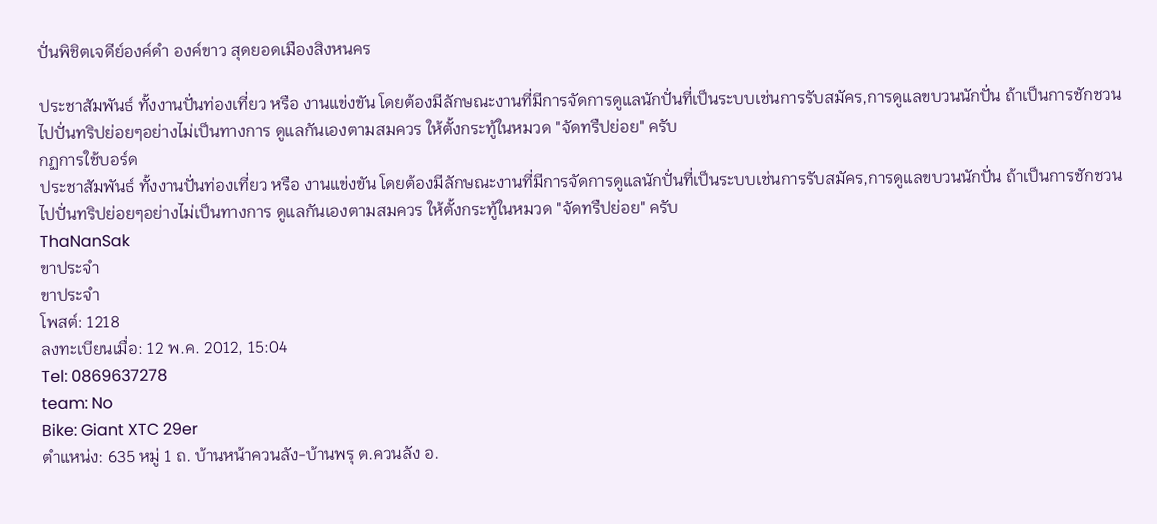ปั่นพิชิตเจดีย์องค์ดำ องค์ขาว สุดยอดเมืองสิงหนคร

ประชาสัมพันธ์ ทั้งงานปั่นท่องเที่ยว หรือ งานแข่งขัน โดยต้องมีลักษณะงานที่มีการจัดการดูแลนักปั่นที่เป็นระบบเช่นการรับสมัคร,การดูแลขบวนนักปั่น ถ้าเป็นการชักชวนไปปั่นทริปย่อยๆอย่างไม่เป็นทางการ ดูแลกันเองตามสมควร ให้ตั้งกระทู้ในหมวด "จัดทรืปย่อย" ครับ
กฏการใช้บอร์ด
ประชาสัมพันธ์ ทั้งงานปั่นท่องเที่ยว หรือ งานแข่งขัน โดยต้องมีลักษณะงานที่มีการจัดการดูแลนักปั่นที่เป็นระบบเช่นการรับสมัคร,การดูแลขบวนนักปั่น ถ้าเป็นการชักชวนไปปั่นทริปย่อยๆอย่างไม่เป็นทางการ ดูแลกันเองตามสมควร ให้ตั้งกระทู้ในหมวด "จัดทรืปย่อย" ครับ
ThaNanSak
ขาประจำ
ขาประจำ
โพสต์: 1218
ลงทะเบียนเมื่อ: 12 พ.ค. 2012, 15:04
Tel: 0869637278
team: No
Bike: Giant XTC 29er
ตำแหน่ง: 635 หมู่ 1 ถ. บ้านหน้าควนลัง-บ้านพรุ ต.ควนลัง อ.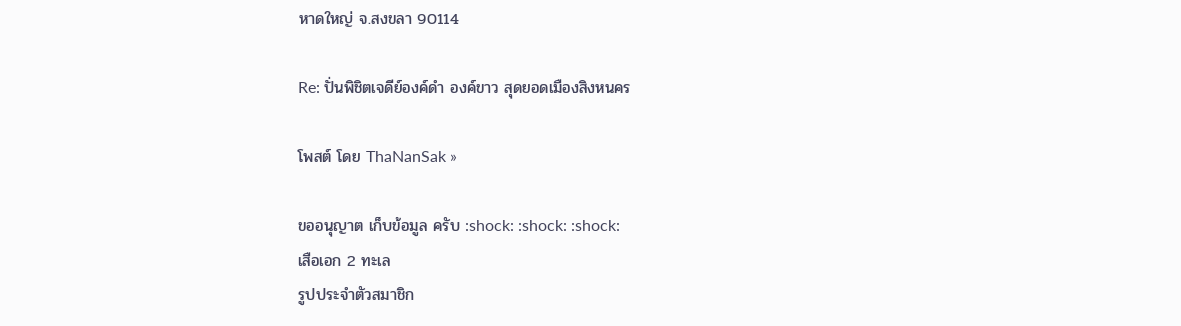หาดใหญ่ จ.สงขลา 90114

Re: ปั่นพิชิตเจดีย์องค์ดำ องค์ขาว สุดยอดเมืองสิงหนคร

โพสต์ โดย ThaNanSak »

ขออนุญาต เก็บข้อมูล ครับ :shock: :shock: :shock:
เสือเอก 2 ทะเล
รูปประจำตัวสมาชิก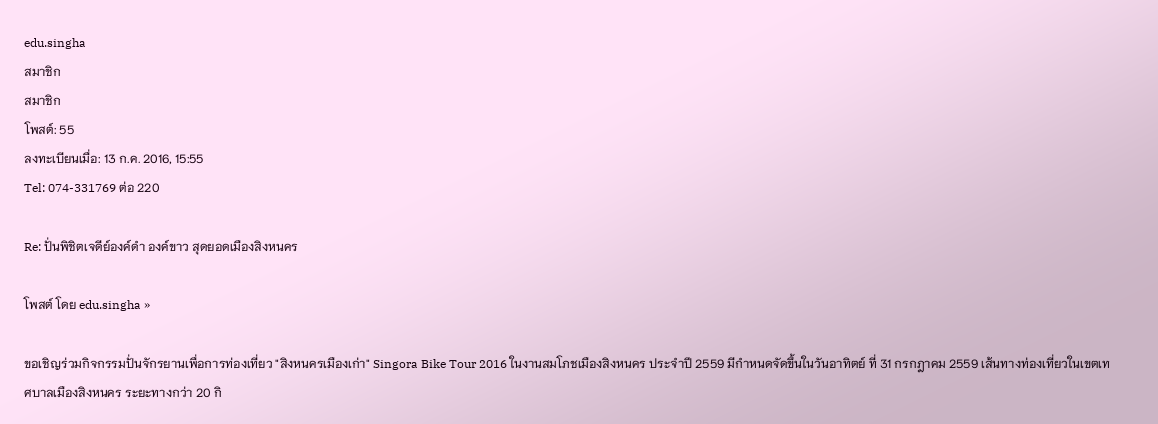edu.singha
สมาชิก
สมาชิก
โพสต์: 55
ลงทะเบียนเมื่อ: 13 ก.ค. 2016, 15:55
Tel: 074-331769 ต่อ 220

Re: ปั่นพิชิตเจดีย์องค์ดำ องค์ขาว สุดยอดเมืองสิงหนคร

โพสต์ โดย edu.singha »

ขอเชิญร่วมกิจกรรมปั่นจักรยานเพื่อการท่องเที่ยว "สิงหนครเมืองเก่า" Singora Bike Tour 2016 ในงานสมโภชเมืองสิงหนคร ประจำปี 2559 มีกำหนดจัดขึ้นในวันอาทิตย์ ที่ 31 กรกฎาคม 2559 เส้นทางท่องเที่ยวในเขตเทศบาลเมืองสิงหนคร ระยะทางกว่า 20 กิ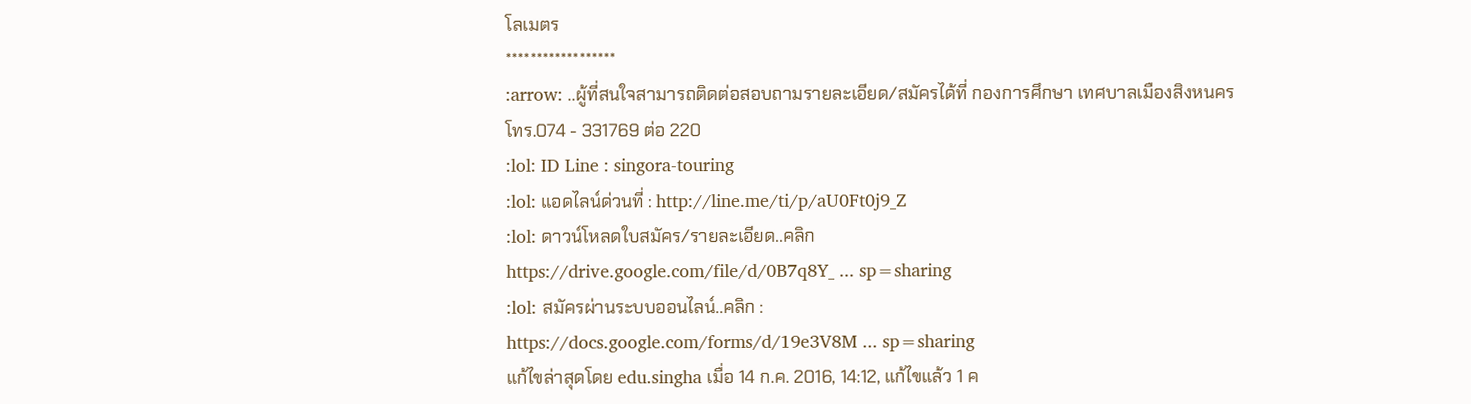โลเมตร
******************
:arrow: ..ผู้ที่สนใจสามารถติดต่อสอบถามรายละเอียด/สมัครได้ที่ กองการศึกษา เทศบาลเมืองสิงหนคร โทร.074 - 331769 ต่อ 220
:lol: ID Line : singora-touring
:lol: แอดไลน์ด่วนที่ : http://line.me/ti/p/aU0Ft0j9_Z
:lol: ดาวน์โหลดใบสมัคร/รายละเอียด..คลิก
https://drive.google.com/file/d/0B7q8Y_ ... sp=sharing
:lol: สมัครผ่านระบบออนไลน์..คลิก :
https://docs.google.com/forms/d/19e3V8M ... sp=sharing
แก้ไขล่าสุดโดย edu.singha เมื่อ 14 ก.ค. 2016, 14:12, แก้ไขแล้ว 1 ค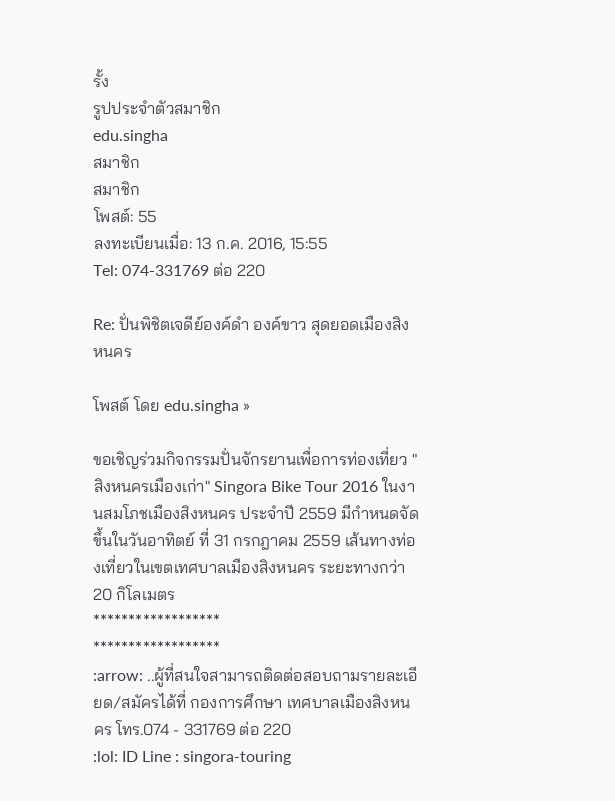รั้ง
รูปประจำตัวสมาชิก
edu.singha
สมาชิก
สมาชิก
โพสต์: 55
ลงทะเบียนเมื่อ: 13 ก.ค. 2016, 15:55
Tel: 074-331769 ต่อ 220

Re: ปั่นพิชิตเจดีย์องค์ดำ องค์ขาว สุดยอดเมืองสิงหนคร

โพสต์ โดย edu.singha »

ขอเชิญร่วมกิจกรรมปั่นจักรยานเพื่อการท่องเที่ยว "สิงหนครเมืองเก่า" Singora Bike Tour 2016 ในงานสมโภชเมืองสิงหนคร ประจำปี 2559 มีกำหนดจัดขึ้นในวันอาทิตย์ ที่ 31 กรกฎาคม 2559 เส้นทางท่องเที่ยวในเขตเทศบาลเมืองสิงหนคร ระยะทางกว่า 20 กิโลเมตร
******************
******************
:arrow: ..ผู้ที่สนใจสามารถติดต่อสอบถามรายละเอียด/สมัครได้ที่ กองการศึกษา เทศบาลเมืองสิงหนคร โทร.074 - 331769 ต่อ 220
:lol: ID Line : singora-touring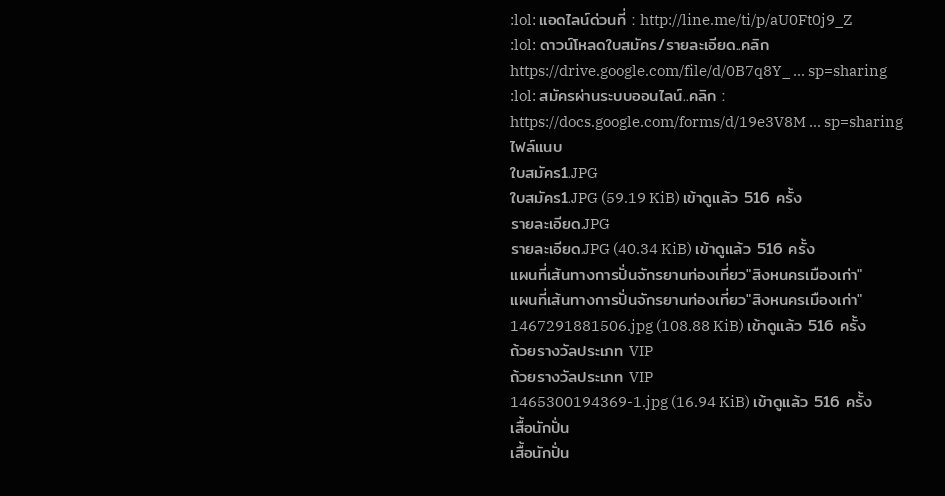:lol: แอดไลน์ด่วนที่ : http://line.me/ti/p/aU0Ft0j9_Z
:lol: ดาวน์โหลดใบสมัคร/รายละเอียด..คลิก
https://drive.google.com/file/d/0B7q8Y_ ... sp=sharing
:lol: สมัครผ่านระบบออนไลน์..คลิก :
https://docs.google.com/forms/d/19e3V8M ... sp=sharing
ไฟล์แนบ
ใบสมัคร1.JPG
ใบสมัคร1.JPG (59.19 KiB) เข้าดูแล้ว 516 ครั้ง
รายละเอียด.JPG
รายละเอียด.JPG (40.34 KiB) เข้าดูแล้ว 516 ครั้ง
แผนที่เส้นทางการปั่นจักรยานท่องเที่ยว"สิงหนครเมืองเก่า"
แผนที่เส้นทางการปั่นจักรยานท่องเที่ยว"สิงหนครเมืองเก่า"
1467291881506.jpg (108.88 KiB) เข้าดูแล้ว 516 ครั้ง
ถ้วยรางวัลประเภท VIP
ถ้วยรางวัลประเภท VIP
1465300194369-1.jpg (16.94 KiB) เข้าดูแล้ว 516 ครั้ง
เสื้อนักปั่น
เสื้อนักปั่น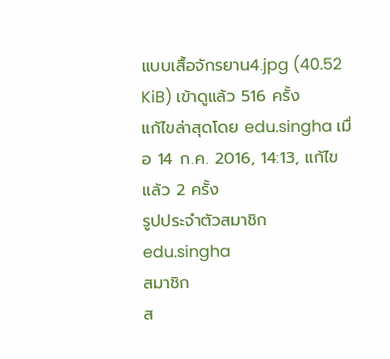แบบเสื้อจักรยาน4.jpg (40.52 KiB) เข้าดูแล้ว 516 ครั้ง
แก้ไขล่าสุดโดย edu.singha เมื่อ 14 ก.ค. 2016, 14:13, แก้ไขแล้ว 2 ครั้ง
รูปประจำตัวสมาชิก
edu.singha
สมาชิก
ส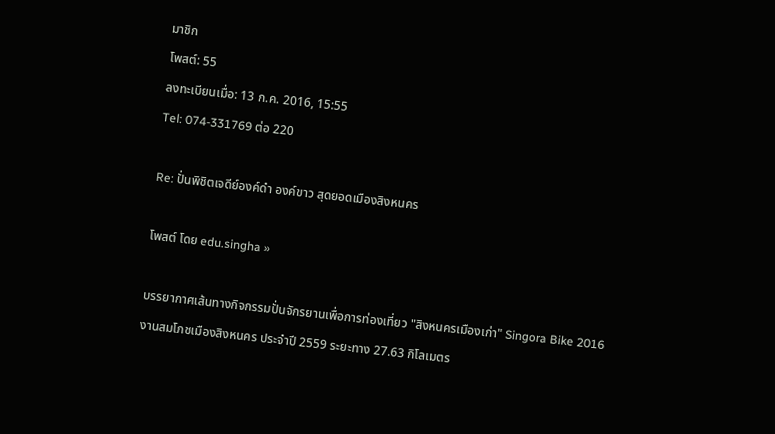มาชิก
โพสต์: 55
ลงทะเบียนเมื่อ: 13 ก.ค. 2016, 15:55
Tel: 074-331769 ต่อ 220

Re: ปั่นพิชิตเจดีย์องค์ดำ องค์ขาว สุดยอดเมืองสิงหนคร

โพสต์ โดย edu.singha »

บรรยากาศเส้นทางกิจกรรมปั่นจักรยานเพื่อการท่องเที่ยว "สิงหนครเมืองเก่า" Singora Bike 2016
งานสมโภชเมืองสิงหนคร ประจำปี 2559 ระยะทาง 27.63 กิโลเมตร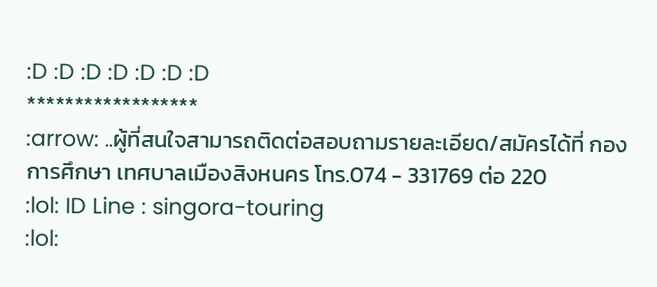:D :D :D :D :D :D :D
******************
:arrow: ..ผู้ที่สนใจสามารถติดต่อสอบถามรายละเอียด/สมัครได้ที่ กองการศึกษา เทศบาลเมืองสิงหนคร โทร.074 - 331769 ต่อ 220
:lol: ID Line : singora-touring
:lol: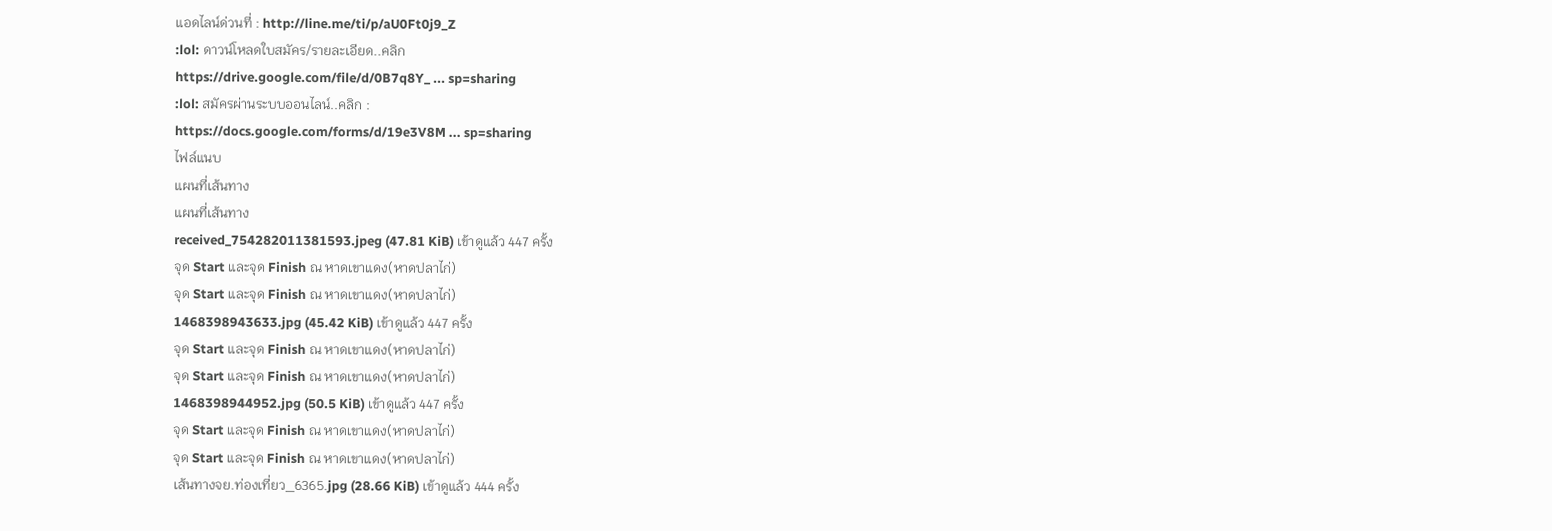แอดไลน์ด่วนที่ : http://line.me/ti/p/aU0Ft0j9_Z
:lol: ดาวน์โหลดใบสมัคร/รายละเอียด..คลิก
https://drive.google.com/file/d/0B7q8Y_ ... sp=sharing
:lol: สมัครผ่านระบบออนไลน์..คลิก :
https://docs.google.com/forms/d/19e3V8M ... sp=sharing
ไฟล์แนบ
แผนที่เส้นทาง
แผนที่เส้นทาง
received_754282011381593.jpeg (47.81 KiB) เข้าดูแล้ว 447 ครั้ง
จุด Start และจุด Finish ณ หาดเขาแดง(หาดปลาไก่)
จุด Start และจุด Finish ณ หาดเขาแดง(หาดปลาไก่)
1468398943633.jpg (45.42 KiB) เข้าดูแล้ว 447 ครั้ง
จุด Start และจุด Finish ณ หาดเขาแดง(หาดปลาไก่)
จุด Start และจุด Finish ณ หาดเขาแดง(หาดปลาไก่)
1468398944952.jpg (50.5 KiB) เข้าดูแล้ว 447 ครั้ง
จุด Start และจุด Finish ณ หาดเขาแดง(หาดปลาไก่)
จุด Start และจุด Finish ณ หาดเขาแดง(หาดปลาไก่)
เส้นทางจย.ท่องเที่ยว_6365.jpg (28.66 KiB) เข้าดูแล้ว 444 ครั้ง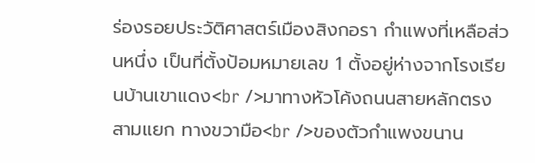ร่องรอยประวัติศาสตร์เมืองสิงกอรา กำแพงที่เหลือส่วนหนึ่ง เป็นที่ตั้งป้อมหมายเลข 1 ตั้งอยู่ห่างจากโรงเรียนบ้านเขาแดง<br />มาทางหัวโค้งถนนสายหลักตรงสามแยก ทางขวามือ<br />ของตัวกำแพงขนาน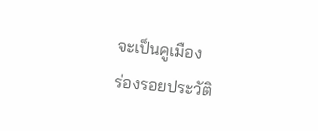จะเป็นคูเมือง
ร่องรอยประวัติ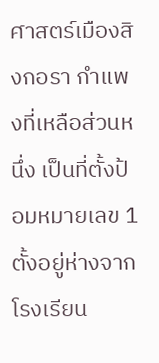ศาสตร์เมืองสิงกอรา กำแพงที่เหลือส่วนหนึ่ง เป็นที่ตั้งป้อมหมายเลข 1 ตั้งอยู่ห่างจากโรงเรียน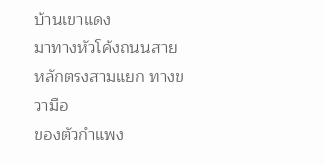บ้านเขาแดง
มาทางหัวโค้งถนนสายหลักตรงสามแยก ทางขวามือ
ของตัวกำแพง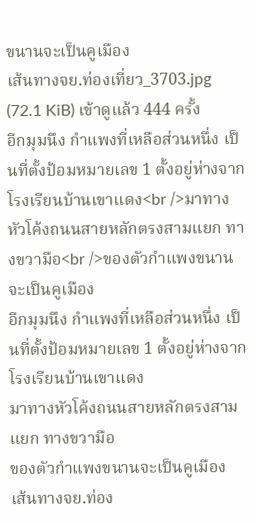ขนานจะเป็นคูเมือง
เส้นทางจย.ท่องเที่ยว_3703.jpg (72.1 KiB) เข้าดูแล้ว 444 ครั้ง
อีกมุมนึง กำแพงที่เหลือส่วนหนึ่ง เป็นที่ตั้งป้อมหมายเลข 1 ตั้งอยู่ห่างจากโรงเรียนบ้านเขาแดง<br />มาทางหัวโค้งถนนสายหลักตรงสามแยก ทางขวามือ<br />ของตัวกำแพงขนานจะเป็นคูเมือง
อีกมุมนึง กำแพงที่เหลือส่วนหนึ่ง เป็นที่ตั้งป้อมหมายเลข 1 ตั้งอยู่ห่างจากโรงเรียนบ้านเขาแดง
มาทางหัวโค้งถนนสายหลักตรงสามแยก ทางขวามือ
ของตัวกำแพงขนานจะเป็นคูเมือง
เส้นทางจย.ท่อง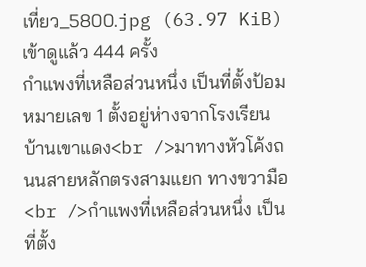เที่ยว_5800.jpg (63.97 KiB) เข้าดูแล้ว 444 ครั้ง
กำแพงที่เหลือส่วนหนึ่ง เป็นที่ตั้งป้อมหมายเลข 1 ตั้งอยู่ห่างจากโรงเรียนบ้านเขาแดง<br />มาทางหัวโค้งถนนสายหลักตรงสามแยก ทางขวามือ<br />กำแพงที่เหลือส่วนหนึ่ง เป็นที่ตั้ง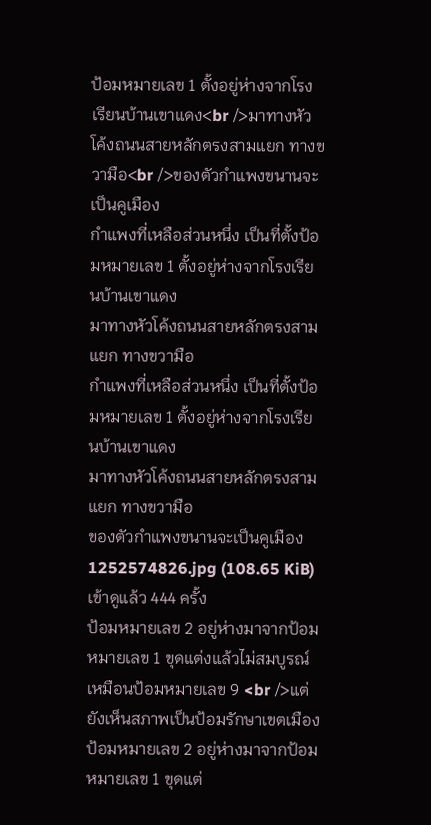ป้อมหมายเลข 1 ตั้งอยู่ห่างจากโรงเรียนบ้านเขาแดง<br />มาทางหัวโค้งถนนสายหลักตรงสามแยก ทางขวามือ<br />ของตัวกำแพงขนานจะเป็นคูเมือง
กำแพงที่เหลือส่วนหนึ่ง เป็นที่ตั้งป้อมหมายเลข 1 ตั้งอยู่ห่างจากโรงเรียนบ้านเขาแดง
มาทางหัวโค้งถนนสายหลักตรงสามแยก ทางขวามือ
กำแพงที่เหลือส่วนหนึ่ง เป็นที่ตั้งป้อมหมายเลข 1 ตั้งอยู่ห่างจากโรงเรียนบ้านเขาแดง
มาทางหัวโค้งถนนสายหลักตรงสามแยก ทางขวามือ
ของตัวกำแพงขนานจะเป็นคูเมือง
1252574826.jpg (108.65 KiB) เข้าดูแล้ว 444 ครั้ง
ป้อมหมายเลข 2 อยู่ห่างมาจากป้อมหมายเลข 1 ขุดแต่งแล้วไม่สมบูรณ์เหมือนป้อมหมายเลข 9 <br />แต่ยังเห็นสภาพเป็นป้อมรักษาเขตเมือง
ป้อมหมายเลข 2 อยู่ห่างมาจากป้อมหมายเลข 1 ขุดแต่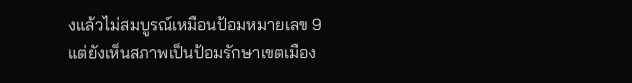งแล้วไม่สมบูรณ์เหมือนป้อมหมายเลข 9
แต่ยังเห็นสภาพเป็นป้อมรักษาเขตเมือง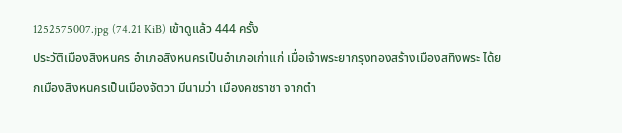1252575007.jpg (74.21 KiB) เข้าดูแล้ว 444 ครั้ง
ประวัติเมืองสิงหนคร อำเภอสิงหนครเป็นอำเภอเก่าแก่ เมื่อเจ้าพระยากรุงทองสร้างเมืองสทิงพระ ได้ยกเมืองสิงหนครเป็นเมืองจัตวา มีนามว่า เมืองคชราชา จากตำ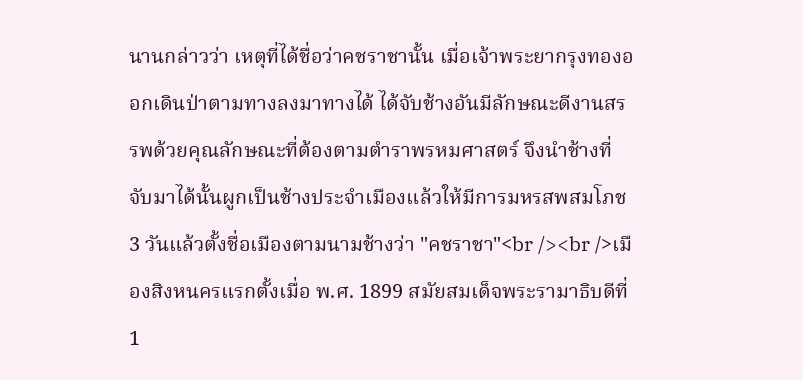นานกล่าวว่า เหตุที่ได้ชื่อว่าคชราชานั้น เมื่อเจ้าพระยากรุงทองออกเดินป่าตามทางลงมาทางได้ ได้จับช้างอันมีลักษณะดีงานสรรพด้วยคุณลักษณะที่ต้องตามตำราพรหมศาสตร์ จึงนำช้างที่จับมาได้นั้นผูกเป็นช้างประจำเมืองแล้วให้มีการมหรสพสมโภช 3 วันแล้วตั้งชื่อเมืองตามนามช้างว่า "คชราชา"<br /><br />เมืองสิงหนครแรกตั้งเมื่อ พ.ศ. 1899 สมัยสมเด็จพระรามาธิบดีที่ 1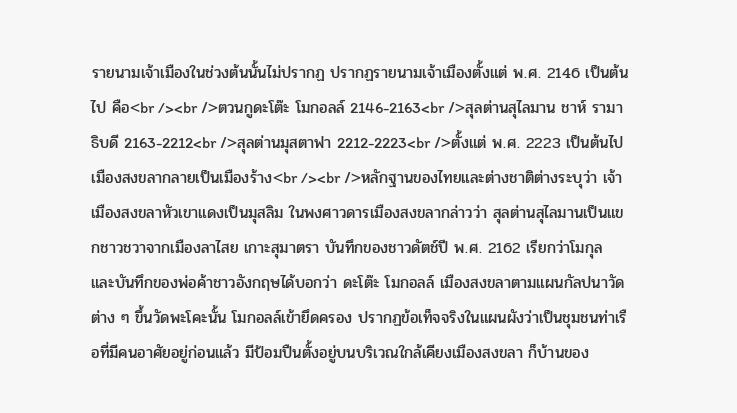รายนามเจ้าเมืองในช่วงต้นนั้นไม่ปรากฏ ปรากฏรายนามเจ้าเมืองตั้งแต่ พ.ศ. 2146 เป็นต้นไป คือ<br /><br />ตวนกูดะโต๊ะ โมกอลล์ 2146-2163<br />สุลต่านสุไลมาน ชาห์ รามาธิบดี 2163-2212<br />สุลต่านมุสตาฟา 2212-2223<br />ตั้งแต่ พ.ศ. 2223 เป็นต้นไป เมืองสงขลากลายเป็นเมืองร้าง<br /><br />หลักฐานของไทยและต่างชาติต่างระบุว่า เจ้าเมืองสงขลาหัวเขาแดงเป็นมุสลิม ในพงศาวดารเมืองสงขลากล่าวว่า สุลต่านสุไลมานเป็นแขกชาวชวาจากเมืองลาไสย เกาะสุมาตรา บันทึกของชาวดัตช์ปี พ.ศ. 2162 เรียกว่าโมกุล และบันทึกของพ่อค้าชาวอังกฤษได้บอกว่า ดะโต๊ะ โมกอลล์ เมืองสงขลาตามแผนกัลปนาวัดต่าง ๆ ขึ้นวัดพะโคะนั้น โมกอลล์เข้ายึดครอง ปรากฏข้อเท็จจริงในแผนผังว่าเป็นชุมชนท่าเรือที่มีคนอาศัยอยู่ก่อนแล้ว มีป้อมปืนตั้งอยู่บนบริเวณใกล้เคียงเมืองสงขลา ก็บ้านของ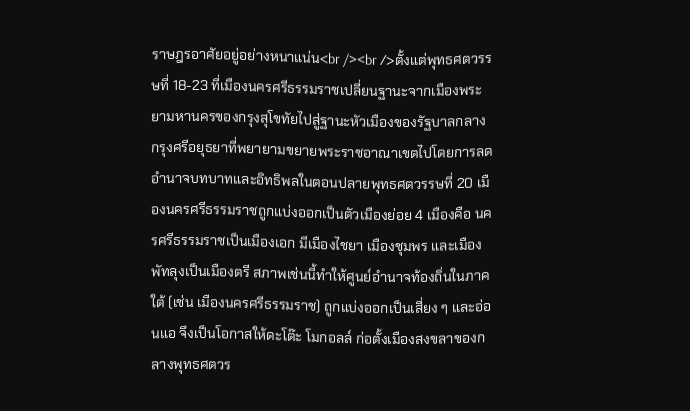ราษฎรอาศัยอยู่อย่างหนาแน่น<br /><br />ตั้งแต่พุทธศตวรรษที่ 18-23 ที่เมืองนครศรีธรรมราชเปลี่ยนฐานะจากเมืองพระยามหานครของกรุงสุโขทัยไปสู่ฐานะหัวเมืองของรัฐบาลกลางกรุงศรีอยุธยาที่พยายามขยายพระราชอาณาเขตไปโดยการลดอำนาจบทบาทและอิทธิพลในตอนปลายพุทธศตวรรษที่ 20 เมืองนครศรีธรรมราชถูกแบ่งออกเป็นตัวเมืองย่อย 4 เมืองคือ นครศรีธรรมราชเป็นเมืองเอก มีเมืองไชยา เมืองชุมพร และเมืองพัทลุงเป็นเมืองตรี สภาพเช่นนี้ทำให้ศูนย์อำนาจท้องถิ่นในภาคใต้ (เช่น เมืองนครศรีธรรมราช) ถูกแบ่งออกเป็นเสี่ยง ๆ และอ่อนแอ จึงเป็นโอกาสให้ดะโต๊ะ โมกอลล์ ก่อตั้งเมืองสงขลาของกลางพุทธศตวร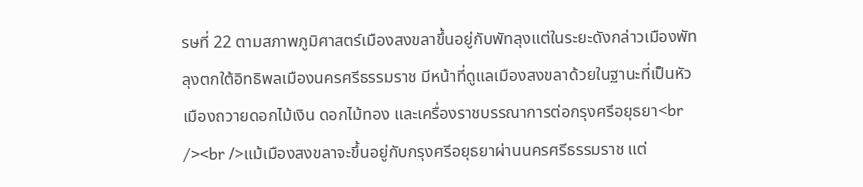รษที่ 22 ตามสภาพภูมิศาสตร์เมืองสงขลาขึ้นอยู่กับพัทลุงแต่ในระยะดังกล่าวเมืองพัทลุงตกใต้อิทธิพลเมืองนครศรีธรรมราช มีหน้าที่ดูแลเมืองสงขลาด้วยในฐานะที่เป็นหัวเมืองถวายดอกไม้เงิน ดอกไม้ทอง และเครื่องราชบรรณาการต่อกรุงศรีอยุธยา<br /><br />แม้เมืองสงขลาจะขึ้นอยู่กับกรุงศรีอยุธยาผ่านนครศรีธรรมราช แต่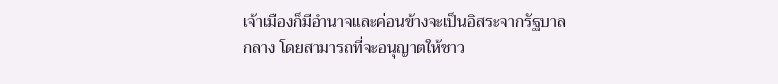เจ้าเมืองก็มีอำนาจและค่อนข้างจะเป็นอิสระจากรัฐบาลกลาง โดยสามารถที่จะอนุญาตให้ชาว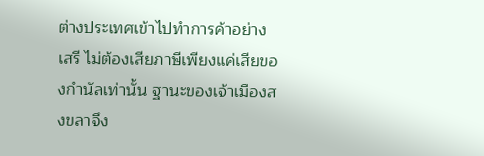ต่างประเทศเข้าไปทำการค้าอย่างเสรี ไม่ต้องเสียภาษีเพียงแค่เสียของกำนัลเท่านั้น ฐานะของเจ้าเมืองสงขลาจึง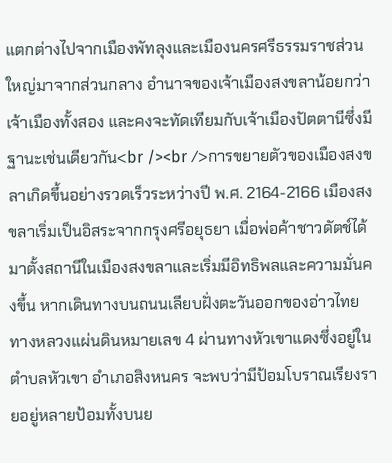แตกต่างไปจากเมืองพัทลุงและเมืองนครศรีธรรมราชส่วนใหญ่มาจากส่วนกลาง อำนาจของเจ้าเมืองสงขลาน้อยกว่าเจ้าเมืองทั้งสอง และคงจะทัดเทียมกับเจ้าเมืองปัตตานีซึ่งมีฐานะเช่นเดียวกัน<br /><br />การขยายตัวของเมืองสงขลาเกิดขึ้นอย่างรวดเร็วระหว่างปี พ.ศ. 2164-2166 เมืองสงขลาเริ่มเป็นอิสระจากกรุงศรีอยุธยา เมื่อพ่อค้าชาวดัตช์ได้มาตั้งสถานีในเมืองสงขลาและเริ่มมีอิทธิพลและความมั่นคงขึ้น หากเดินทางบนถนนเลียบฝั่งตะวันออกของอ่าวไทย ทางหลวงแผ่นดินหมายเลข 4 ผ่านทางหัวเขาแดงซึ่งอยู่ในตำบลหัวเขา อำเภอสิงหนคร จะพบว่ามีป้อมโบราณเรียงรายอยู่หลายป้อมทั้งบนย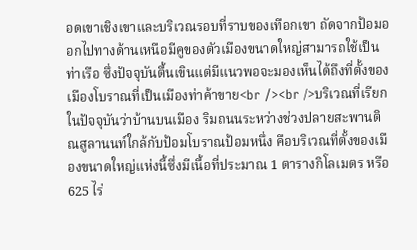อดเขาเชิงเขาและบริเวณรอบที่ราบของเทือกเขา ถัดจากป้อมออกไปทางด้านเหนือมีคูของตัวเมืองขนาดใหญ่สามารถใช้เป็นท่าเรือ ซึ่งปัจจุบันตื้นเขินแต่มีแนวพอจะมองเห็นได้ถึงที่ตั้งของเมืองโบราณที่เป็นเมืองท่าค้าขาย<br /><br />บริเวณที่เรียกในปัจจุบันว่าบ้านบนเมือง ริมถนนระหว่างช่วงปลายสะพานติณสูลานนท์ใกล้กับป้อมโบราณป้อมหนึ่ง คือบริเวณที่ตั้งของเมืองขนาดใหญ่แห่งนี้ซึ่งมีเนื้อที่ประมาณ 1 ตารางกิโลเมตร หรือ 625 ไร่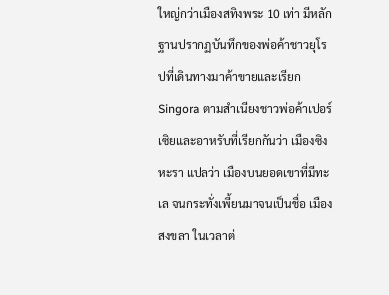ใหญ่กว่าเมืองสทิงพระ 10 เท่า มีหลักฐานปรากฏบันทึกของพ่อค้าชาวยุโรปที่เดินทางมาค้าขายและเรียก Singora ตามสำเนียงชาวพ่อค้าเปอร์เซิยและอาหรับที่เรียกกันว่า เมืองซิงหะรา แปลว่า เมืองบนยอดเขาที่มีทะเล จนกระทั่งเพี้ยนมาจนเป็นชื่อ เมืองสงขลา ในเวลาต่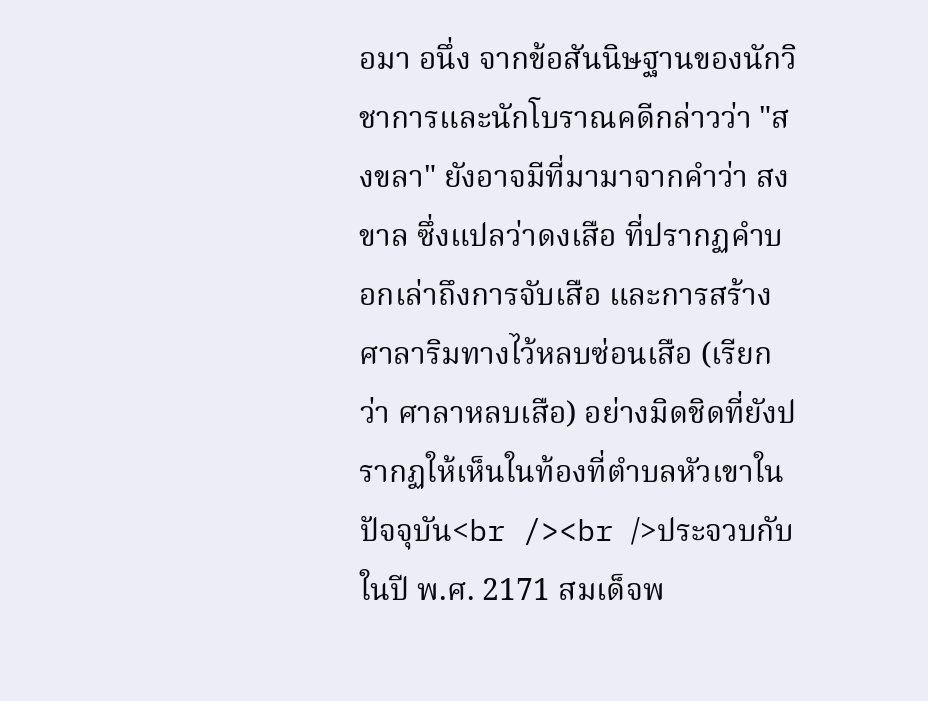อมา อนึ่ง จากข้อสันนิษฐานของนักวิชาการและนักโบราณคดีกล่าวว่า "สงขลา" ยังอาจมีที่มามาจากคำว่า สงขาล ซึ่งแปลว่าดงเสือ ที่ปรากฏคำบอกเล่าถึงการจับเสือ และการสร้างศาลาริมทางไว้หลบซ่อนเสือ (เรียกว่า ศาลาหลบเสือ) อย่างมิดชิดที่ยังปรากฏให้เห็นในท้องที่ตำบลหัวเขาในปัจจุบัน<br /><br />ประจวบกับในปี พ.ศ. 2171 สมเด็จพ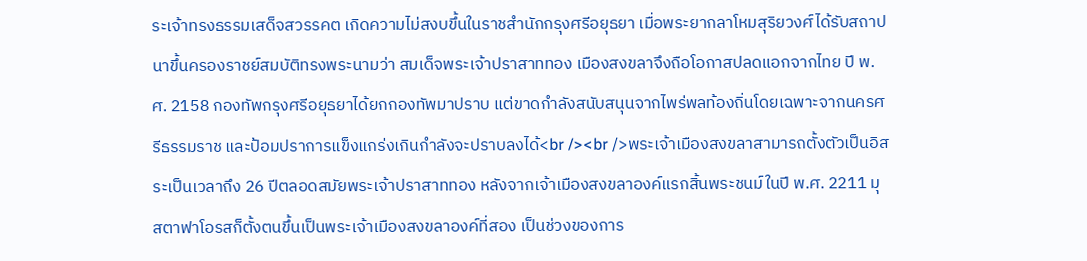ระเจ้าทรงธรรมเสด็จสวรรคต เกิดความไม่สงบขึ้นในราชสำนักกรุงศรีอยุธยา เมื่อพระยากลาโหมสุริยวงศ์ได้รับสถาปนาขึ้นครองราชย์สมบัติทรงพระนามว่า สมเด็จพระเจ้าปราสาททอง เมืองสงขลาจึงถือโอกาสปลดแอกจากไทย ปี พ.ศ. 2158 กองทัพกรุงศรีอยุธยาได้ยกกองทัพมาปราบ แต่ขาดกำลังสนับสนุนจากไพร่พลท้องถิ่นโดยเฉพาะจากนครศรีธรรมราช และป้อมปราการแข็งแกร่งเกินกำลังจะปราบลงได้<br /><br />พระเจ้าเมืองสงขลาสามารถตั้งตัวเป็นอิสระเป็นเวลาถึง 26 ปีตลอดสมัยพระเจ้าปราสาททอง หลังจากเจ้าเมืองสงขลาองค์แรกสิ้นพระชนม์ในปี พ.ศ. 2211 มุสตาฟาโอรสก็ตั้งตนขึ้นเป็นพระเจ้าเมืองสงขลาองค์ที่สอง เป็นช่วงของการ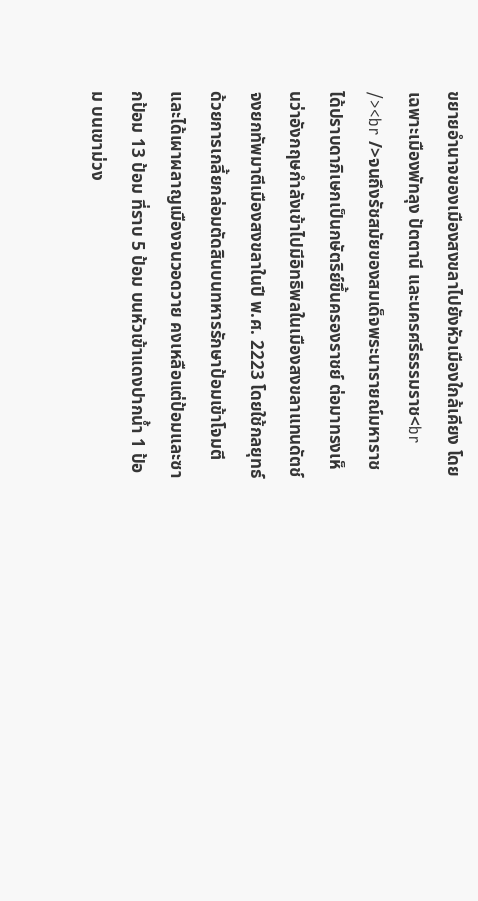ขยายอำนาจของเมืองสงขลาไปยังหัวเมืองใกล้เคียง โดยเฉพาะเมืองพัทลุง ปัตตานี และนครศรีธรรมราช<br /><br />จนถึงรัชสมัยของสมเด็จพระนารายณ์มหาราชได้ปราบดาภิเษกเป็นกษัตริย์ขึ้นครองราชย์ ต่อมาทรงเห็นว่าอังกฤษกำลังเข้าไปมีอิทธิพลในเมืองสงขลาแทนดัตช์ จงยกทัพมาตีเมืองสงขลาในปี พ.ศ. 2223 โดยใช้กลยุทธ์ด้วยการเกลี้ยกล่อมตัดสินบนทหารรักษาป้อมเข้าโจมตีและได้เผาผลาญเมืองจนวอดวาย คงเหลือแต่ป้อมและซากป้อม 13 ป้อม ที่ราบ 5 ป้อม บนหัวเข้าแดงปากน้ำ 1 ป้อม บนเขาม่วง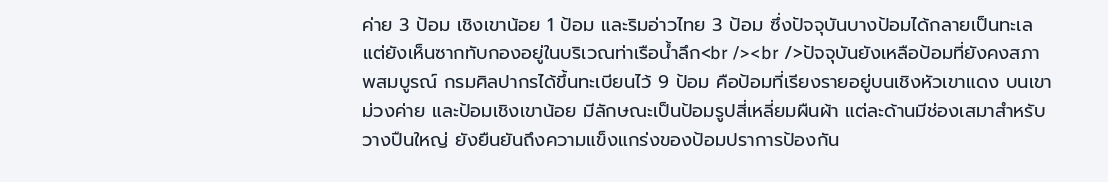ค่าย 3 ป้อม เชิงเขาน้อย 1 ป้อม และริมอ่าวไทย 3 ป้อม ซึ่งปัจจุบันบางป้อมได้กลายเป็นทะเลแต่ยังเห็นซากทับกองอยู่ในบริเวณท่าเรือน้ำลึก<br /><br />ปัจจุบันยังเหลือป้อมที่ยังคงสภาพสมบูรณ์ กรมศิลปากรได้ขึ้นทะเบียนไว้ 9 ป้อม คือป้อมที่เรียงรายอยู่บนเชิงหัวเขาแดง บนเขาม่วงค่าย และป้อมเชิงเขาน้อย มีลักษณะเป็นป้อมรูปสี่เหลี่ยมผืนผ้า แต่ละด้านมีช่องเสมาสำหรับวางปืนใหญ่ ยังยืนยันถึงความแข็งแกร่งของป้อมปราการป้องกัน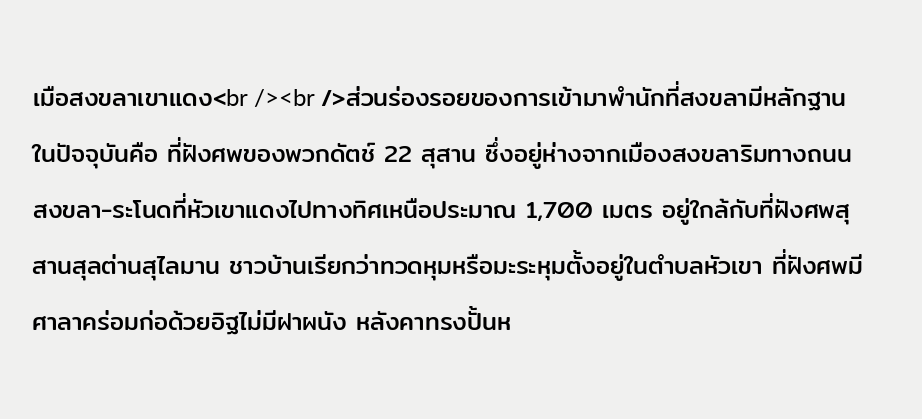เมือสงขลาเขาแดง<br /><br />ส่วนร่องรอยของการเข้ามาพำนักที่สงขลามีหลักฐานในปัจจุบันคือ ที่ฝังศพของพวกดัตช์ 22 สุสาน ซึ่งอยู่ห่างจากเมืองสงขลาริมทางถนนสงขลา-ระโนดที่หัวเขาแดงไปทางทิศเหนือประมาณ 1,700 เมตร อยู่ใกล้กับที่ฝังศพสุสานสุลต่านสุไลมาน ชาวบ้านเรียกว่าทวดหุมหรือมะระหุมตั้งอยู่ในตำบลหัวเขา ที่ฝังศพมีศาลาคร่อมก่อด้วยอิฐไม่มีฝาผนัง หลังคาทรงปั้นห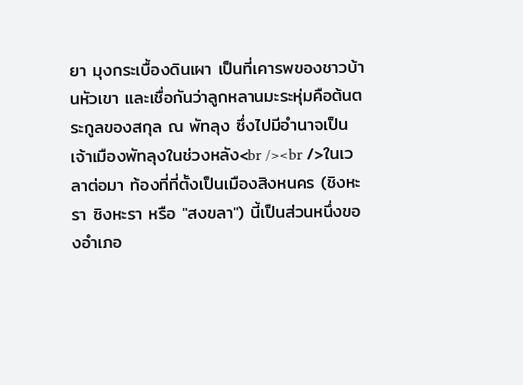ยา มุงกระเบื้องดินเผา เป็นที่เคารพของชาวบ้านหัวเขา และเชื่อกันว่าลูกหลานมะระหุ่มคือต้นตระกูลของสกุล ณ พัทลุง ซึ่งไปมีอำนาจเป็นเจ้าเมืองพัทลุงในช่วงหลัง<br /><br />ในเวลาต่อมา ท้องที่ที่ตั้งเป็นเมืองสิงหนคร (ชิงหะรา ซิงหะรา หรือ "สงขลา") นี้เป็นส่วนหนึ่งของอำเภอ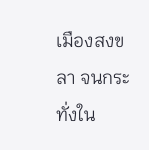เมืองสงขลา จนกระทั่งใน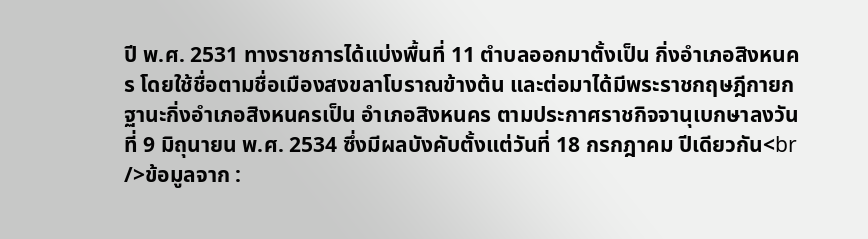ปี พ.ศ. 2531 ทางราชการได้แบ่งพื้นที่ 11 ตำบลออกมาตั้งเป็น กิ่งอำเภอสิงหนคร โดยใช้ชื่อตามชื่อเมืองสงขลาโบราณข้างต้น และต่อมาได้มีพระราชกฤษฎีกายกฐานะกิ่งอำเภอสิงหนครเป็น อำเภอสิงหนคร ตามประกาศราชกิจจานุเบกษาลงวันที่ 9 มิถุนายน พ.ศ. 2534 ซึ่งมีผลบังคับตั้งแต่วันที่ 18 กรกฎาคม ปีเดียวกัน<br />ข้อมูลจาก :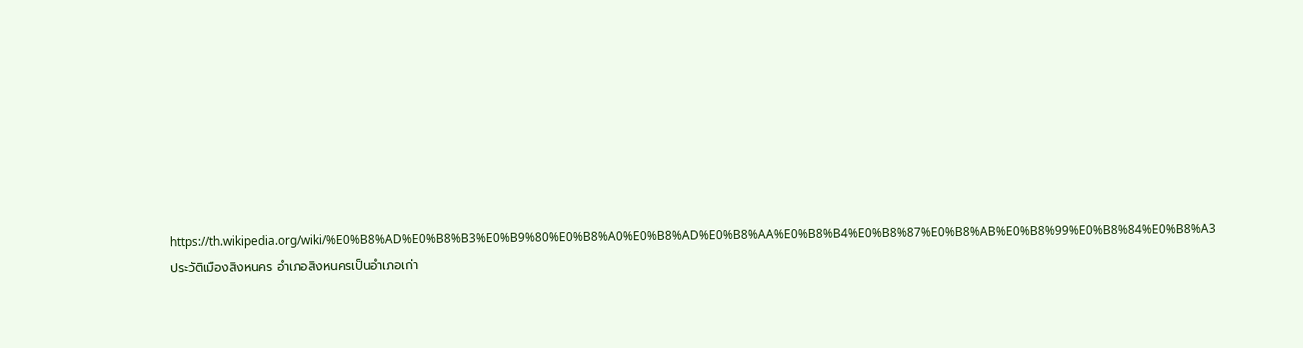https://th.wikipedia.org/wiki/%E0%B8%AD%E0%B8%B3%E0%B9%80%E0%B8%A0%E0%B8%AD%E0%B8%AA%E0%B8%B4%E0%B8%87%E0%B8%AB%E0%B8%99%E0%B8%84%E0%B8%A3
ประวัติเมืองสิงหนคร อำเภอสิงหนครเป็นอำเภอเก่า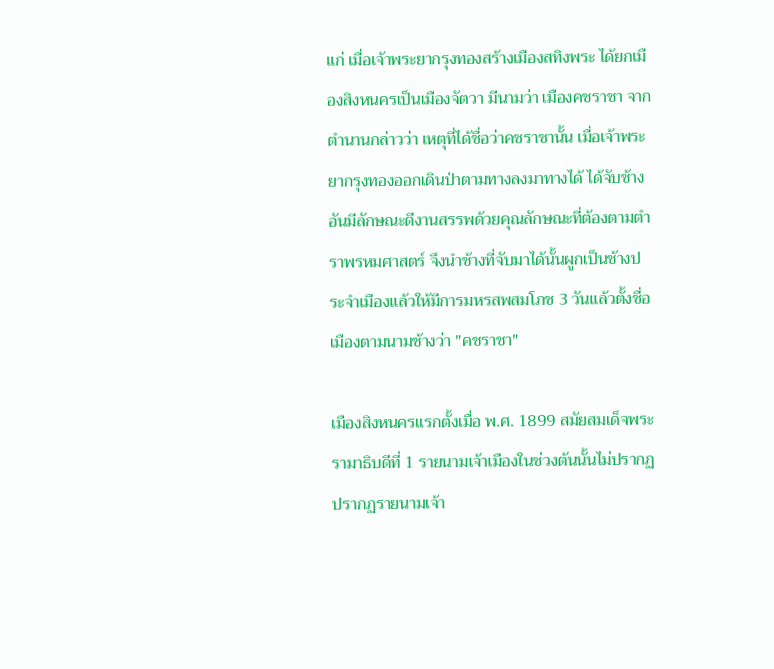แก่ เมื่อเจ้าพระยากรุงทองสร้างเมืองสทิงพระ ได้ยกเมืองสิงหนครเป็นเมืองจัตวา มีนามว่า เมืองคชราชา จากตำนานกล่าวว่า เหตุที่ได้ชื่อว่าคชราชานั้น เมื่อเจ้าพระยากรุงทองออกเดินป่าตามทางลงมาทางได้ ได้จับช้างอันมีลักษณะดีงานสรรพด้วยคุณลักษณะที่ต้องตามตำราพรหมศาสตร์ จึงนำช้างที่จับมาได้นั้นผูกเป็นช้างประจำเมืองแล้วให้มีการมหรสพสมโภช 3 วันแล้วตั้งชื่อเมืองตามนามช้างว่า "คชราชา"

เมืองสิงหนครแรกตั้งเมื่อ พ.ศ. 1899 สมัยสมเด็จพระรามาธิบดีที่ 1 รายนามเจ้าเมืองในช่วงต้นนั้นไม่ปรากฏ ปรากฏรายนามเจ้า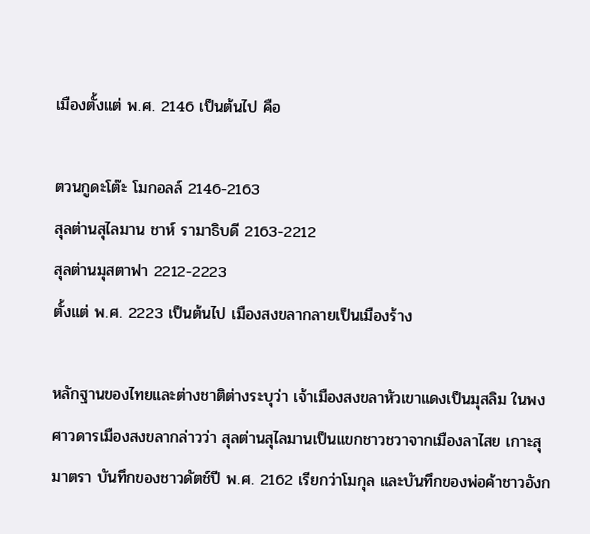เมืองตั้งแต่ พ.ศ. 2146 เป็นต้นไป คือ

ตวนกูดะโต๊ะ โมกอลล์ 2146-2163
สุลต่านสุไลมาน ชาห์ รามาธิบดี 2163-2212
สุลต่านมุสตาฟา 2212-2223
ตั้งแต่ พ.ศ. 2223 เป็นต้นไป เมืองสงขลากลายเป็นเมืองร้าง

หลักฐานของไทยและต่างชาติต่างระบุว่า เจ้าเมืองสงขลาหัวเขาแดงเป็นมุสลิม ในพงศาวดารเมืองสงขลากล่าวว่า สุลต่านสุไลมานเป็นแขกชาวชวาจากเมืองลาไสย เกาะสุมาตรา บันทึกของชาวดัตช์ปี พ.ศ. 2162 เรียกว่าโมกุล และบันทึกของพ่อค้าชาวอังก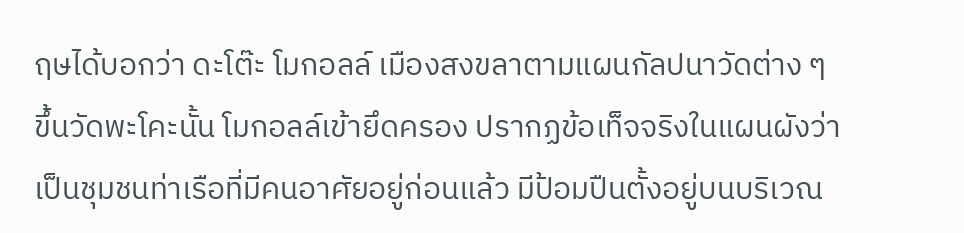ฤษได้บอกว่า ดะโต๊ะ โมกอลล์ เมืองสงขลาตามแผนกัลปนาวัดต่าง ๆ ขึ้นวัดพะโคะนั้น โมกอลล์เข้ายึดครอง ปรากฏข้อเท็จจริงในแผนผังว่าเป็นชุมชนท่าเรือที่มีคนอาศัยอยู่ก่อนแล้ว มีป้อมปืนตั้งอยู่บนบริเวณ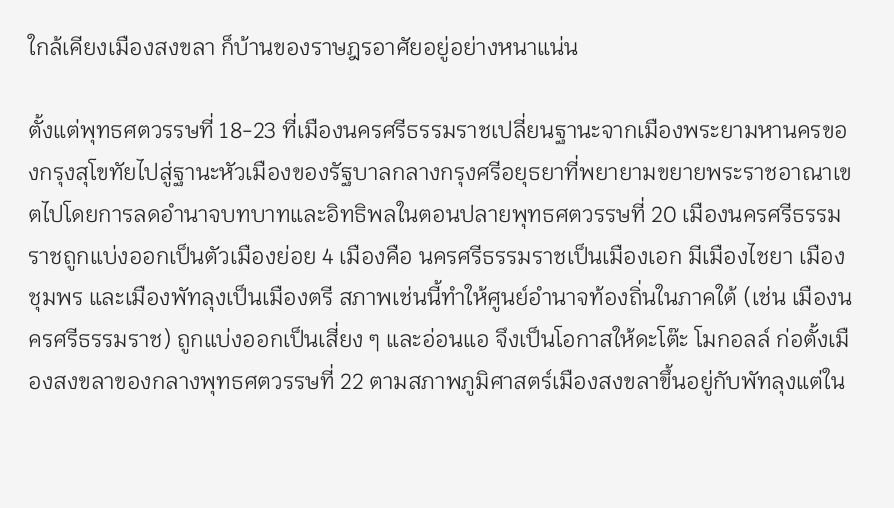ใกล้เคียงเมืองสงขลา ก็บ้านของราษฎรอาศัยอยู่อย่างหนาแน่น

ตั้งแต่พุทธศตวรรษที่ 18-23 ที่เมืองนครศรีธรรมราชเปลี่ยนฐานะจากเมืองพระยามหานครของกรุงสุโขทัยไปสู่ฐานะหัวเมืองของรัฐบาลกลางกรุงศรีอยุธยาที่พยายามขยายพระราชอาณาเขตไปโดยการลดอำนาจบทบาทและอิทธิพลในตอนปลายพุทธศตวรรษที่ 20 เมืองนครศรีธรรมราชถูกแบ่งออกเป็นตัวเมืองย่อย 4 เมืองคือ นครศรีธรรมราชเป็นเมืองเอก มีเมืองไชยา เมืองชุมพร และเมืองพัทลุงเป็นเมืองตรี สภาพเช่นนี้ทำให้ศูนย์อำนาจท้องถิ่นในภาคใต้ (เช่น เมืองนครศรีธรรมราช) ถูกแบ่งออกเป็นเสี่ยง ๆ และอ่อนแอ จึงเป็นโอกาสให้ดะโต๊ะ โมกอลล์ ก่อตั้งเมืองสงขลาของกลางพุทธศตวรรษที่ 22 ตามสภาพภูมิศาสตร์เมืองสงขลาขึ้นอยู่กับพัทลุงแต่ใน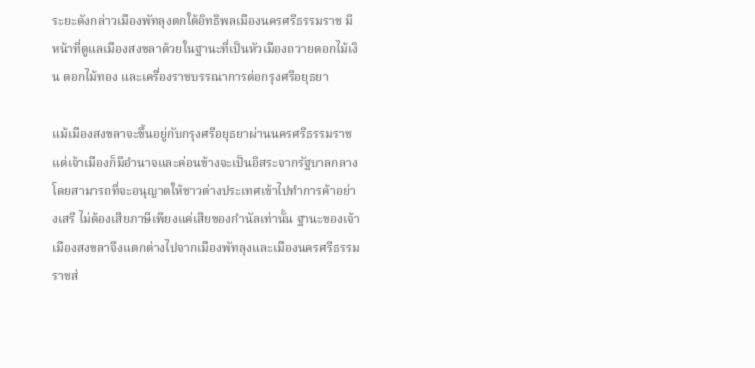ระยะดังกล่าวเมืองพัทลุงตกใต้อิทธิพลเมืองนครศรีธรรมราช มีหน้าที่ดูแลเมืองสงขลาด้วยในฐานะที่เป็นหัวเมืองถวายดอกไม้เงิน ดอกไม้ทอง และเครื่องราชบรรณาการต่อกรุงศรีอยุธยา

แม้เมืองสงขลาจะขึ้นอยู่กับกรุงศรีอยุธยาผ่านนครศรีธรรมราช แต่เจ้าเมืองก็มีอำนาจและค่อนข้างจะเป็นอิสระจากรัฐบาลกลาง โดยสามารถที่จะอนุญาตให้ชาวต่างประเทศเข้าไปทำการค้าอย่างเสรี ไม่ต้องเสียภาษีเพียงแค่เสียของกำนัลเท่านั้น ฐานะของเจ้าเมืองสงขลาจึงแตกต่างไปจากเมืองพัทลุงและเมืองนครศรีธรรมราชส่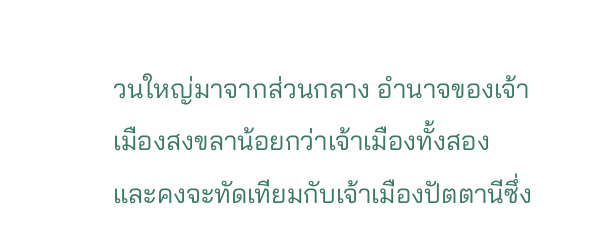วนใหญ่มาจากส่วนกลาง อำนาจของเจ้าเมืองสงขลาน้อยกว่าเจ้าเมืองทั้งสอง และคงจะทัดเทียมกับเจ้าเมืองปัตตานีซึ่ง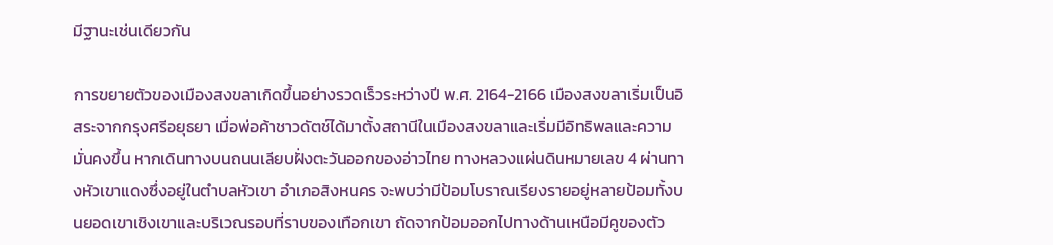มีฐานะเช่นเดียวกัน

การขยายตัวของเมืองสงขลาเกิดขึ้นอย่างรวดเร็วระหว่างปี พ.ศ. 2164-2166 เมืองสงขลาเริ่มเป็นอิสระจากกรุงศรีอยุธยา เมื่อพ่อค้าชาวดัตช์ได้มาตั้งสถานีในเมืองสงขลาและเริ่มมีอิทธิพลและความมั่นคงขึ้น หากเดินทางบนถนนเลียบฝั่งตะวันออกของอ่าวไทย ทางหลวงแผ่นดินหมายเลข 4 ผ่านทางหัวเขาแดงซึ่งอยู่ในตำบลหัวเขา อำเภอสิงหนคร จะพบว่ามีป้อมโบราณเรียงรายอยู่หลายป้อมทั้งบนยอดเขาเชิงเขาและบริเวณรอบที่ราบของเทือกเขา ถัดจากป้อมออกไปทางด้านเหนือมีคูของตัว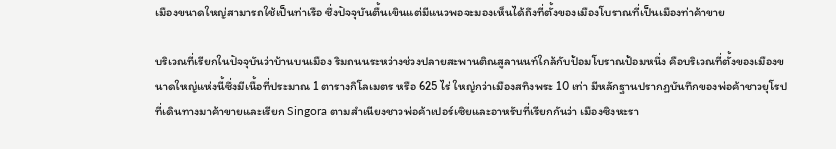เมืองขนาดใหญ่สามารถใช้เป็นท่าเรือ ซึ่งปัจจุบันตื้นเขินแต่มีแนวพอจะมองเห็นได้ถึงที่ตั้งของเมืองโบราณที่เป็นเมืองท่าค้าขาย

บริเวณที่เรียกในปัจจุบันว่าบ้านบนเมือง ริมถนนระหว่างช่วงปลายสะพานติณสูลานนท์ใกล้กับป้อมโบราณป้อมหนึ่ง คือบริเวณที่ตั้งของเมืองขนาดใหญ่แห่งนี้ซึ่งมีเนื้อที่ประมาณ 1 ตารางกิโลเมตร หรือ 625 ไร่ ใหญ่กว่าเมืองสทิงพระ 10 เท่า มีหลักฐานปรากฏบันทึกของพ่อค้าชาวยุโรปที่เดินทางมาค้าขายและเรียก Singora ตามสำเนียงชาวพ่อค้าเปอร์เซิยและอาหรับที่เรียกกันว่า เมืองซิงหะรา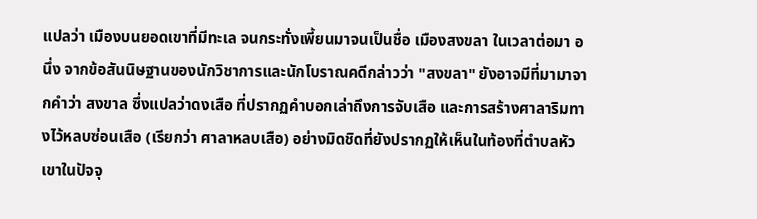แปลว่า เมืองบนยอดเขาที่มีทะเล จนกระทั่งเพี้ยนมาจนเป็นชื่อ เมืองสงขลา ในเวลาต่อมา อนึ่ง จากข้อสันนิษฐานของนักวิชาการและนักโบราณคดีกล่าวว่า "สงขลา" ยังอาจมีที่มามาจากคำว่า สงขาล ซึ่งแปลว่าดงเสือ ที่ปรากฏคำบอกเล่าถึงการจับเสือ และการสร้างศาลาริมทางไว้หลบซ่อนเสือ (เรียกว่า ศาลาหลบเสือ) อย่างมิดชิดที่ยังปรากฏให้เห็นในท้องที่ตำบลหัวเขาในปัจจุ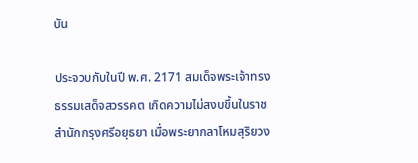บัน

ประจวบกับในปี พ.ศ. 2171 สมเด็จพระเจ้าทรงธรรมเสด็จสวรรคต เกิดความไม่สงบขึ้นในราชสำนักกรุงศรีอยุธยา เมื่อพระยากลาโหมสุริยวง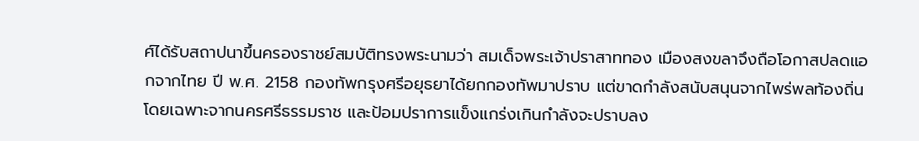ศ์ได้รับสถาปนาขึ้นครองราชย์สมบัติทรงพระนามว่า สมเด็จพระเจ้าปราสาททอง เมืองสงขลาจึงถือโอกาสปลดแอกจากไทย ปี พ.ศ. 2158 กองทัพกรุงศรีอยุธยาได้ยกกองทัพมาปราบ แต่ขาดกำลังสนับสนุนจากไพร่พลท้องถิ่นโดยเฉพาะจากนครศรีธรรมราช และป้อมปราการแข็งแกร่งเกินกำลังจะปราบลง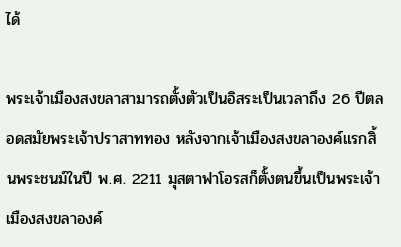ได้

พระเจ้าเมืองสงขลาสามารถตั้งตัวเป็นอิสระเป็นเวลาถึง 26 ปีตลอดสมัยพระเจ้าปราสาททอง หลังจากเจ้าเมืองสงขลาองค์แรกสิ้นพระชนม์ในปี พ.ศ. 2211 มุสตาฟาโอรสก็ตั้งตนขึ้นเป็นพระเจ้าเมืองสงขลาองค์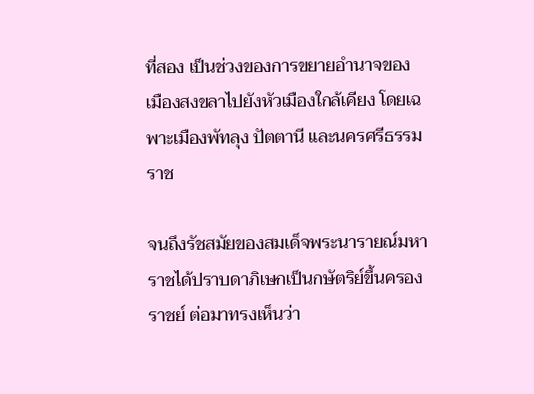ที่สอง เป็นช่วงของการขยายอำนาจของเมืองสงขลาไปยังหัวเมืองใกล้เคียง โดยเฉพาะเมืองพัทลุง ปัตตานี และนครศรีธรรมราช

จนถึงรัชสมัยของสมเด็จพระนารายณ์มหาราชได้ปราบดาภิเษกเป็นกษัตริย์ขึ้นครองราชย์ ต่อมาทรงเห็นว่า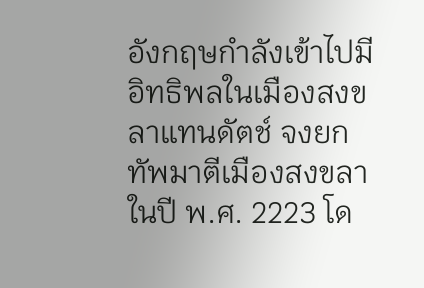อังกฤษกำลังเข้าไปมีอิทธิพลในเมืองสงขลาแทนดัตช์ จงยกทัพมาตีเมืองสงขลาในปี พ.ศ. 2223 โด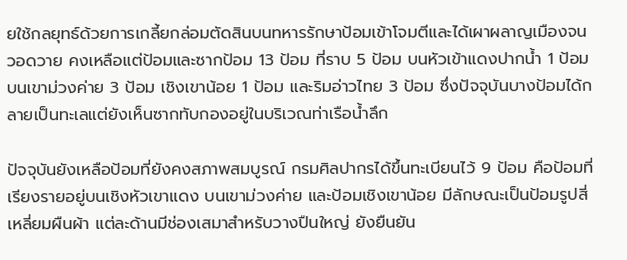ยใช้กลยุทธ์ด้วยการเกลี้ยกล่อมตัดสินบนทหารรักษาป้อมเข้าโจมตีและได้เผาผลาญเมืองจนวอดวาย คงเหลือแต่ป้อมและซากป้อม 13 ป้อม ที่ราบ 5 ป้อม บนหัวเข้าแดงปากน้ำ 1 ป้อม บนเขาม่วงค่าย 3 ป้อม เชิงเขาน้อย 1 ป้อม และริมอ่าวไทย 3 ป้อม ซึ่งปัจจุบันบางป้อมได้กลายเป็นทะเลแต่ยังเห็นซากทับกองอยู่ในบริเวณท่าเรือน้ำลึก

ปัจจุบันยังเหลือป้อมที่ยังคงสภาพสมบูรณ์ กรมศิลปากรได้ขึ้นทะเบียนไว้ 9 ป้อม คือป้อมที่เรียงรายอยู่บนเชิงหัวเขาแดง บนเขาม่วงค่าย และป้อมเชิงเขาน้อย มีลักษณะเป็นป้อมรูปสี่เหลี่ยมผืนผ้า แต่ละด้านมีช่องเสมาสำหรับวางปืนใหญ่ ยังยืนยัน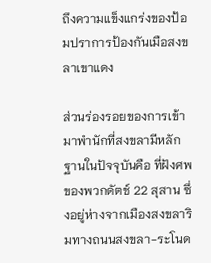ถึงความแข็งแกร่งของป้อมปราการป้องกันเมือสงขลาเขาแดง

ส่วนร่องรอยของการเข้ามาพำนักที่สงขลามีหลักฐานในปัจจุบันคือ ที่ฝังศพของพวกดัตช์ 22 สุสาน ซึ่งอยู่ห่างจากเมืองสงขลาริมทางถนนสงขลา-ระโนด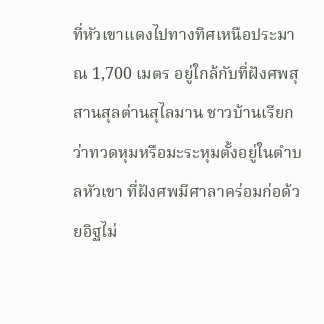ที่หัวเขาแดงไปทางทิศเหนือประมาณ 1,700 เมตร อยู่ใกล้กับที่ฝังศพสุสานสุลต่านสุไลมาน ชาวบ้านเรียกว่าทวดหุมหรือมะระหุมตั้งอยู่ในตำบลหัวเขา ที่ฝังศพมีศาลาคร่อมก่อด้วยอิฐไม่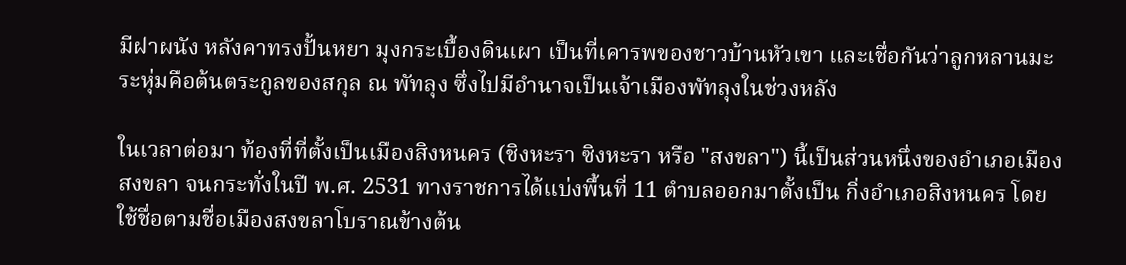มีฝาผนัง หลังคาทรงปั้นหยา มุงกระเบื้องดินเผา เป็นที่เคารพของชาวบ้านหัวเขา และเชื่อกันว่าลูกหลานมะระหุ่มคือต้นตระกูลของสกุล ณ พัทลุง ซึ่งไปมีอำนาจเป็นเจ้าเมืองพัทลุงในช่วงหลัง

ในเวลาต่อมา ท้องที่ที่ตั้งเป็นเมืองสิงหนคร (ชิงหะรา ซิงหะรา หรือ "สงขลา") นี้เป็นส่วนหนึ่งของอำเภอเมืองสงขลา จนกระทั่งในปี พ.ศ. 2531 ทางราชการได้แบ่งพื้นที่ 11 ตำบลออกมาตั้งเป็น กิ่งอำเภอสิงหนคร โดยใช้ชื่อตามชื่อเมืองสงขลาโบราณข้างต้น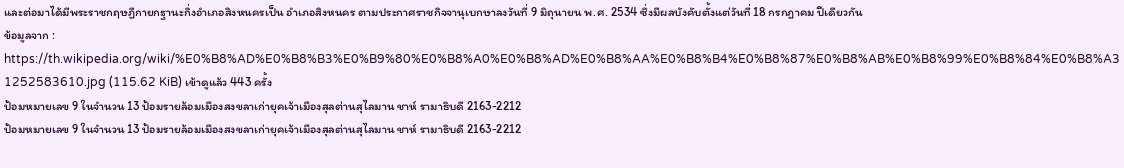และต่อมาได้มีพระราชกฤษฎีกายกฐานะกิ่งอำเภอสิงหนครเป็น อำเภอสิงหนคร ตามประกาศราชกิจจานุเบกษาลงวันที่ 9 มิถุนายน พ.ศ. 2534 ซึ่งมีผลบังคับตั้งแต่วันที่ 18 กรกฎาคม ปีเดียวกัน
ข้อมูลจาก : https://th.wikipedia.org/wiki/%E0%B8%AD%E0%B8%B3%E0%B9%80%E0%B8%A0%E0%B8%AD%E0%B8%AA%E0%B8%B4%E0%B8%87%E0%B8%AB%E0%B8%99%E0%B8%84%E0%B8%A3
1252583610.jpg (115.62 KiB) เข้าดูแล้ว 443 ครั้ง
ป้อมหมายเลข 9 ในจำนวน 13 ป้อมรายล้อมเมืองสงขลาเก่ายุคเจ้าเมืองสุลต่านสุไลมาน ชาห์ รามาธิบดี 2163-2212
ป้อมหมายเลข 9 ในจำนวน 13 ป้อมรายล้อมเมืองสงขลาเก่ายุคเจ้าเมืองสุลต่านสุไลมาน ชาห์ รามาธิบดี 2163-2212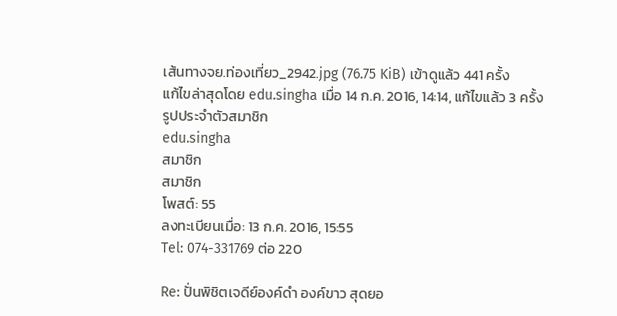เส้นทางจย.ท่องเที่ยว_2942.jpg (76.75 KiB) เข้าดูแล้ว 441 ครั้ง
แก้ไขล่าสุดโดย edu.singha เมื่อ 14 ก.ค. 2016, 14:14, แก้ไขแล้ว 3 ครั้ง
รูปประจำตัวสมาชิก
edu.singha
สมาชิก
สมาชิก
โพสต์: 55
ลงทะเบียนเมื่อ: 13 ก.ค. 2016, 15:55
Tel: 074-331769 ต่อ 220

Re: ปั่นพิชิตเจดีย์องค์ดำ องค์ขาว สุดยอ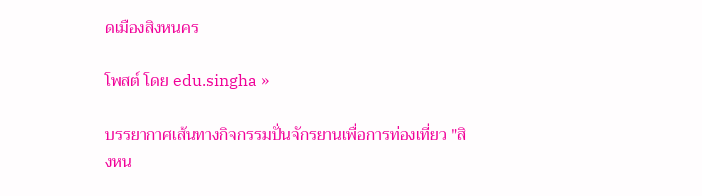ดเมืองสิงหนคร

โพสต์ โดย edu.singha »

บรรยากาศเส้นทางกิจกรรมปั่นจักรยานเพื่อการท่องเที่ยว "สิงหน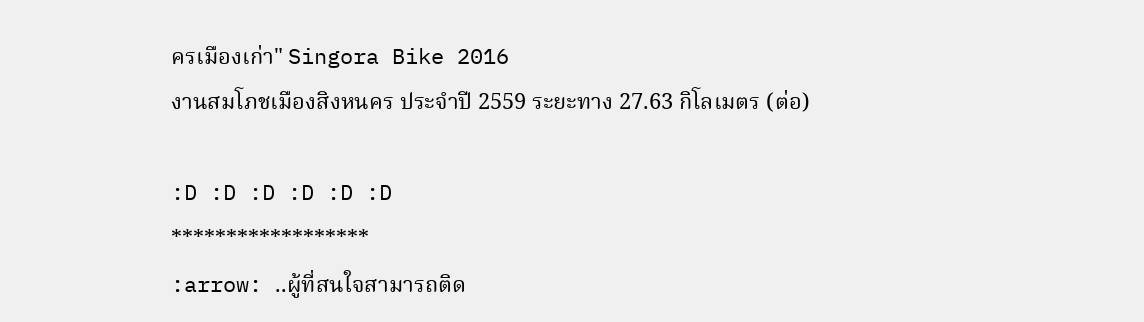ครเมืองเก่า" Singora Bike 2016
งานสมโภชเมืองสิงหนคร ประจำปี 2559 ระยะทาง 27.63 กิโลเมตร (ต่อ)

:D :D :D :D :D :D
******************
:arrow: ..ผู้ที่สนใจสามารถติด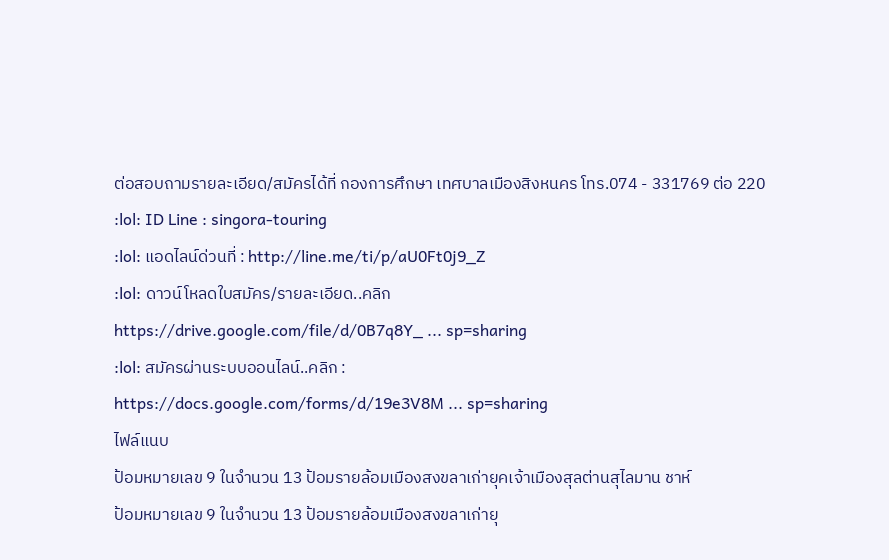ต่อสอบถามรายละเอียด/สมัครได้ที่ กองการศึกษา เทศบาลเมืองสิงหนคร โทร.074 - 331769 ต่อ 220
:lol: ID Line : singora-touring
:lol: แอดไลน์ด่วนที่ : http://line.me/ti/p/aU0Ft0j9_Z
:lol: ดาวน์โหลดใบสมัคร/รายละเอียด..คลิก
https://drive.google.com/file/d/0B7q8Y_ ... sp=sharing
:lol: สมัครผ่านระบบออนไลน์..คลิก :
https://docs.google.com/forms/d/19e3V8M ... sp=sharing
ไฟล์แนบ
ป้อมหมายเลข 9 ในจำนวน 13 ป้อมรายล้อมเมืองสงขลาเก่ายุคเจ้าเมืองสุลต่านสุไลมาน ชาห์
ป้อมหมายเลข 9 ในจำนวน 13 ป้อมรายล้อมเมืองสงขลาเก่ายุ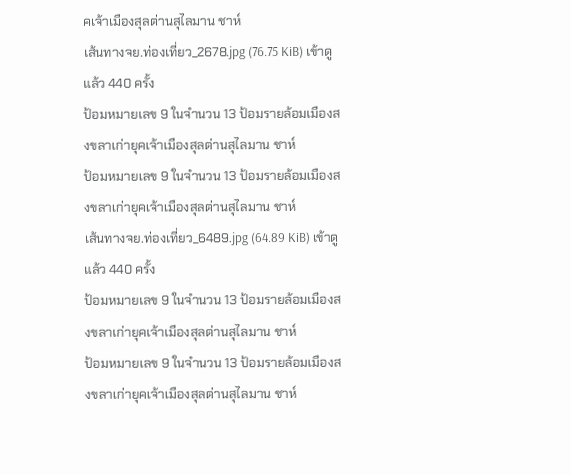คเจ้าเมืองสุลต่านสุไลมาน ชาห์
เส้นทางจย.ท่องเที่ยว_2678.jpg (76.75 KiB) เข้าดูแล้ว 440 ครั้ง
ป้อมหมายเลข 9 ในจำนวน 13 ป้อมรายล้อมเมืองสงขลาเก่ายุคเจ้าเมืองสุลต่านสุไลมาน ชาห์
ป้อมหมายเลข 9 ในจำนวน 13 ป้อมรายล้อมเมืองสงขลาเก่ายุคเจ้าเมืองสุลต่านสุไลมาน ชาห์
เส้นทางจย.ท่องเที่ยว_6489.jpg (64.89 KiB) เข้าดูแล้ว 440 ครั้ง
ป้อมหมายเลข 9 ในจำนวน 13 ป้อมรายล้อมเมืองสงขลาเก่ายุคเจ้าเมืองสุลต่านสุไลมาน ชาห์
ป้อมหมายเลข 9 ในจำนวน 13 ป้อมรายล้อมเมืองสงขลาเก่ายุคเจ้าเมืองสุลต่านสุไลมาน ชาห์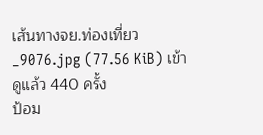เส้นทางจย.ท่องเที่ยว_9076.jpg (77.56 KiB) เข้าดูแล้ว 440 ครั้ง
ป้อม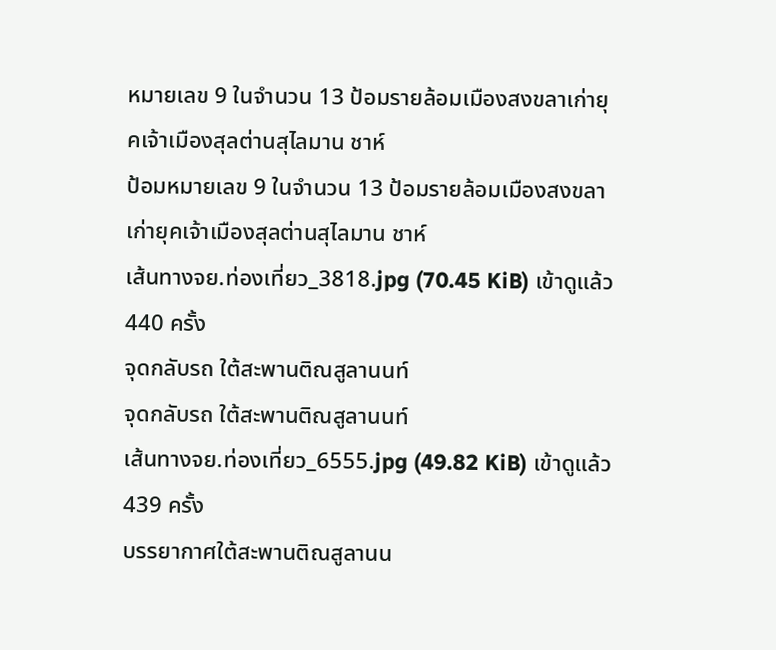หมายเลข 9 ในจำนวน 13 ป้อมรายล้อมเมืองสงขลาเก่ายุคเจ้าเมืองสุลต่านสุไลมาน ชาห์
ป้อมหมายเลข 9 ในจำนวน 13 ป้อมรายล้อมเมืองสงขลาเก่ายุคเจ้าเมืองสุลต่านสุไลมาน ชาห์
เส้นทางจย.ท่องเที่ยว_3818.jpg (70.45 KiB) เข้าดูแล้ว 440 ครั้ง
จุดกลับรถ ใต้สะพานติณสูลานนท์
จุดกลับรถ ใต้สะพานติณสูลานนท์
เส้นทางจย.ท่องเที่ยว_6555.jpg (49.82 KiB) เข้าดูแล้ว 439 ครั้ง
บรรยากาศใต้สะพานติณสูลานน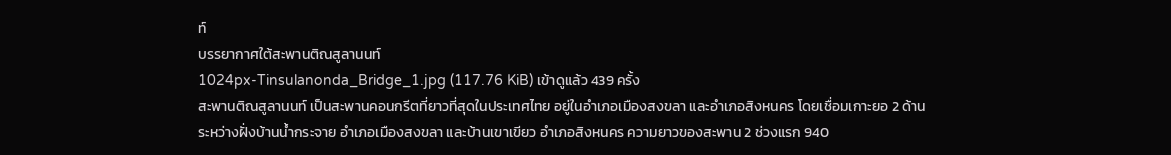ท์
บรรยากาศใต้สะพานติณสูลานนท์
1024px-Tinsulanonda_Bridge_1.jpg (117.76 KiB) เข้าดูแล้ว 439 ครั้ง
สะพานติณสูลานนท์ เป็นสะพานคอนกรีตที่ยาวที่สุดในประเทศไทย อยู่ในอำเภอเมืองสงขลา และอำเภอสิงหนคร โดยเชื่อมเกาะยอ 2 ด้าน ระหว่างฝั่งบ้านน้ำกระจาย อำเภอเมืองสงขลา และบ้านเขาเขียว อำเภอสิงหนคร ความยาวของสะพาน 2 ช่วงแรก 940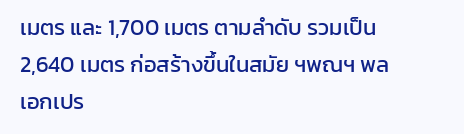เมตร และ 1,700 เมตร ตามลำดับ รวมเป็น 2,640 เมตร ก่อสร้างขึ้นในสมัย ฯพณฯ พลเอกเปร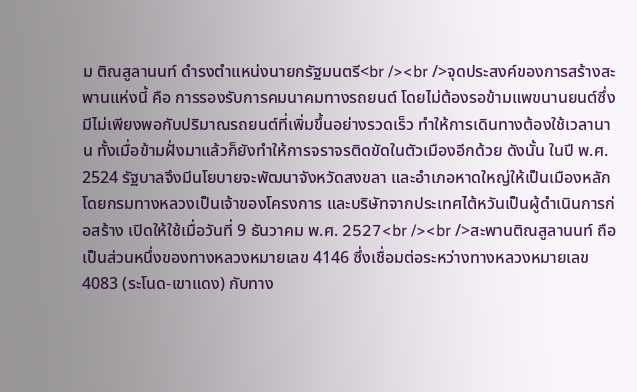ม ติณสูลานนท์ ดำรงตำแหน่งนายกรัฐมนตรี<br /><br />จุดประสงค์ของการสร้างสะพานแห่งนี้ คือ การรองรับการคมนาคมทางรถยนต์ โดยไม่ต้องรอข้ามแพขนานยนต์ซึ่งมีไม่เพียงพอกับปริมาณรถยนต์ที่เพิ่มขึ้นอย่างรวดเร็ว ทำให้การเดินทางต้องใช้เวลานาน ทั้งเมื่อข้ามฝั่งมาแล้วก็ยังทำให้การจราจรติดขัดในตัวเมืองอีกด้วย ดังนั้น ในปี พ.ศ. 2524 รัฐบาลจึงมีนโยบายจะพัฒนาจังหวัดสงขลา และอำเภอหาดใหญ่ให้เป็นเมืองหลัก โดยกรมทางหลวงเป็นเจ้าของโครงการ และบริษัทจากประเทศไต้หวันเป็นผู้ดำเนินการก่อสร้าง เปิดให้ใช้เมื่อวันที่ 9 ธันวาคม พ.ศ. 2527<br /><br />สะพานติณสูลานนท์ ถือเป็นส่วนหนึ่งของทางหลวงหมายเลข 4146 ซึ่งเชื่อมต่อระหว่างทางหลวงหมายเลข 4083 (ระโนด-เขาแดง) กับทาง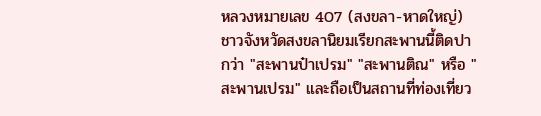หลวงหมายเลข 407 (สงขลา-หาดใหญ่) ชาวจังหวัดสงขลานิยมเรียกสะพานนี้ติดปากว่า "สะพานป๋าเปรม" "สะพานติณ" หรือ "สะพานเปรม" และถือเป็นสถานที่ท่องเที่ยว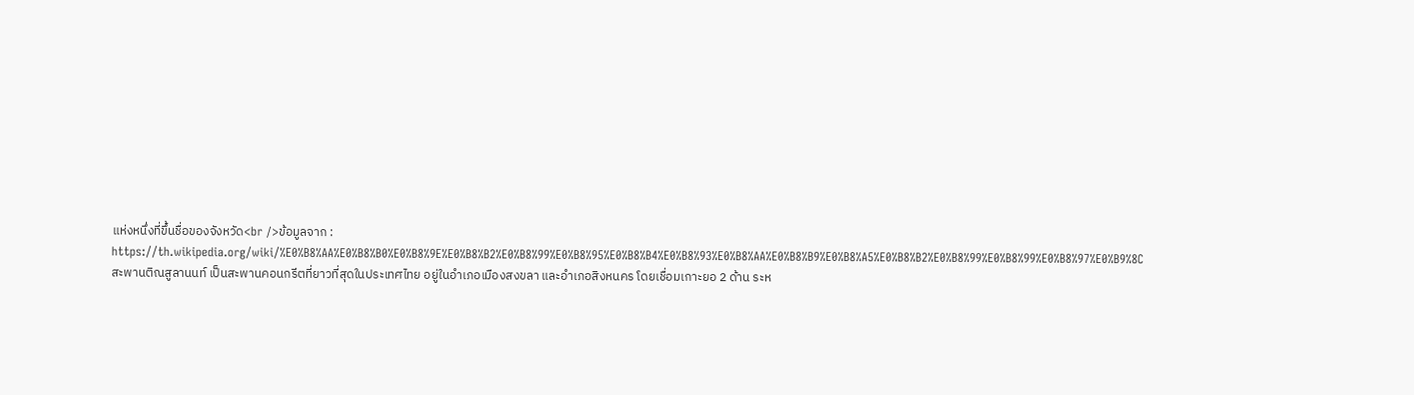แห่งหนึ่งที่ขึ้นชื่อของจังหวัด<br />ข้อมูลจาก : https://th.wikipedia.org/wiki/%E0%B8%AA%E0%B8%B0%E0%B8%9E%E0%B8%B2%E0%B8%99%E0%B8%95%E0%B8%B4%E0%B8%93%E0%B8%AA%E0%B8%B9%E0%B8%A5%E0%B8%B2%E0%B8%99%E0%B8%99%E0%B8%97%E0%B9%8C
สะพานติณสูลานนท์ เป็นสะพานคอนกรีตที่ยาวที่สุดในประเทศไทย อยู่ในอำเภอเมืองสงขลา และอำเภอสิงหนคร โดยเชื่อมเกาะยอ 2 ด้าน ระห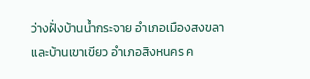ว่างฝั่งบ้านน้ำกระจาย อำเภอเมืองสงขลา และบ้านเขาเขียว อำเภอสิงหนคร ค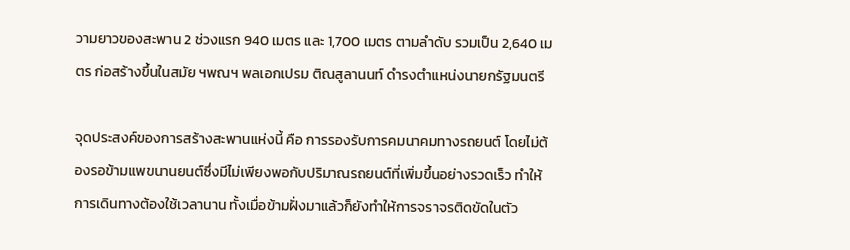วามยาวของสะพาน 2 ช่วงแรก 940 เมตร และ 1,700 เมตร ตามลำดับ รวมเป็น 2,640 เมตร ก่อสร้างขึ้นในสมัย ฯพณฯ พลเอกเปรม ติณสูลานนท์ ดำรงตำแหน่งนายกรัฐมนตรี

จุดประสงค์ของการสร้างสะพานแห่งนี้ คือ การรองรับการคมนาคมทางรถยนต์ โดยไม่ต้องรอข้ามแพขนานยนต์ซึ่งมีไม่เพียงพอกับปริมาณรถยนต์ที่เพิ่มขึ้นอย่างรวดเร็ว ทำให้การเดินทางต้องใช้เวลานาน ทั้งเมื่อข้ามฝั่งมาแล้วก็ยังทำให้การจราจรติดขัดในตัว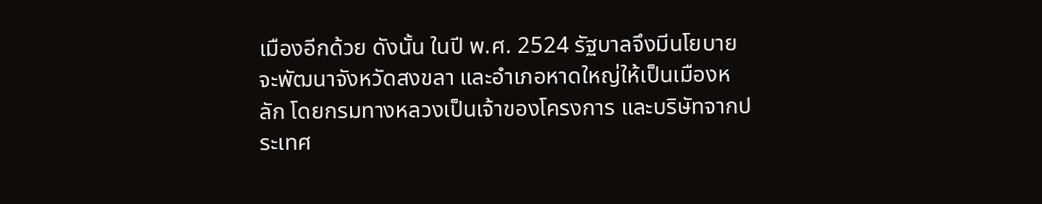เมืองอีกด้วย ดังนั้น ในปี พ.ศ. 2524 รัฐบาลจึงมีนโยบายจะพัฒนาจังหวัดสงขลา และอำเภอหาดใหญ่ให้เป็นเมืองหลัก โดยกรมทางหลวงเป็นเจ้าของโครงการ และบริษัทจากประเทศ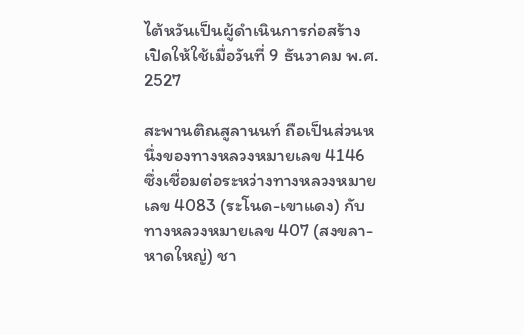ไต้หวันเป็นผู้ดำเนินการก่อสร้าง เปิดให้ใช้เมื่อวันที่ 9 ธันวาคม พ.ศ. 2527

สะพานติณสูลานนท์ ถือเป็นส่วนหนึ่งของทางหลวงหมายเลข 4146 ซึ่งเชื่อมต่อระหว่างทางหลวงหมายเลข 4083 (ระโนด-เขาแดง) กับทางหลวงหมายเลข 407 (สงขลา-หาดใหญ่) ชา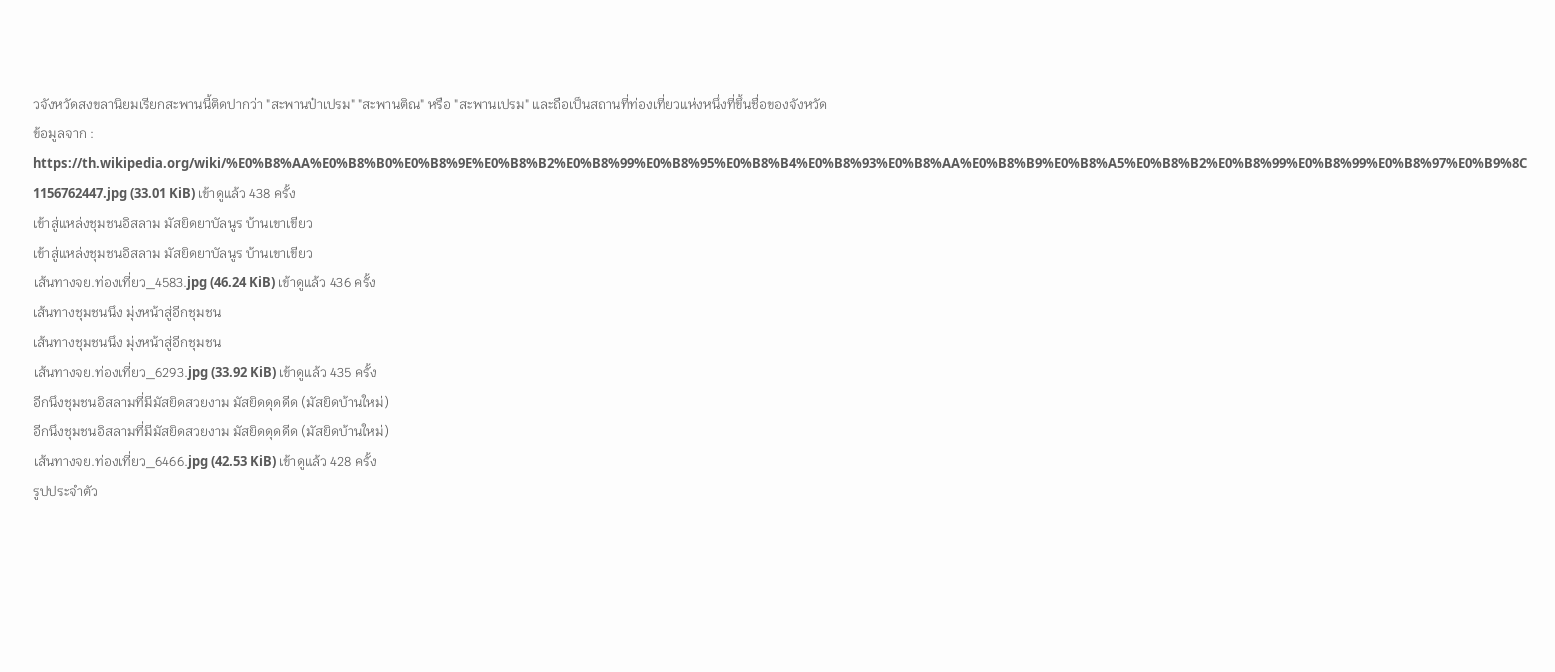วจังหวัดสงขลานิยมเรียกสะพานนี้ติดปากว่า "สะพานป๋าเปรม" "สะพานติณ" หรือ "สะพานเปรม" และถือเป็นสถานที่ท่องเที่ยวแห่งหนึ่งที่ขึ้นชื่อของจังหวัด
ข้อมูลจาก : https://th.wikipedia.org/wiki/%E0%B8%AA%E0%B8%B0%E0%B8%9E%E0%B8%B2%E0%B8%99%E0%B8%95%E0%B8%B4%E0%B8%93%E0%B8%AA%E0%B8%B9%E0%B8%A5%E0%B8%B2%E0%B8%99%E0%B8%99%E0%B8%97%E0%B9%8C
1156762447.jpg (33.01 KiB) เข้าดูแล้ว 438 ครั้ง
เข้าสู่แหล่งชุมชนอิสลาม มัสยิดยาบัลนูร บ้านเขาเขียว
เข้าสู่แหล่งชุมชนอิสลาม มัสยิดยาบัลนูร บ้านเขาเขียว
เส้นทางจย.ท่องเที่ยว_4583.jpg (46.24 KiB) เข้าดูแล้ว 436 ครั้ง
เส้นทางชุมชนนึง มุ่งหน้าสู่อีกชุมชน
เส้นทางชุมชนนึง มุ่งหน้าสู่อีกชุมชน
เส้นทางจย.ท่องเที่ยว_6293.jpg (33.92 KiB) เข้าดูแล้ว 435 ครั้ง
อีกนึงชุมชนอิสลามที่มีมัสยิดสวยงาม มัสยิดดุดดีด (มัสยิดบ้านใหม่)
อีกนึงชุมชนอิสลามที่มีมัสยิดสวยงาม มัสยิดดุดดีด (มัสยิดบ้านใหม่)
เส้นทางจย.ท่องเที่ยว_6466.jpg (42.53 KiB) เข้าดูแล้ว 428 ครั้ง
รูปประจำตัว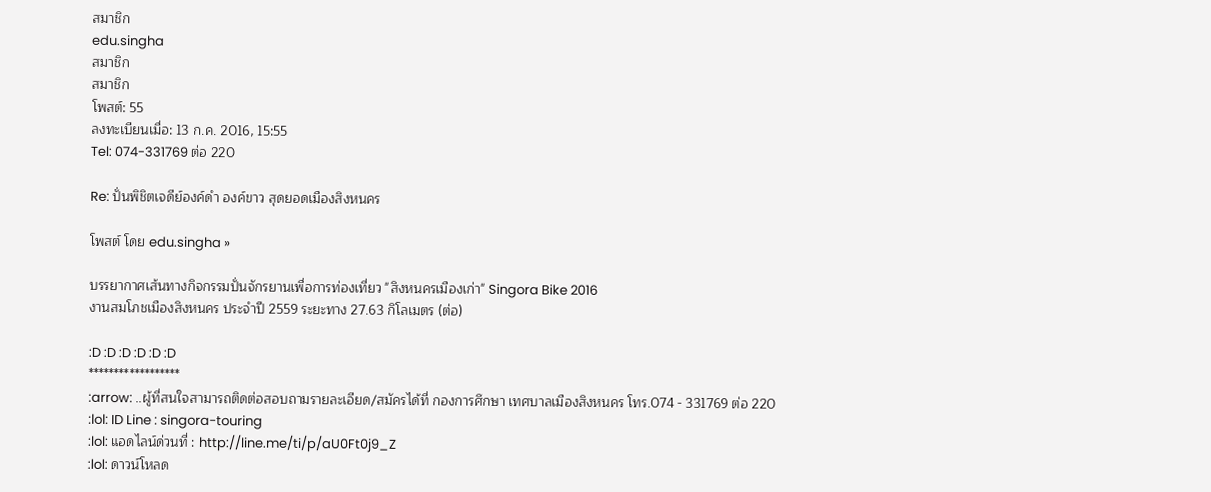สมาชิก
edu.singha
สมาชิก
สมาชิก
โพสต์: 55
ลงทะเบียนเมื่อ: 13 ก.ค. 2016, 15:55
Tel: 074-331769 ต่อ 220

Re: ปั่นพิชิตเจดีย์องค์ดำ องค์ขาว สุดยอดเมืองสิงหนคร

โพสต์ โดย edu.singha »

บรรยากาศเส้นทางกิจกรรมปั่นจักรยานเพื่อการท่องเที่ยว "สิงหนครเมืองเก่า" Singora Bike 2016
งานสมโภชเมืองสิงหนคร ประจำปี 2559 ระยะทาง 27.63 กิโลเมตร (ต่อ)

:D :D :D :D :D :D
******************
:arrow: ..ผู้ที่สนใจสามารถติดต่อสอบถามรายละเอียด/สมัครได้ที่ กองการศึกษา เทศบาลเมืองสิงหนคร โทร.074 - 331769 ต่อ 220
:lol: ID Line : singora-touring
:lol: แอดไลน์ด่วนที่ : http://line.me/ti/p/aU0Ft0j9_Z
:lol: ดาวน์โหลด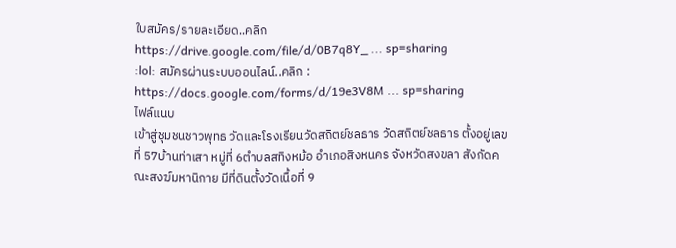ใบสมัคร/รายละเอียด..คลิก
https://drive.google.com/file/d/0B7q8Y_ ... sp=sharing
:lol: สมัครผ่านระบบออนไลน์..คลิก :
https://docs.google.com/forms/d/19e3V8M ... sp=sharing
ไฟล์แนบ
เข้าสู่ชุมชนชาวพุทธ วัดและโรงเรียนวัดสถิตย์ชลธาร วัดสถิตย์ชลธาร ตั้งอยู่เลขที่ 57บ้านท่าเสา หมู่ที่ 6ตำบลสทิงหม้อ อำเภอสิงหนคร จังหวัดสงขลา สังกัดคณะสงฆ์มหานิกาย มีที่ดินตั้งวัดเนื้อที่ 9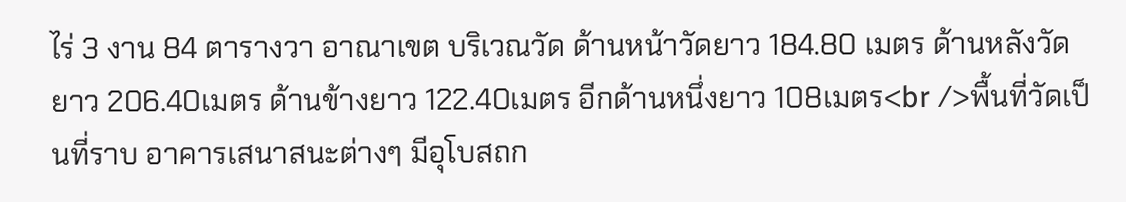ไร่ 3 งาน 84 ตารางวา อาณาเขต บริเวณวัด ด้านหน้าวัดยาว 184.80 เมตร ด้านหลังวัดยาว 206.40เมตร ด้านข้างยาว 122.40เมตร อีกด้านหนึ่งยาว 108เมตร<br />พื้นที่วัดเป็นที่ราบ อาคารเสนาสนะต่างๆ มีอุโบสถก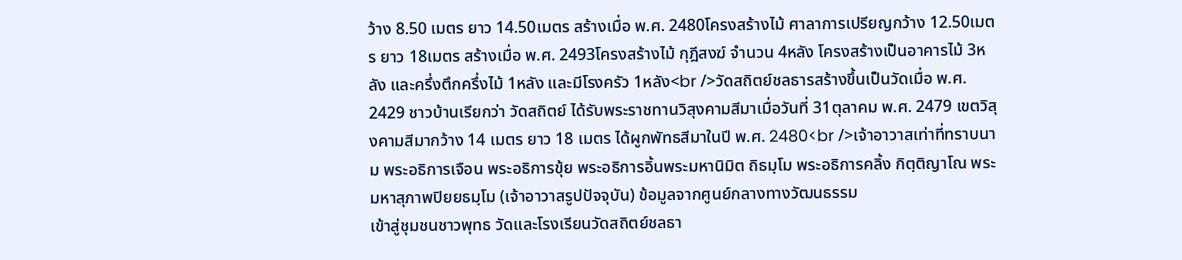ว้าง 8.50 เมตร ยาว 14.50เมตร สร้างเมื่อ พ.ศ. 2480โครงสร้างไม้ ศาลาการเปรียญกว้าง 12.50เมตร ยาว 18เมตร สร้างเมื่อ พ.ศ. 2493โครงสร้างไม้ กุฎีสงฆ์ จำนวน 4หลัง โครงสร้างเป็นอาคารไม้ 3หลัง และครึ่งตึกครึ่งไม้ 1หลัง และมีโรงครัว 1หลัง<br />วัดสถิตย์ชลธารสร้างขึ้นเป็นวัดเมื่อ พ.ศ. 2429 ชาวบ้านเรียกว่า วัดสถิตย์ ได้รับพระราชทานวิสุงคามสีมาเมื่อวันที่ 31ตุลาคม พ.ศ. 2479 เขตวิสุงคามสีมากว้าง 14 เมตร ยาว 18 เมตร ได้ผูกพัทธสีมาในปี พ.ศ. 2480<br />เจ้าอาวาสเท่าที่ทราบนาม พระอธิการเจือน พระอธิการขุ้ย พระอธิการอิ้นพระมหานิมิต ถิธมฺโม พระอธิการคลิ้ง กิตฺติญาโณ พระมหาสุภาพปิยยธมฺโม (เจ้าอาวาสรูปปัจจุบัน) ข้อมูลจากศูนย์กลางทางวัฒนธรรม
เข้าสู่ชุมชนชาวพุทธ วัดและโรงเรียนวัดสถิตย์ชลธา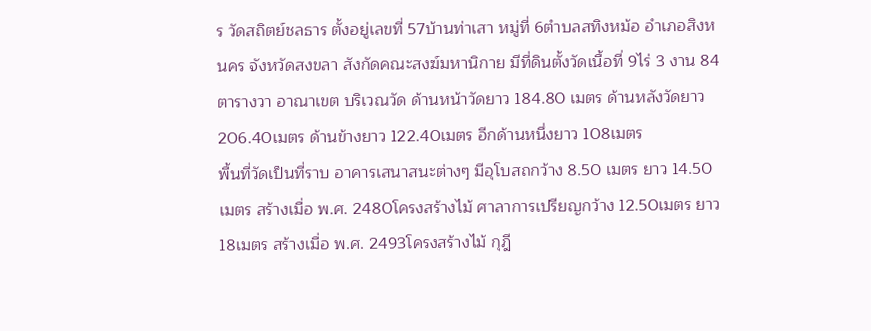ร วัดสถิตย์ชลธาร ตั้งอยู่เลขที่ 57บ้านท่าเสา หมู่ที่ 6ตำบลสทิงหม้อ อำเภอสิงหนคร จังหวัดสงขลา สังกัดคณะสงฆ์มหานิกาย มีที่ดินตั้งวัดเนื้อที่ 9ไร่ 3 งาน 84 ตารางวา อาณาเขต บริเวณวัด ด้านหน้าวัดยาว 184.80 เมตร ด้านหลังวัดยาว 206.40เมตร ด้านข้างยาว 122.40เมตร อีกด้านหนึ่งยาว 108เมตร
พื้นที่วัดเป็นที่ราบ อาคารเสนาสนะต่างๆ มีอุโบสถกว้าง 8.50 เมตร ยาว 14.50เมตร สร้างเมื่อ พ.ศ. 2480โครงสร้างไม้ ศาลาการเปรียญกว้าง 12.50เมตร ยาว 18เมตร สร้างเมื่อ พ.ศ. 2493โครงสร้างไม้ กุฎี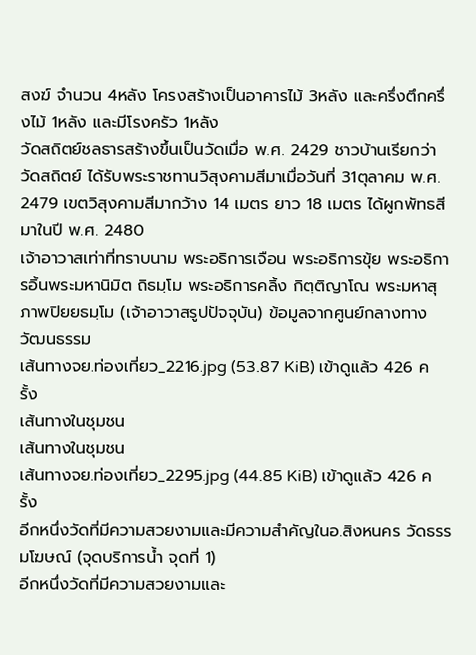สงฆ์ จำนวน 4หลัง โครงสร้างเป็นอาคารไม้ 3หลัง และครึ่งตึกครึ่งไม้ 1หลัง และมีโรงครัว 1หลัง
วัดสถิตย์ชลธารสร้างขึ้นเป็นวัดเมื่อ พ.ศ. 2429 ชาวบ้านเรียกว่า วัดสถิตย์ ได้รับพระราชทานวิสุงคามสีมาเมื่อวันที่ 31ตุลาคม พ.ศ. 2479 เขตวิสุงคามสีมากว้าง 14 เมตร ยาว 18 เมตร ได้ผูกพัทธสีมาในปี พ.ศ. 2480
เจ้าอาวาสเท่าที่ทราบนาม พระอธิการเจือน พระอธิการขุ้ย พระอธิการอิ้นพระมหานิมิต ถิธมฺโม พระอธิการคลิ้ง กิตฺติญาโณ พระมหาสุภาพปิยยธมฺโม (เจ้าอาวาสรูปปัจจุบัน) ข้อมูลจากศูนย์กลางทางวัฒนธรรม
เส้นทางจย.ท่องเที่ยว_2216.jpg (53.87 KiB) เข้าดูแล้ว 426 ครั้ง
เส้นทางในชุมชน
เส้นทางในชุมชน
เส้นทางจย.ท่องเที่ยว_2295.jpg (44.85 KiB) เข้าดูแล้ว 426 ครั้ง
อีกหนึ่งวัดที่มีความสวยงามและมีความสำคัญในอ.สิงหนคร วัดธรรมโฆษณ์ (จุดบริการน้ำ จุดที่ 1)
อีกหนึ่งวัดที่มีความสวยงามและ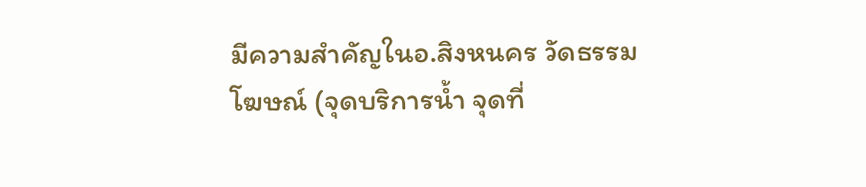มีความสำคัญในอ.สิงหนคร วัดธรรมโฆษณ์ (จุดบริการน้ำ จุดที่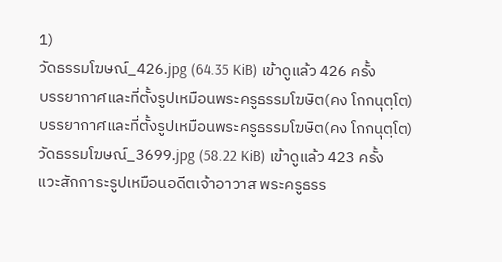1)
วัดธรรมโฆษณ์_426.jpg (64.35 KiB) เข้าดูแล้ว 426 ครั้ง
บรรยากาศและที่ตั้งรูปเหมือนพระครูธรรมโฆษิต(คง โกกนุตฺโต)
บรรยากาศและที่ตั้งรูปเหมือนพระครูธรรมโฆษิต(คง โกกนุตฺโต)
วัดธรรมโฆษณ์_3699.jpg (58.22 KiB) เข้าดูแล้ว 423 ครั้ง
แวะสักการะรูปเหมือนอดีตเจ้าอาวาส พระครูธรร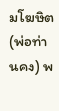มโฆษิต (พ่อท่านคง) พ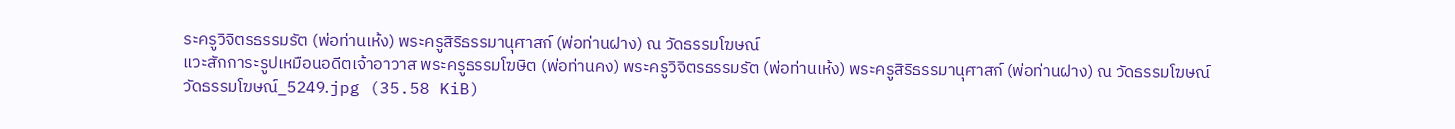ระครูวิจิตรธรรมรัต (พ่อท่านเห้ง) พระครูสิริธรรมานุศาสก์ (พ่อท่านฝาง) ณ วัดธรรมโฆษณ์
แวะสักการะรูปเหมือนอดีตเจ้าอาวาส พระครูธรรมโฆษิต (พ่อท่านคง) พระครูวิจิตรธรรมรัต (พ่อท่านเห้ง) พระครูสิริธรรมานุศาสก์ (พ่อท่านฝาง) ณ วัดธรรมโฆษณ์
วัดธรรมโฆษณ์_5249.jpg (35.58 KiB)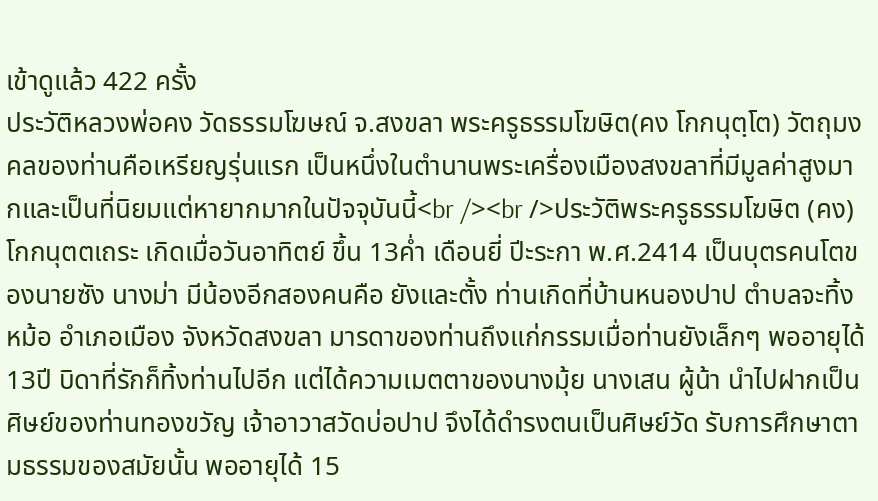เข้าดูแล้ว 422 ครั้ง
ประวัติหลวงพ่อคง วัดธรรมโฆษณ์ จ.สงขลา พระครูธรรมโฆษิต(คง โกกนุตฺโต) วัตถุมงคลของท่านคือเหรียญรุ่นแรก เป็นหนึ่งในตำนานพระเครื่องเมืองสงขลาที่มีมูลค่าสูงมากและเป็นที่นิยมแต่หายากมากในปัจจุบันนี้<br /><br />ประวัติพระครูธรรมโฆษิต (คง) โกกนุตตเถระ เกิดเมื่อวันอาทิตย์ ขึ้น 13ค่ำ เดือนยี่ ปีะระกา พ.ศ.2414 เป็นบุตรคนโตของนายซัง นางม่า มีน้องอีกสองคนคือ ยังและตั้ง ท่านเกิดที่บ้านหนองปาป ตำบลจะทิ้งหม้อ อำเภอเมือง จังหวัดสงขลา มารดาของท่านถึงแก่กรรมเมื่อท่านยังเล็กๆ พออายุได้ 13ปี บิดาที่รักก็ทิ้งท่านไปอีก แต่ได้ความเมตตาของนางมุ้ย นางเสน ผู้น้า นำไปฝากเป็นศิษย์ของท่านทองขวัญ เจ้าอาวาสวัดบ่อปาป จึงได้ดำรงตนเป็นศิษย์วัด รับการศึกษาตามธรรมของสมัยนั้น พออายุได้ 15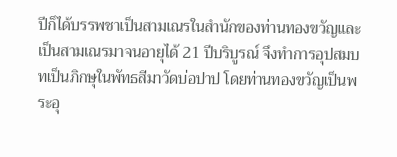ปีก็ได้บรรพชาเป็นสามเณรในสำนักของท่านทองขวัญและเป็นสามเณรมาจนอายุได้ 21 ปีบริบูรณ์ จึงทำการอุปสมบทเป็นภิกษุในพัทธสีมาวัดบ่อปาป โดยท่านทองขวัญเป็นพระอุ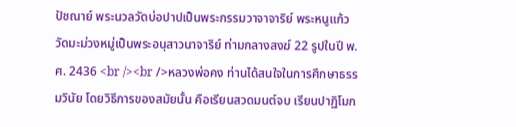ปัชณาย์ พระนวลวัดบ่อปาปเป็นพระกรรมวาจาจาริย์ พระหนูแก้ววัดมะม่วงหมู่เป็นพระอนุสาวนาจาริย์ ท่ามกลางสงฆ์ 22 รูปในปี พ.ศ. 2436 <br /><br />หลวงพ่อคง ท่านได้สนใจในการศึกษาธรรมวินัย โดยวิธีการของสมัยนั้น คือเรียนสวดมนต์จบ เรียนปาฏิโมก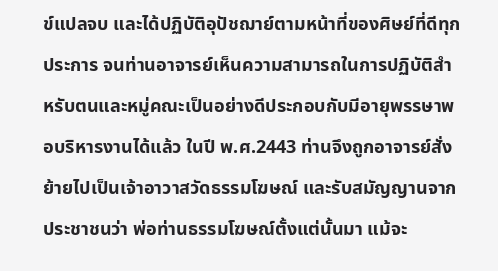ข์แปลจบ และได้ปฏิบัติอุปัชฌาย์ตามหน้าที่ของศิษย์ที่ดีทุกประการ จนท่านอาจารย์เห็นความสามารถในการปฏิบัติสำหรับตนและหมู่คณะเป็นอย่างดีประกอบกับมีอายุพรรษาพอบริหารงานได้แล้ว ในปี พ.ศ.2443 ท่านจึงถูกอาจารย์สั่งย้ายไปเป็นเจ้าอาวาสวัดธรรมโฆษณ์ และรับสมัญญานจากประชาชนว่า พ่อท่านธรรมโฆษณ์ตั้งแต่นั้นมา แม้จะ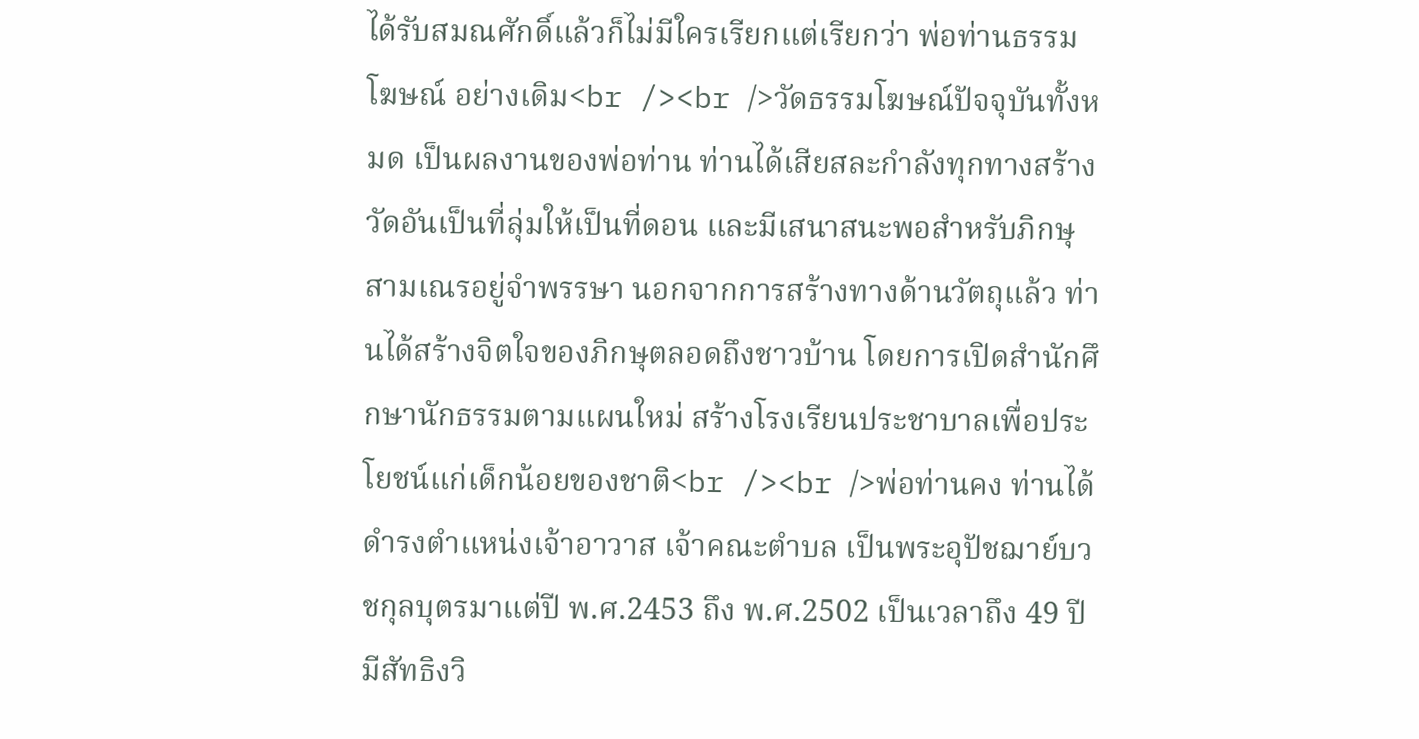ได้รับสมณศักดิ์แล้วก็ไม่มีใครเรียกแต่เรียกว่า พ่อท่านธรรมโฆษณ์ อย่างเดิม<br /><br />วัดธรรมโฆษณ์ปัจจุบันทั้งหมด เป็นผลงานของพ่อท่าน ท่านได้เสียสละกำลังทุกทางสร้างวัดอันเป็นที่ลุ่มให้เป็นที่ดอน และมีเสนาสนะพอสำหรับภิกษุสามเณรอยู่จำพรรษา นอกจากการสร้างทางด้านวัตถุแล้ว ท่านได้สร้างจิตใจของภิกษุตลอดถึงชาวบ้าน โดยการเปิดสำนักศึกษานักธรรมตามแผนใหม่ สร้างโรงเรียนประชาบาลเพื่อประโยชน์แก่เด็กน้อยของชาติ<br /><br />พ่อท่านคง ท่านได้ดำรงตำแหน่งเจ้าอาวาส เจ้าคณะตำบล เป็นพระอุปัชฌาย์บวชกุลบุตรมาแต่ปี พ.ศ.2453 ถึง พ.ศ.2502 เป็นเวลาถึง 49 ปี มีสัทธิงวิ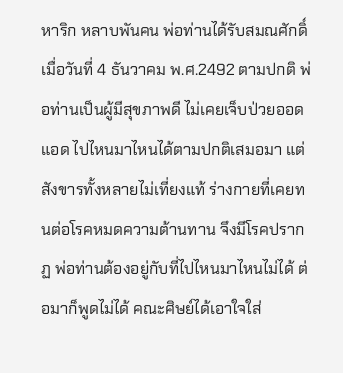หาริก หลาบพันคน พ่อท่านได้รับสมณศักดิ์ เมื่อวันที่ 4 ธันวาคม พ.ศ.2492 ตามปกติ พ่อท่านเป็นผู้มีสุขภาพดี ไม่เคยเจ็บป่วยออดแอด ไปไหนมาไหนได้ตามปกติเสมอมา แต่สังขารทั้งหลายไม่เที่ยงแท้ ร่างกายที่เคยทนต่อโรคหมดความต้านทาน จึงมีโรคปรากฏ พ่อท่านต้องอยู่กับที่ไปไหนมาไหนไม่ได้ ต่อมาก็พูดไม่ได้ คณะศิษย์ได้เอาใจใส่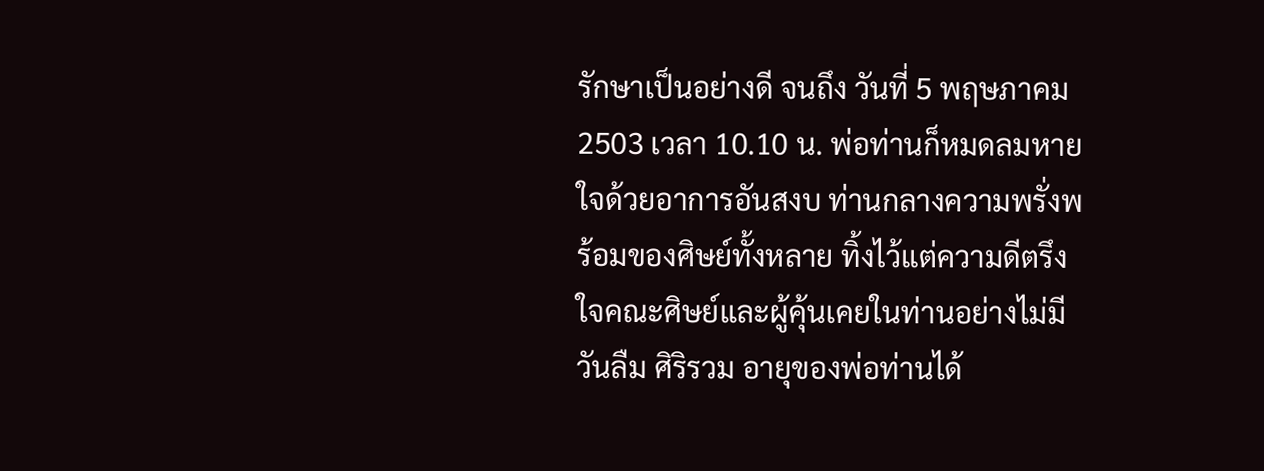รักษาเป็นอย่างดี จนถึง วันที่ 5 พฤษภาคม 2503 เวลา 10.10 น. พ่อท่านก็หมดลมหายใจด้วยอาการอันสงบ ท่านกลางความพรั่งพร้อมของศิษย์ทั้งหลาย ทิ้งไว้แต่ความดีตรึงใจคณะศิษย์และผู้คุ้นเคยในท่านอย่างไม่มีวันลืม ศิริรวม อายุของพ่อท่านได้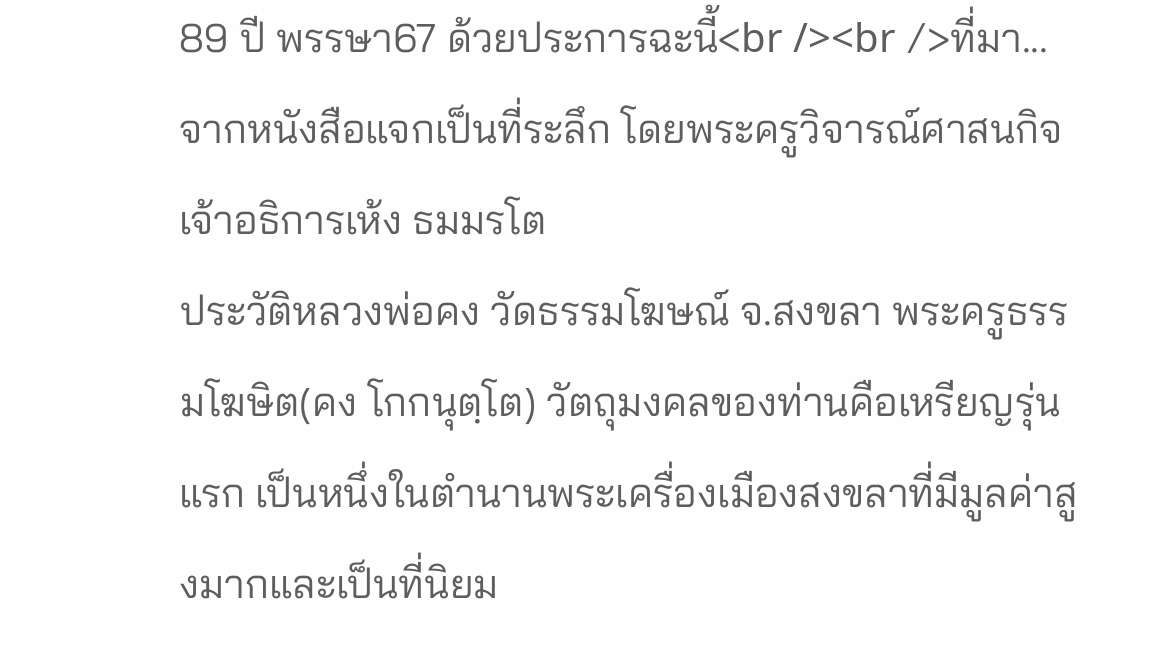89 ปี พรรษา67 ด้วยประการฉะนี้<br /><br />ที่มา...จากหนังสือแจกเป็นที่ระลึก โดยพระครูวิจารณ์ศาสนกิจ เจ้าอธิการเห้ง ธมมรโต
ประวัติหลวงพ่อคง วัดธรรมโฆษณ์ จ.สงขลา พระครูธรรมโฆษิต(คง โกกนุตฺโต) วัตถุมงคลของท่านคือเหรียญรุ่นแรก เป็นหนึ่งในตำนานพระเครื่องเมืองสงขลาที่มีมูลค่าสูงมากและเป็นที่นิยม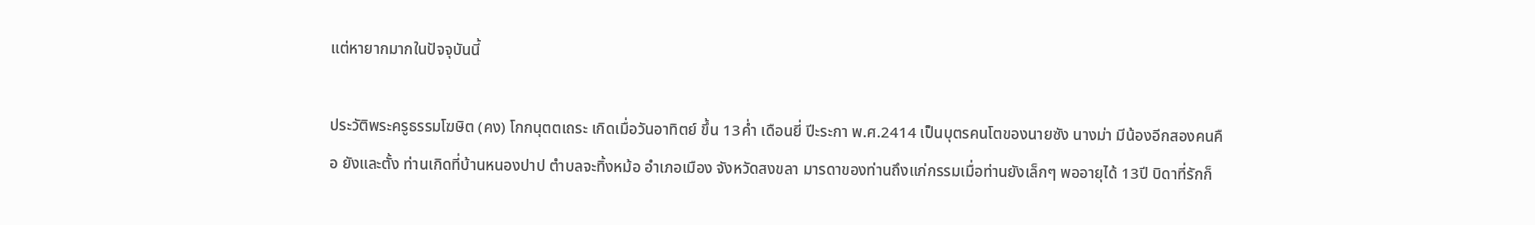แต่หายากมากในปัจจุบันนี้

ประวัติพระครูธรรมโฆษิต (คง) โกกนุตตเถระ เกิดเมื่อวันอาทิตย์ ขึ้น 13ค่ำ เดือนยี่ ปีะระกา พ.ศ.2414 เป็นบุตรคนโตของนายซัง นางม่า มีน้องอีกสองคนคือ ยังและตั้ง ท่านเกิดที่บ้านหนองปาป ตำบลจะทิ้งหม้อ อำเภอเมือง จังหวัดสงขลา มารดาของท่านถึงแก่กรรมเมื่อท่านยังเล็กๆ พออายุได้ 13ปี บิดาที่รักก็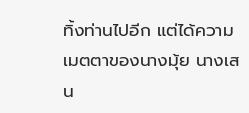ทิ้งท่านไปอีก แต่ได้ความเมตตาของนางมุ้ย นางเสน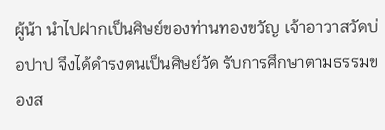ผู้น้า นำไปฝากเป็นศิษย์ของท่านทองขวัญ เจ้าอาวาสวัดบ่อปาป จึงได้ดำรงตนเป็นศิษย์วัด รับการศึกษาตามธรรมของส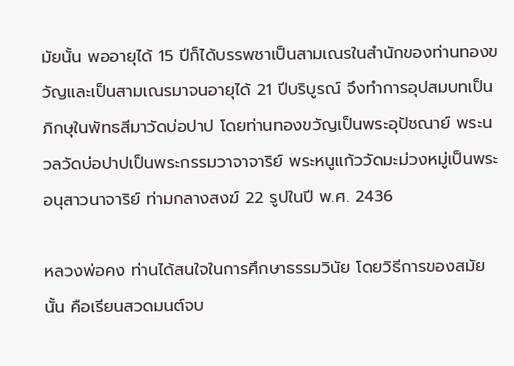มัยนั้น พออายุได้ 15 ปีก็ได้บรรพชาเป็นสามเณรในสำนักของท่านทองขวัญและเป็นสามเณรมาจนอายุได้ 21 ปีบริบูรณ์ จึงทำการอุปสมบทเป็นภิกษุในพัทธสีมาวัดบ่อปาป โดยท่านทองขวัญเป็นพระอุปัชณาย์ พระนวลวัดบ่อปาปเป็นพระกรรมวาจาจาริย์ พระหนูแก้ววัดมะม่วงหมู่เป็นพระอนุสาวนาจาริย์ ท่ามกลางสงฆ์ 22 รูปในปี พ.ศ. 2436

หลวงพ่อคง ท่านได้สนใจในการศึกษาธรรมวินัย โดยวิธีการของสมัยนั้น คือเรียนสวดมนต์จบ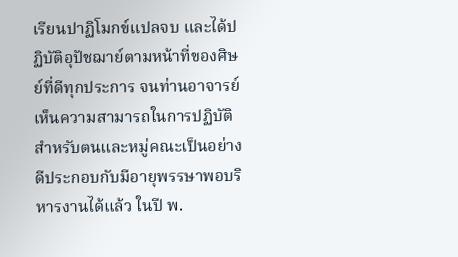เรียนปาฏิโมกข์แปลจบ และได้ปฏิบัติอุปัชฌาย์ตามหน้าที่ของศิษย์ที่ดีทุกประการ จนท่านอาจารย์เห็นความสามารถในการปฏิบัติสำหรับตนและหมู่คณะเป็นอย่างดีประกอบกับมีอายุพรรษาพอบริหารงานได้แล้ว ในปี พ.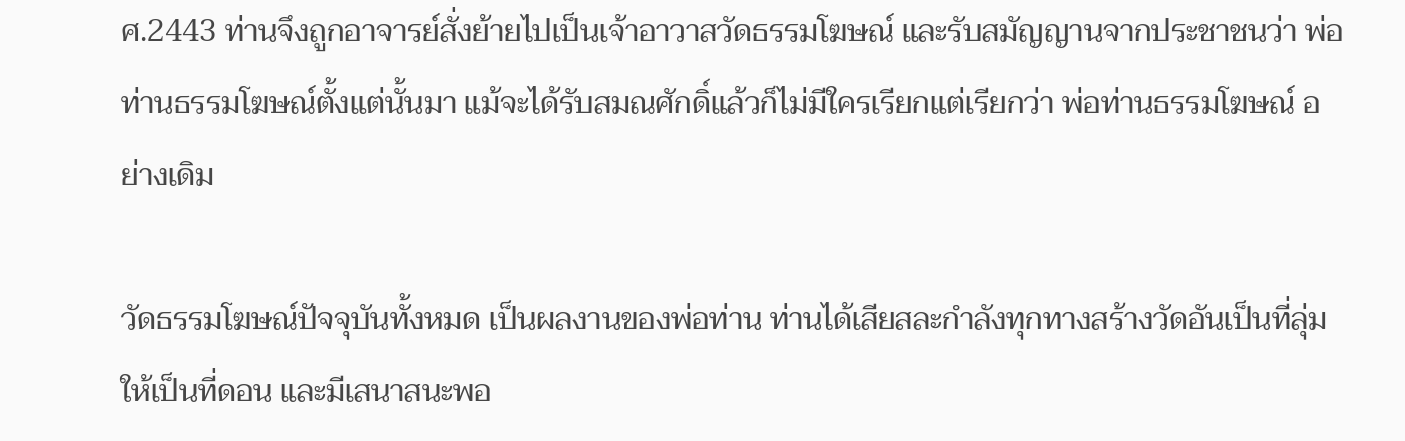ศ.2443 ท่านจึงถูกอาจารย์สั่งย้ายไปเป็นเจ้าอาวาสวัดธรรมโฆษณ์ และรับสมัญญานจากประชาชนว่า พ่อท่านธรรมโฆษณ์ตั้งแต่นั้นมา แม้จะได้รับสมณศักดิ์แล้วก็ไม่มีใครเรียกแต่เรียกว่า พ่อท่านธรรมโฆษณ์ อย่างเดิม

วัดธรรมโฆษณ์ปัจจุบันทั้งหมด เป็นผลงานของพ่อท่าน ท่านได้เสียสละกำลังทุกทางสร้างวัดอันเป็นที่ลุ่มให้เป็นที่ดอน และมีเสนาสนะพอ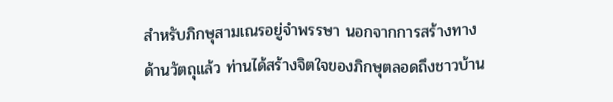สำหรับภิกษุสามเณรอยู่จำพรรษา นอกจากการสร้างทางด้านวัตถุแล้ว ท่านได้สร้างจิตใจของภิกษุตลอดถึงชาวบ้าน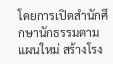โดยการเปิดสำนักศึกษานักธรรมตามแผนใหม่ สร้างโรง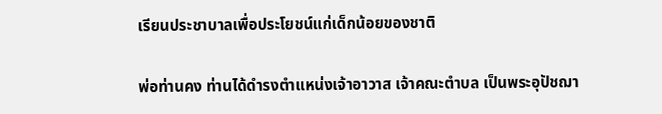เรียนประชาบาลเพื่อประโยชน์แก่เด็กน้อยของชาติ

พ่อท่านคง ท่านได้ดำรงตำแหน่งเจ้าอาวาส เจ้าคณะตำบล เป็นพระอุปัชฌา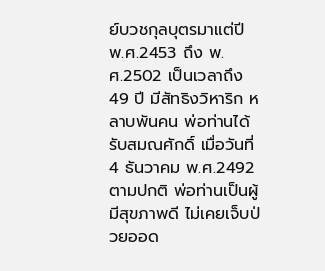ย์บวชกุลบุตรมาแต่ปี พ.ศ.2453 ถึง พ.ศ.2502 เป็นเวลาถึง 49 ปี มีสัทธิงวิหาริก หลาบพันคน พ่อท่านได้รับสมณศักดิ์ เมื่อวันที่ 4 ธันวาคม พ.ศ.2492 ตามปกติ พ่อท่านเป็นผู้มีสุขภาพดี ไม่เคยเจ็บป่วยออด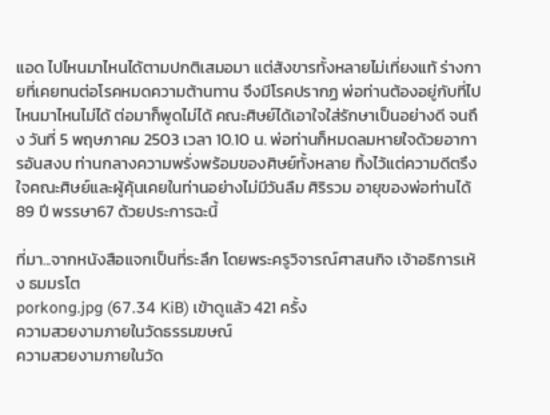แอด ไปไหนมาไหนได้ตามปกติเสมอมา แต่สังขารทั้งหลายไม่เที่ยงแท้ ร่างกายที่เคยทนต่อโรคหมดความต้านทาน จึงมีโรคปรากฏ พ่อท่านต้องอยู่กับที่ไปไหนมาไหนไม่ได้ ต่อมาก็พูดไม่ได้ คณะศิษย์ได้เอาใจใส่รักษาเป็นอย่างดี จนถึง วันที่ 5 พฤษภาคม 2503 เวลา 10.10 น. พ่อท่านก็หมดลมหายใจด้วยอาการอันสงบ ท่านกลางความพรั่งพร้อมของศิษย์ทั้งหลาย ทิ้งไว้แต่ความดีตรึงใจคณะศิษย์และผู้คุ้นเคยในท่านอย่างไม่มีวันลืม ศิริรวม อายุของพ่อท่านได้ 89 ปี พรรษา67 ด้วยประการฉะนี้

ที่มา...จากหนังสือแจกเป็นที่ระลึก โดยพระครูวิจารณ์ศาสนกิจ เจ้าอธิการเห้ง ธมมรโต
porkong.jpg (67.34 KiB) เข้าดูแล้ว 421 ครั้ง
ความสวยงามภายในวัดธรรมฆษณ์
ความสวยงามภายในวัด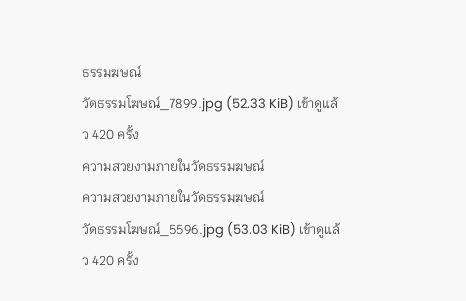ธรรมฆษณ์
วัดธรรมโฆษณ์_7899.jpg (52.33 KiB) เข้าดูแล้ว 420 ครั้ง
ความสวยงามภายในวัดธรรมฆษณ์
ความสวยงามภายในวัดธรรมฆษณ์
วัดธรรมโฆษณ์_5596.jpg (53.03 KiB) เข้าดูแล้ว 420 ครั้ง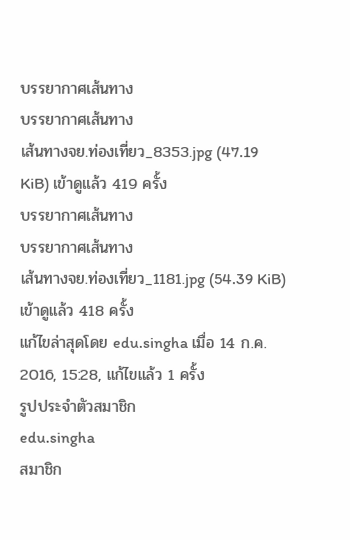บรรยากาศเส้นทาง
บรรยากาศเส้นทาง
เส้นทางจย.ท่องเที่ยว_8353.jpg (47.19 KiB) เข้าดูแล้ว 419 ครั้ง
บรรยากาศเส้นทาง
บรรยากาศเส้นทาง
เส้นทางจย.ท่องเที่ยว_1181.jpg (54.39 KiB) เข้าดูแล้ว 418 ครั้ง
แก้ไขล่าสุดโดย edu.singha เมื่อ 14 ก.ค. 2016, 15:28, แก้ไขแล้ว 1 ครั้ง
รูปประจำตัวสมาชิก
edu.singha
สมาชิก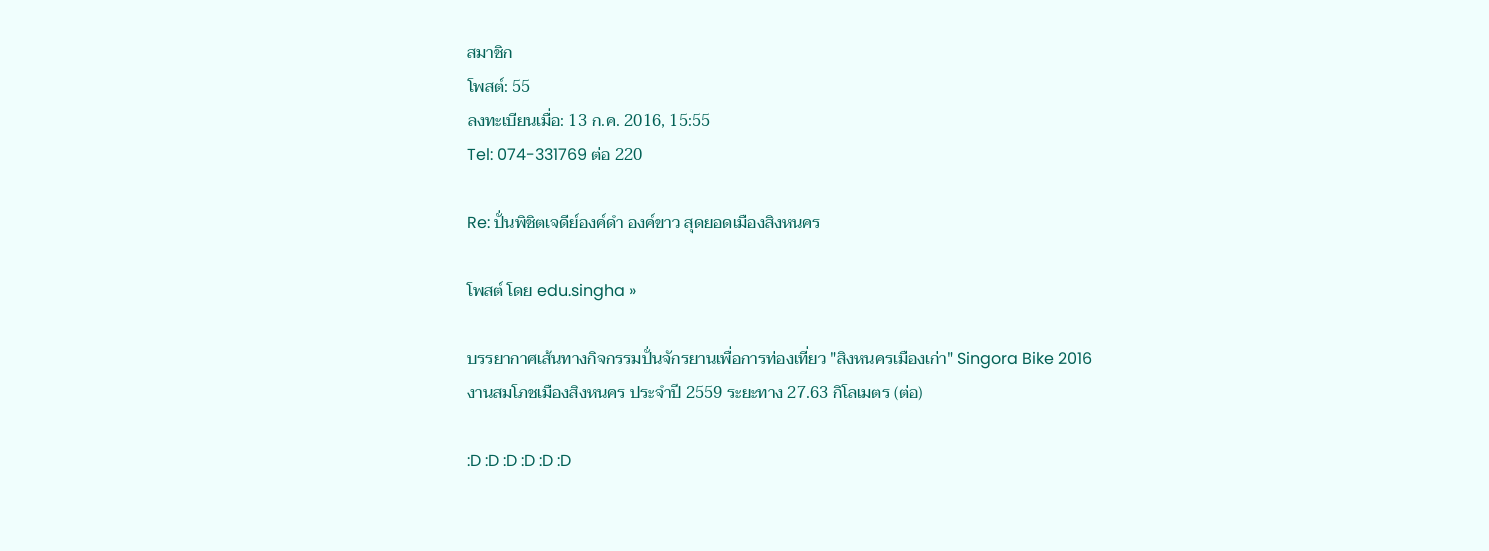สมาชิก
โพสต์: 55
ลงทะเบียนเมื่อ: 13 ก.ค. 2016, 15:55
Tel: 074-331769 ต่อ 220

Re: ปั่นพิชิตเจดีย์องค์ดำ องค์ขาว สุดยอดเมืองสิงหนคร

โพสต์ โดย edu.singha »

บรรยากาศเส้นทางกิจกรรมปั่นจักรยานเพื่อการท่องเที่ยว "สิงหนครเมืองเก่า" Singora Bike 2016
งานสมโภชเมืองสิงหนคร ประจำปี 2559 ระยะทาง 27.63 กิโลเมตร (ต่อ)

:D :D :D :D :D :D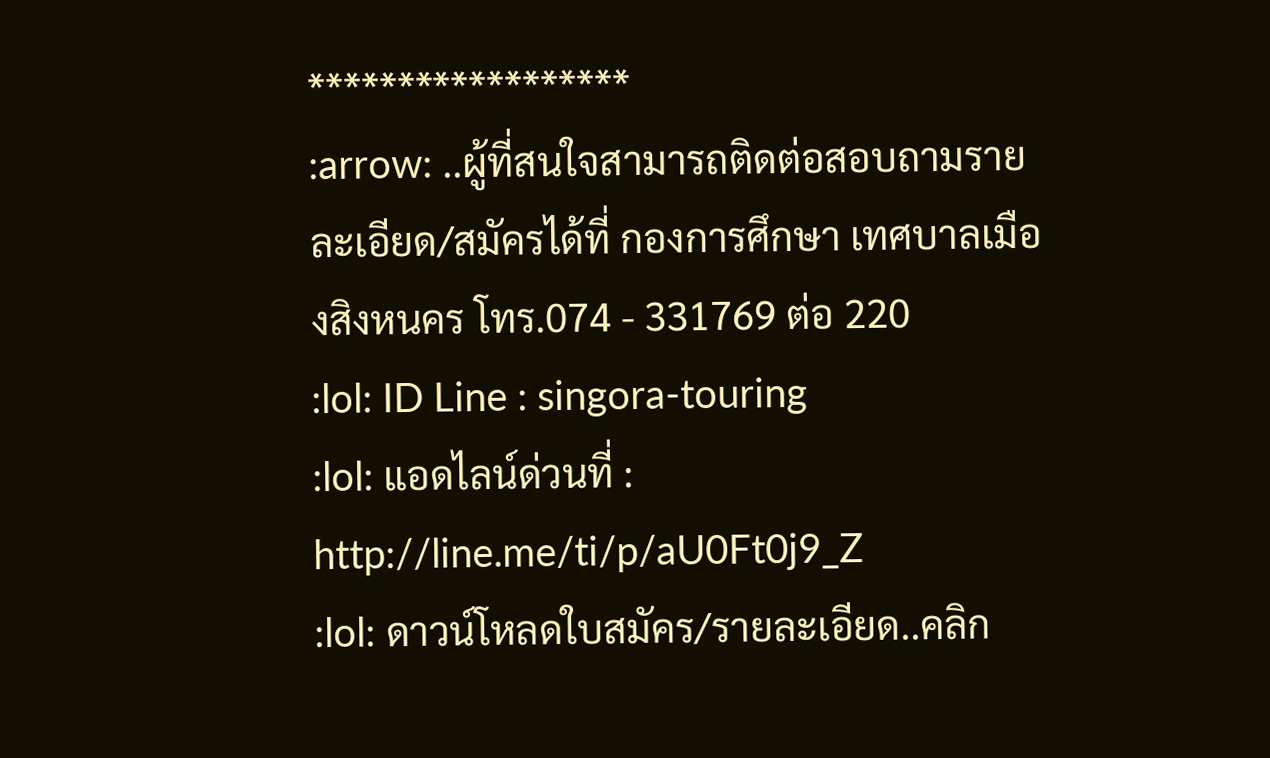******************
:arrow: ..ผู้ที่สนใจสามารถติดต่อสอบถามรายละเอียด/สมัครได้ที่ กองการศึกษา เทศบาลเมืองสิงหนคร โทร.074 - 331769 ต่อ 220
:lol: ID Line : singora-touring
:lol: แอดไลน์ด่วนที่ : http://line.me/ti/p/aU0Ft0j9_Z
:lol: ดาวน์โหลดใบสมัคร/รายละเอียด..คลิก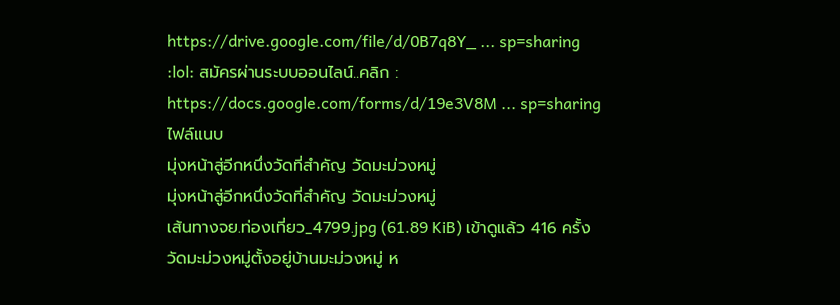https://drive.google.com/file/d/0B7q8Y_ ... sp=sharing
:lol: สมัครผ่านระบบออนไลน์..คลิก :
https://docs.google.com/forms/d/19e3V8M ... sp=sharing
ไฟล์แนบ
มุ่งหน้าสู่อีกหนึ่งวัดที่สำคัญ วัดมะม่วงหมู่
มุ่งหน้าสู่อีกหนึ่งวัดที่สำคัญ วัดมะม่วงหมู่
เส้นทางจย.ท่องเที่ยว_4799.jpg (61.89 KiB) เข้าดูแล้ว 416 ครั้ง
วัดมะม่วงหมู่ตั้งอยู่บ้านมะม่วงหมู่ ห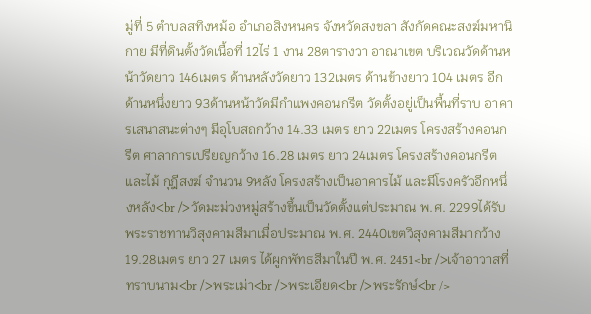มู่ที่ 5 ตำบลสทิงหม้อ อำเภอสิงหนคร จังหวัดสงขลา สังกัดคณะสงฆ์มหานิกาย มีที่ดินตั้งวัดเนื้อที่ 12ไร่ 1 งาน 28ตารางวา อาณาเขต บริเวณวัดด้านหน้าวัดยาว 146เมตร ด้านหลังวัดยาว 132เมตร ด้านข้างยาว 104 เมตร อีกด้านหนึ่งยาว 93ด้านหน้าวัดมีกำแพงคอนกรีต วัดตั้งอยู่เป็นพื้นที่ราบ อาคารเสนาสนะต่างๆ มีอุโบสถกว้าง 14.33 เมตร ยาว 22เมตร โครงสร้างคอนกรีต ศาลาการเปรียญกว้าง 16.28 เมตร ยาว 24เมตร โครงสร้างคอนกรีตและไม้ กุฎีสงฆ์ จำนวน 9หลัง โครงสร้างเป็นอาคารไม้ และมีโรงครัวอีกหนึ่งหลัง<br />วัดมะม่วงหมู่สร้างขึ้นเป็นวัดตั้งแต่ประมาณ พ.ศ. 2299ได้รับพระราชทานวิสุงคามสีมาเมื่อประมาณ พ.ศ. 2440เขตวิสุงคามสีมากว้าง 19.28เมตร ยาว 27 เมตร ได้ผูกพัทธสีมาในปี พ.ศ. 2451<br />เจ้าอาวาสที่ทราบนาม<br />พระเม่า<br />พระเอียด<br />พระรักษ์<br />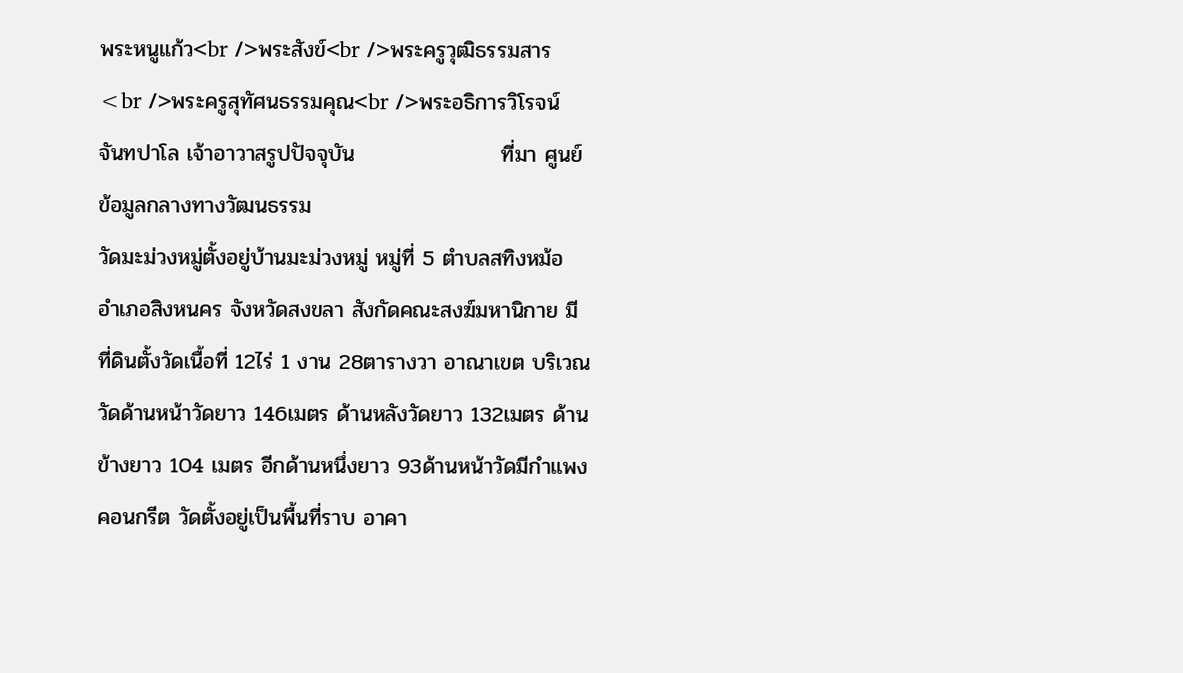พระหนูแก้ว<br />พระสังข์<br />พระครูวุฒิธรรมสาร<br />พระครูสุทัศนธรรมคุณ<br />พระอธิการวิโรจน์ จันทปาโล เจ้าอาวาสรูปปัจจุบัน                   ที่มา ศูนย์ข้อมูลกลางทางวัฒนธรรม
วัดมะม่วงหมู่ตั้งอยู่บ้านมะม่วงหมู่ หมู่ที่ 5 ตำบลสทิงหม้อ อำเภอสิงหนคร จังหวัดสงขลา สังกัดคณะสงฆ์มหานิกาย มีที่ดินตั้งวัดเนื้อที่ 12ไร่ 1 งาน 28ตารางวา อาณาเขต บริเวณวัดด้านหน้าวัดยาว 146เมตร ด้านหลังวัดยาว 132เมตร ด้านข้างยาว 104 เมตร อีกด้านหนึ่งยาว 93ด้านหน้าวัดมีกำแพงคอนกรีต วัดตั้งอยู่เป็นพื้นที่ราบ อาคา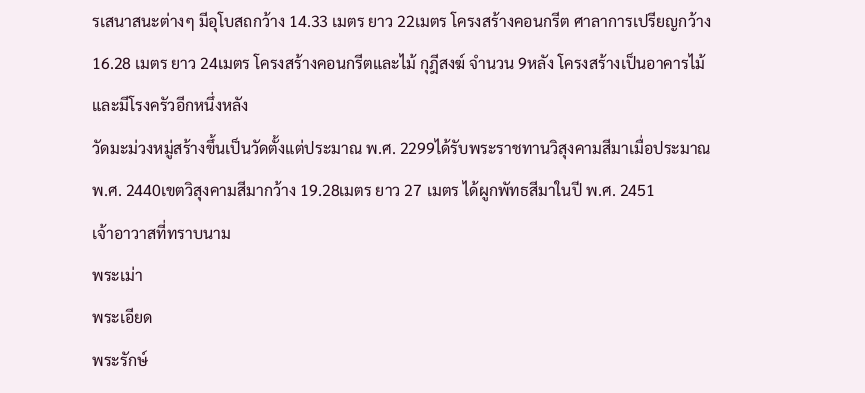รเสนาสนะต่างๆ มีอุโบสถกว้าง 14.33 เมตร ยาว 22เมตร โครงสร้างคอนกรีต ศาลาการเปรียญกว้าง 16.28 เมตร ยาว 24เมตร โครงสร้างคอนกรีตและไม้ กุฎีสงฆ์ จำนวน 9หลัง โครงสร้างเป็นอาคารไม้ และมีโรงครัวอีกหนึ่งหลัง
วัดมะม่วงหมู่สร้างขึ้นเป็นวัดตั้งแต่ประมาณ พ.ศ. 2299ได้รับพระราชทานวิสุงคามสีมาเมื่อประมาณ พ.ศ. 2440เขตวิสุงคามสีมากว้าง 19.28เมตร ยาว 27 เมตร ได้ผูกพัทธสีมาในปี พ.ศ. 2451
เจ้าอาวาสที่ทราบนาม
พระเม่า
พระเอียด
พระรักษ์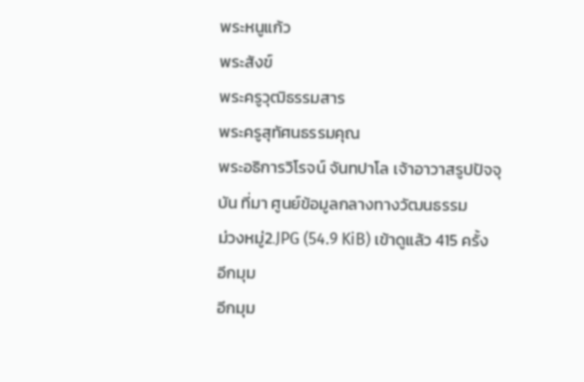พระหนูแก้ว
พระสังข์
พระครูวุฒิธรรมสาร
พระครูสุทัศนธรรมคุณ
พระอธิการวิโรจน์ จันทปาโล เจ้าอาวาสรูปปัจจุบัน ที่มา ศูนย์ข้อมูลกลางทางวัฒนธรรม
ม่วงหมู่2.JPG (54.9 KiB) เข้าดูแล้ว 415 ครั้ง
อีกมุม
อีกมุม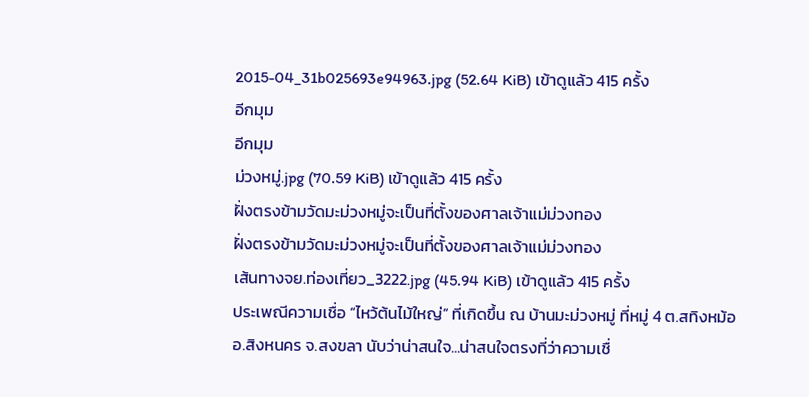2015-04_31b025693e94963.jpg (52.64 KiB) เข้าดูแล้ว 415 ครั้ง
อีกมุม
อีกมุม
ม่วงหมู่.jpg (70.59 KiB) เข้าดูแล้ว 415 ครั้ง
ฝั่งตรงข้ามวัดมะม่วงหมู่จะเป็นที่ตั้งของศาลเจ้าแม่ม่วงทอง
ฝั่งตรงข้ามวัดมะม่วงหมู่จะเป็นที่ตั้งของศาลเจ้าแม่ม่วงทอง
เส้นทางจย.ท่องเที่ยว_3222.jpg (45.94 KiB) เข้าดูแล้ว 415 ครั้ง
ประเพณีความเชื่อ “ไหว้ต้นไม้ใหญ่” ที่เกิดขึ้น ณ บ้านมะม่วงหมู่ ที่หมู่ 4 ต.สทิงหม้อ อ.สิงหนคร จ.สงขลา นับว่าน่าสนใจ...น่าสนใจตรงที่ว่าความเชื่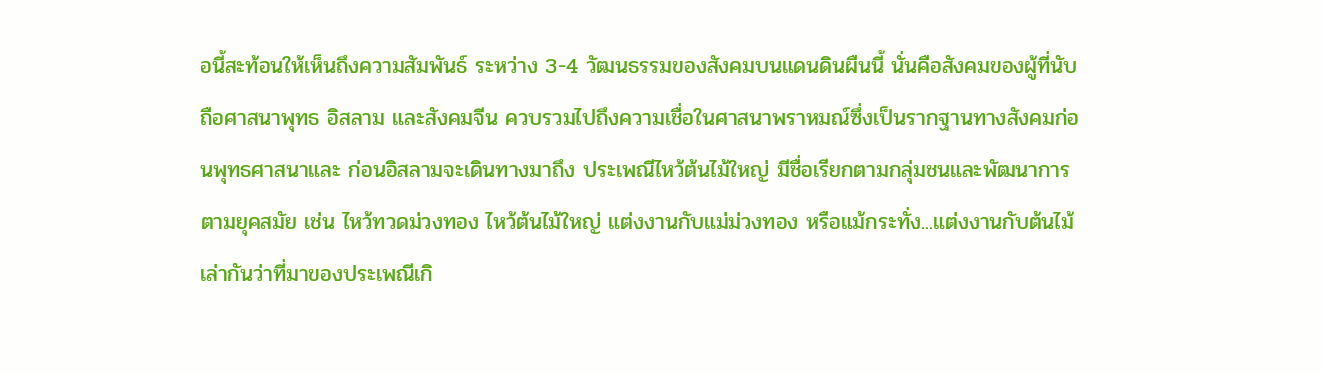อนี้สะท้อนให้เห็นถึงความสัมพันธ์ ระหว่าง 3-4 วัฒนธรรมของสังคมบนแดนดินผืนนี้ นั่นคือสังคมของผู้ที่นับถือศาสนาพุทธ อิสลาม และสังคมจีน ควบรวมไปถึงความเชื่อในศาสนาพราหมณ์ซึ่งเป็นรากฐานทางสังคมก่อนพุทธศาสนาและ ก่อนอิสลามจะเดินทางมาถึง ประเพณีไหว้ต้นไม้ใหญ่ มีชื่อเรียกตามกลุ่มชนและพัฒนาการตามยุคสมัย เช่น ไหว้ทวดม่วงทอง ไหว้ต้นไม้ใหญ่ แต่งงานกับแม่ม่วงทอง หรือแม้กระทั่ง...แต่งงานกับต้นไม้ เล่ากันว่าที่มาของประเพณีเกิ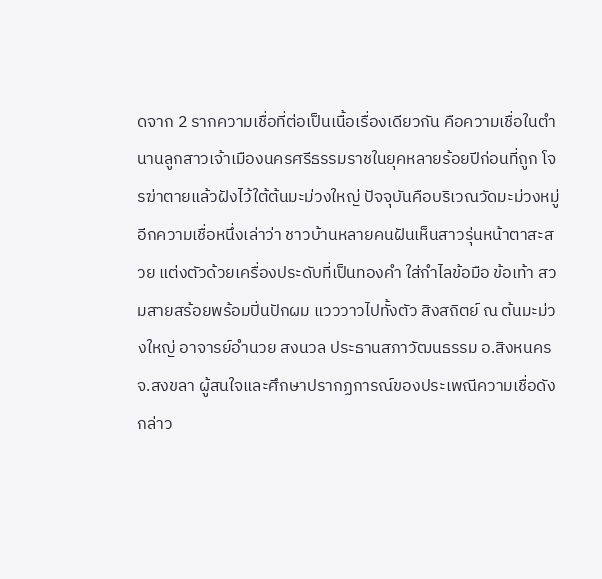ดจาก 2 รากความเชื่อที่ต่อเป็นเนื้อเรื่องเดียวกัน คือความเชื่อในตำนานลูกสาวเจ้าเมืองนครศรีธรรมราชในยุคหลายร้อยปีก่อนที่ถูก โจรฆ่าตายแล้วฝังไว้ใต้ต้นมะม่วงใหญ่ ปัจจุบันคือบริเวณวัดมะม่วงหมู่ อีกความเชื่อหนึ่งเล่าว่า ชาวบ้านหลายคนฝันเห็นสาวรุ่นหน้าตาสะสวย แต่งตัวด้วยเครื่องประดับที่เป็นทองคำ ใส่กำไลข้อมือ ข้อเท้า สวมสายสร้อยพร้อมปิ่นปักผม แวววาวไปทั้งตัว สิงสถิตย์ ณ ต้นมะม่วงใหญ่ อาจารย์อำนวย สงนวล ประธานสภาวัฒนธรรม อ.สิงหนคร จ.สงขลา ผู้สนใจและศึกษาปรากฏการณ์ของประเพณีความเชื่อดังกล่าว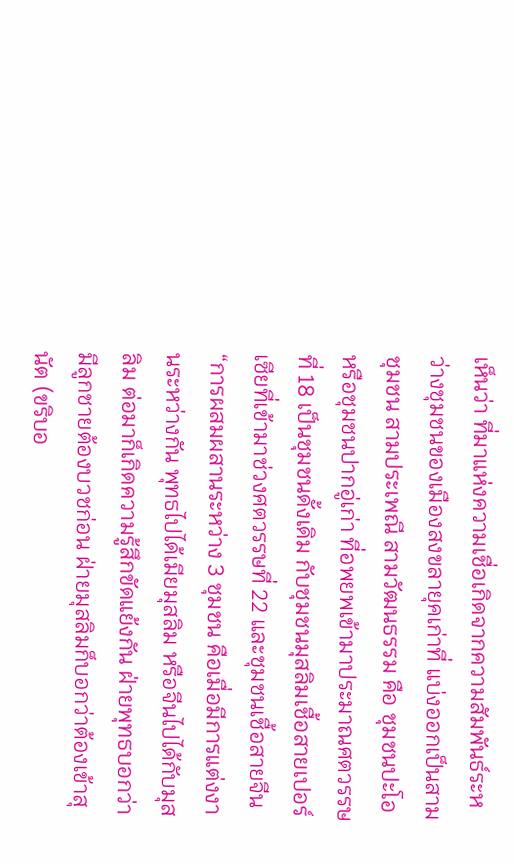เห็นว่า ที่มาแห่งความเชื่อเกิดจากความสัมพันธ์ระหว่างชุมชนของเมืองสงขลายุคเก่าที่ แบ่งออกเป็นสามชุมชน สามประเพณี สามวัฒนธรรม คือ ชุมชนปะโอ หรือชุมชนปากอู่เก่า ที่อพยพเข้ามาประมาณศตวรรษที่ 18 เป็นชุมชนดั้งเดิม กับชุมชนมุสลิมเชื้อสายเปอร์เซียที่เข้ามาช่วงศตวรรษที่ 22 และชุมชนเชื้อสายจีน “การผสมผสานระหว่าง 3 ชุมชน คือเมื่อมีการแต่งงานระหว่างกัน พุทธไปได้เมียมุสลิม หรือจีนไปได้กับมุสลิม ต่อมาก็เกิดความรู้สึกขัดแย้งกัน ฝ่ายพุทธบอกว่ามีลูกชายต้องบวชก่อน ฝ่ายมุสลิมก็บอกว่าต้องเข้าสุนัต (ขริบอ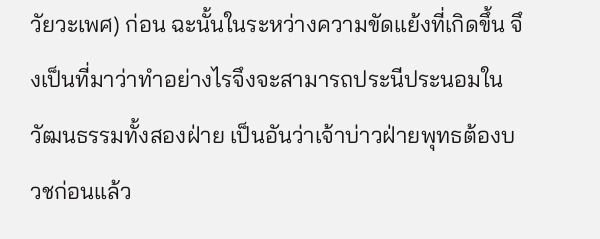วัยวะเพศ) ก่อน ฉะนั้นในระหว่างความขัดแย้งที่เกิดขึ้น จึงเป็นที่มาว่าทำอย่างไรจึงจะสามารถประนีประนอมในวัฒนธรรมทั้งสองฝ่าย เป็นอันว่าเจ้าบ่าวฝ่ายพุทธต้องบวชก่อนแล้ว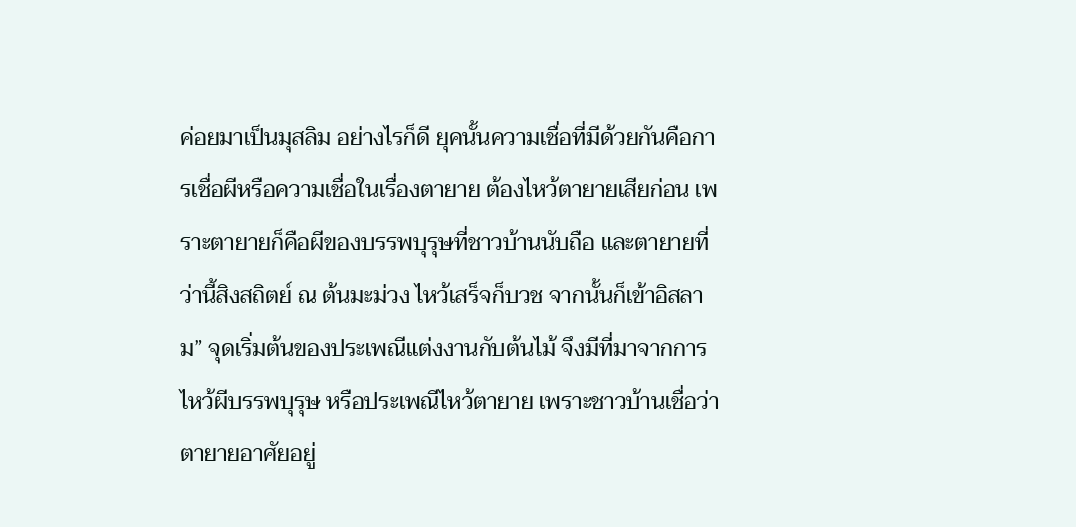ค่อยมาเป็นมุสลิม อย่างไรก็ดี ยุคนั้นความเชื่อที่มีด้วยกันคือการเชื่อผีหรือความเชื่อในเรื่องตายาย ต้องไหว้ตายายเสียก่อน เพราะตายายก็คือผีของบรรพบุรุษที่ชาวบ้านนับถือ และตายายที่ว่านี้สิงสถิตย์ ณ ต้นมะม่วง ไหว้เสร็จก็บวช จากนั้นก็เข้าอิสลาม” จุดเริ่มต้นของประเพณีแต่งงานกับต้นไม้ จึงมีที่มาจากการไหว้ผีบรรพบุรุษ หรือประเพณีไหว้ตายาย เพราะชาวบ้านเชื่อว่าตายายอาศัยอยู่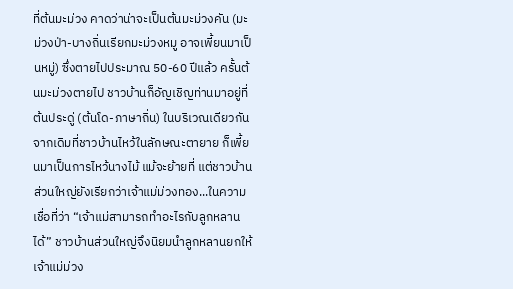ที่ต้นมะม่วง คาดว่าน่าจะเป็นต้นมะม่วงคัน (มะม่วงป่า-บางถิ่นเรียกมะม่วงหมู อาจเพี้ยนมาเป็นหมู่) ซึ่งตายไปประมาณ 50-60 ปีแล้ว ครั้นต้นมะม่วงตายไป ชาวบ้านก็อัญเชิญท่านมาอยู่ที่ต้นประดู่ (ต้นโด-ภาษาถิ่น) ในบริเวณเดียวกัน จากเดิมที่ชาวบ้านไหว้ในลักษณะตายาย ก็เพี้ยนมาเป็นการไหว้นางไม้ แม้จะย้ายที่ แต่ชาวบ้านส่วนใหญ่ยังเรียกว่าเจ้าแม่ม่วงทอง...ในความเชื่อที่ว่า “เจ้าแม่สามารถทำอะไรกับลูกหลานได้” ชาวบ้านส่วนใหญ่จึงนิยมนำลูกหลานยกให้เจ้าแม่ม่วง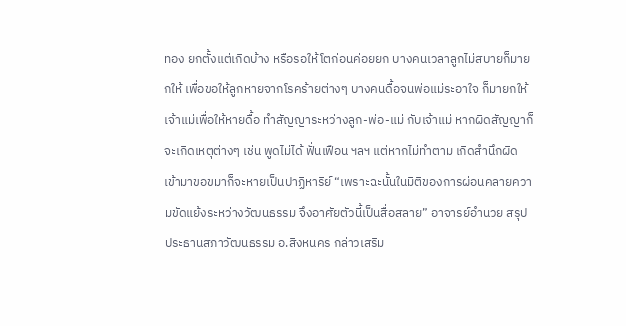ทอง ยกตั้งแต่เกิดบ้าง หรือรอให้โตก่อนค่อยยก บางคนเวลาลูกไม่สบายก็มายกให้ เพื่อขอให้ลูกหายจากโรคร้ายต่างๆ บางคนดื้อจนพ่อแม่ระอาใจ ก็มายกให้เจ้าแม่เพื่อให้หายดื้อ ทำสัญญาระหว่างลูก-พ่อ-แม่ กับเจ้าแม่ หากผิดสัญญาก็จะเกิดเหตุต่างๆ เช่น พูดไม่ได้ ฟั่นเฟือน ฯลฯ แต่หากไม่ทำตาม เกิดสำนึกผิด เข้ามาขอขมาก็จะหายเป็นปาฏิหาริย์ “เพราะฉะนั้นในมิติของการผ่อนคลายความขัดแย้งระหว่างวัฒนธรรม จึงอาศัยตัวนี้เป็นสื่อสลาย” อาจารย์อำนวย สรุป ประธานสภาวัฒนธรรม อ.สิงหนคร กล่าวเสริม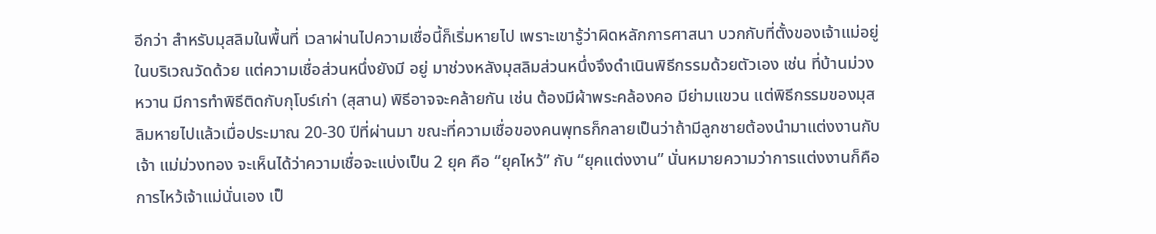อีกว่า สำหรับมุสลิมในพื้นที่ เวลาผ่านไปความเชื่อนี้ก็เริ่มหายไป เพราะเขารู้ว่าผิดหลักการศาสนา บวกกับที่ตั้งของเจ้าแม่อยู่ในบริเวณวัดด้วย แต่ความเชื่อส่วนหนึ่งยังมี อยู่ มาช่วงหลังมุสลิมส่วนหนึ่งจึงดำเนินพิธีกรรมด้วยตัวเอง เช่น ที่บ้านม่วงหวาน มีการทำพิธีติดกับกุโบร์เก่า (สุสาน) พิธีอาจจะคล้ายกัน เช่น ต้องมีผ้าพระคล้องคอ มีย่ามแขวน แต่พิธีกรรมของมุสลิมหายไปแล้วเมื่อประมาณ 20-30 ปีที่ผ่านมา ขณะที่ความเชื่อของคนพุทธก็กลายเป็นว่าถ้ามีลูกชายต้องนำมาแต่งงานกับเจ้า แม่ม่วงทอง จะเห็นได้ว่าความเชื่อจะแบ่งเป็น 2 ยุค คือ “ยุคไหว้” กับ “ยุคแต่งงาน” นั่นหมายความว่าการแต่งงานก็คือการไหว้เจ้าแม่นั่นเอง เป็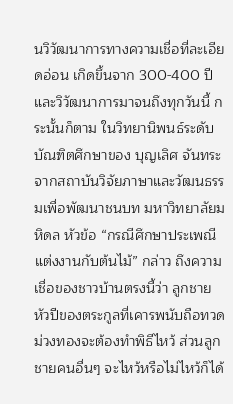นวิวัฒนาการทางความเชื่อที่ละเอียดอ่อน เกิดขึ้นจาก 300-400 ปี และวิวัฒนาการมาจนถึงทุกวันนี้ กระนั้นก็ตาม ในวิทยานิพนธ์ระดับบัณฑิตศึกษาของ บุญเลิศ จันทระ จากสถาบันวิจัยภาษาและวัฒนธรรมเพื่อพัฒนาชนบท มหาวิทยาลัยมหิดล หัวข้อ “กรณีศึกษาประเพณีแต่งงานกับต้นไม้” กล่าว ถึงความเชื่อของชาวบ้านตรงนี้ว่า ลูกชายหัวปีของตระกูลที่เคารพนับถือทวดม่วงทองจะต้องทำพิธีไหว้ ส่วนลูกชายคนอื่นๆ จะไหว้หรือไม่ไหว้ก็ได้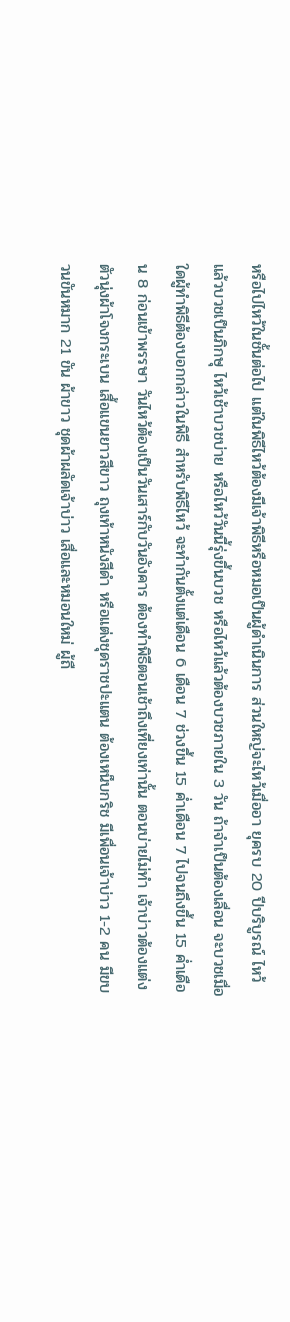หรือไปไหว้ในชั้นต่อไป แต่ในพิธีไหว้ต้องมีเจ้าพิธีหรือหมอเป็นผู้ดำเนินการ ส่วนใหญ่จะไหว้เมื่ออา ยุครบ 20 ปีบริบูรณ์ ไหว้แล้วบวชเป็นภิกษุ ไหว้เช้าบวชบ่าย หรือไหว้วันนี้รุ่งขึ้นบวช หรือไหว้แล้วต้องบวชภายใน 3 วัน ถ้าจำเป็นต้องเลื่อน จะบวชเมื่อใดผู้ทำพิธีต้องบอกกล่าวในพิธี สำหรับพิธีไหว้ จะทำกันตั้งแต่เดือน 6 เดือน 7 ช่วงขึ้น 15 ค่ำเดือน 7 ไปจนถึงขึ้น 15 ค่ำเดือน 8 ก่อนเข้าพรรษา วันไหว้ต้องเป็นวันเสาร์กับวันอังคาร ต้องทำพิธีตอนเช้าถึงเที่ยงเท่านั้น ตอนบ่ายไม่ทำ เจ้าบ่าวต้องแต่งตัวนุ่งผ้าโจงกระเบน เสื้อแขนยาวสีขาว ถุงเท้าหนังสีดำ หรือแต่งชุดราชปะแตน ต้องเหน็บกริช มีเพื่อนเจ้าบ่าว 1-2 คน มีขบวนขันหมาก 21 ขัน ผ้าขาว ชุดผ้าผลัดเจ้าบ่าว เสื่อและหมอนใหม่ ผู้ถื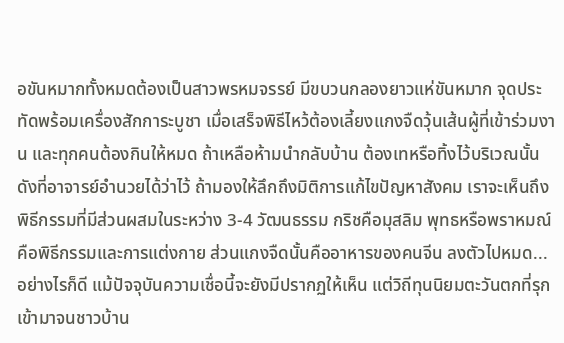อขันหมากทั้งหมดต้องเป็นสาวพรหมจรรย์ มีขบวนกลองยาวแห่ขันหมาก จุดประทัดพร้อมเครื่องสักการะบูชา เมื่อเสร็จพิธีไหว้ต้องเลี้ยงแกงจืดวุ้นเส้นผู้ที่เข้าร่วมงาน และทุกคนต้องกินให้หมด ถ้าเหลือห้ามนำกลับบ้าน ต้องเทหรือทิ้งไว้บริเวณนั้น ดังที่อาจารย์อำนวยได้ว่าไว้ ถ้ามองให้ลึกถึงมิติการแก้ไขปัญหาสังคม เราจะเห็นถึงพิธีกรรมที่มีส่วนผสมในระหว่าง 3-4 วัฒนธรรม กริชคือมุสลิม พุทธหรือพราหมณ์คือพิธีกรรมและการแต่งกาย ส่วนแกงจืดนั้นคืออาหารของคนจีน ลงตัวไปหมด... อย่างไรก็ดี แม้ปัจจุบันความเชื่อนี้จะยังมีปรากฏให้เห็น แต่วิถีทุนนิยมตะวันตกที่รุกเข้ามาจนชาวบ้าน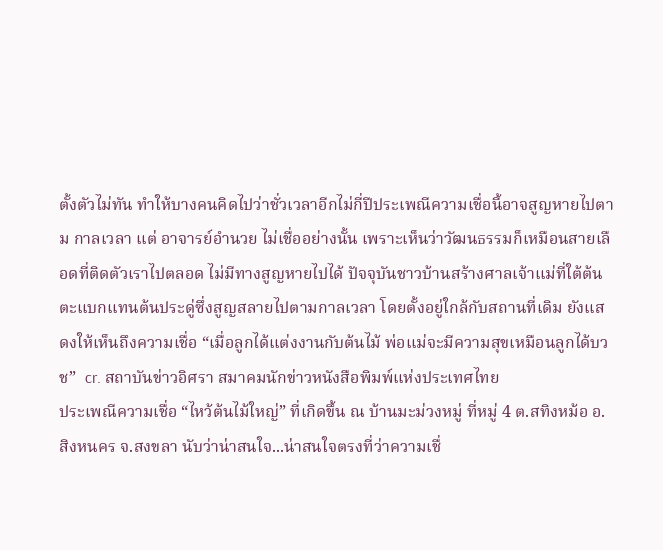ตั้งตัวไม่ทัน ทำให้บางคนคิดไปว่าชั่วเวลาอีกไม่กี่ปีประเพณีความเชื่อนี้อาจสูญหายไปตาม กาลเวลา แต่ อาจารย์อำนวย ไม่เชื่ออย่างนั้น เพราะเห็นว่าวัฒนธรรมก็เหมือนสายเลือดที่ติดตัวเราไปตลอด ไม่มีทางสูญหายไปได้ ปัจจุบันชาวบ้านสร้างศาลเจ้าแม่ที่ใต้ต้นตะแบกแทนต้นประดู่ซึ่งสูญสลายไปตามกาลเวลา โดยตั้งอยู่ใกล้กับสถานที่เดิม ยังแสดงให้เห็นถึงความเชื่อ “เมื่อลูกได้แต่งงานกับต้นไม้ พ่อแม่จะมีความสุขเหมือนลูกได้บวช”  cr. สถาบันข่าวอิศรา สมาคมนักข่าวหนังสือพิมพ์แห่งประเทศไทย
ประเพณีความเชื่อ “ไหว้ต้นไม้ใหญ่” ที่เกิดขึ้น ณ บ้านมะม่วงหมู่ ที่หมู่ 4 ต.สทิงหม้อ อ.สิงหนคร จ.สงขลา นับว่าน่าสนใจ...น่าสนใจตรงที่ว่าความเชื่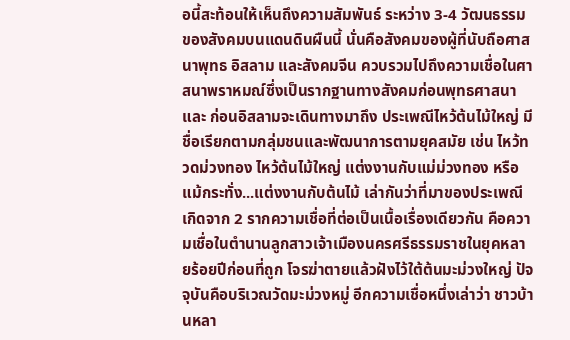อนี้สะท้อนให้เห็นถึงความสัมพันธ์ ระหว่าง 3-4 วัฒนธรรมของสังคมบนแดนดินผืนนี้ นั่นคือสังคมของผู้ที่นับถือศาสนาพุทธ อิสลาม และสังคมจีน ควบรวมไปถึงความเชื่อในศาสนาพราหมณ์ซึ่งเป็นรากฐานทางสังคมก่อนพุทธศาสนาและ ก่อนอิสลามจะเดินทางมาถึง ประเพณีไหว้ต้นไม้ใหญ่ มีชื่อเรียกตามกลุ่มชนและพัฒนาการตามยุคสมัย เช่น ไหว้ทวดม่วงทอง ไหว้ต้นไม้ใหญ่ แต่งงานกับแม่ม่วงทอง หรือแม้กระทั่ง...แต่งงานกับต้นไม้ เล่ากันว่าที่มาของประเพณีเกิดจาก 2 รากความเชื่อที่ต่อเป็นเนื้อเรื่องเดียวกัน คือความเชื่อในตำนานลูกสาวเจ้าเมืองนครศรีธรรมราชในยุคหลายร้อยปีก่อนที่ถูก โจรฆ่าตายแล้วฝังไว้ใต้ต้นมะม่วงใหญ่ ปัจจุบันคือบริเวณวัดมะม่วงหมู่ อีกความเชื่อหนึ่งเล่าว่า ชาวบ้านหลา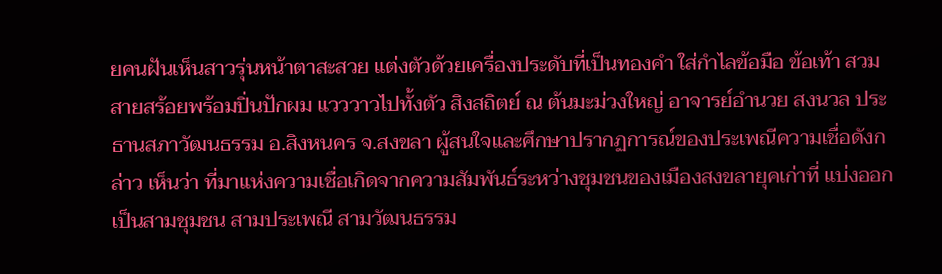ยคนฝันเห็นสาวรุ่นหน้าตาสะสวย แต่งตัวด้วยเครื่องประดับที่เป็นทองคำ ใส่กำไลข้อมือ ข้อเท้า สวมสายสร้อยพร้อมปิ่นปักผม แวววาวไปทั้งตัว สิงสถิตย์ ณ ต้นมะม่วงใหญ่ อาจารย์อำนวย สงนวล ประธานสภาวัฒนธรรม อ.สิงหนคร จ.สงขลา ผู้สนใจและศึกษาปรากฏการณ์ของประเพณีความเชื่อดังกล่าว เห็นว่า ที่มาแห่งความเชื่อเกิดจากความสัมพันธ์ระหว่างชุมชนของเมืองสงขลายุคเก่าที่ แบ่งออกเป็นสามชุมชน สามประเพณี สามวัฒนธรรม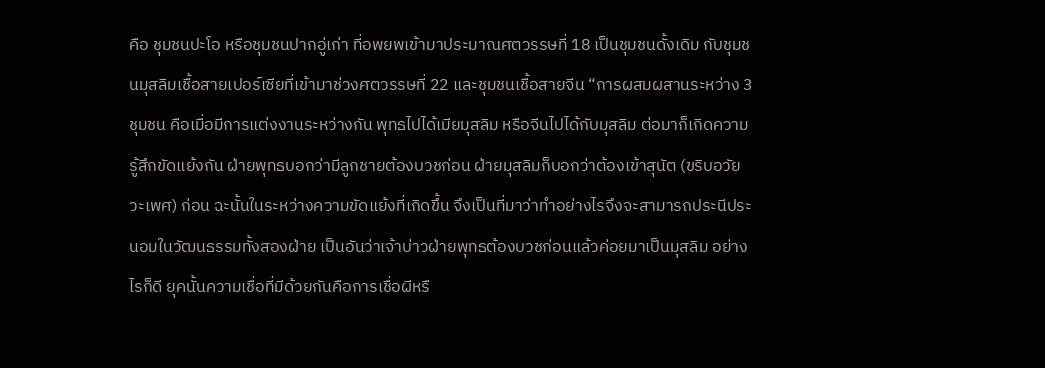คือ ชุมชนปะโอ หรือชุมชนปากอู่เก่า ที่อพยพเข้ามาประมาณศตวรรษที่ 18 เป็นชุมชนดั้งเดิม กับชุมชนมุสลิมเชื้อสายเปอร์เซียที่เข้ามาช่วงศตวรรษที่ 22 และชุมชนเชื้อสายจีน “การผสมผสานระหว่าง 3 ชุมชน คือเมื่อมีการแต่งงานระหว่างกัน พุทธไปได้เมียมุสลิม หรือจีนไปได้กับมุสลิม ต่อมาก็เกิดความรู้สึกขัดแย้งกัน ฝ่ายพุทธบอกว่ามีลูกชายต้องบวชก่อน ฝ่ายมุสลิมก็บอกว่าต้องเข้าสุนัต (ขริบอวัยวะเพศ) ก่อน ฉะนั้นในระหว่างความขัดแย้งที่เกิดขึ้น จึงเป็นที่มาว่าทำอย่างไรจึงจะสามารถประนีประนอมในวัฒนธรรมทั้งสองฝ่าย เป็นอันว่าเจ้าบ่าวฝ่ายพุทธต้องบวชก่อนแล้วค่อยมาเป็นมุสลิม อย่างไรก็ดี ยุคนั้นความเชื่อที่มีด้วยกันคือการเชื่อผีหรื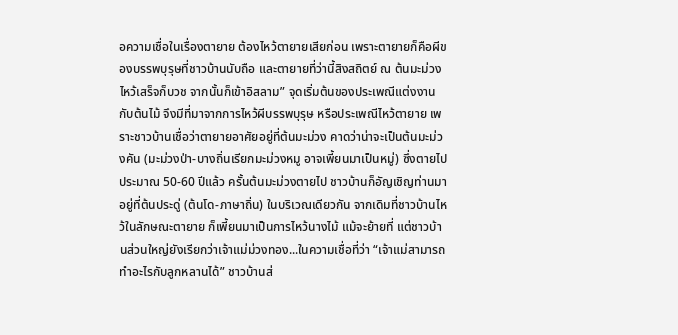อความเชื่อในเรื่องตายาย ต้องไหว้ตายายเสียก่อน เพราะตายายก็คือผีของบรรพบุรุษที่ชาวบ้านนับถือ และตายายที่ว่านี้สิงสถิตย์ ณ ต้นมะม่วง ไหว้เสร็จก็บวช จากนั้นก็เข้าอิสลาม” จุดเริ่มต้นของประเพณีแต่งงานกับต้นไม้ จึงมีที่มาจากการไหว้ผีบรรพบุรุษ หรือประเพณีไหว้ตายาย เพราะชาวบ้านเชื่อว่าตายายอาศัยอยู่ที่ต้นมะม่วง คาดว่าน่าจะเป็นต้นมะม่วงคัน (มะม่วงป่า-บางถิ่นเรียกมะม่วงหมู อาจเพี้ยนมาเป็นหมู่) ซึ่งตายไปประมาณ 50-60 ปีแล้ว ครั้นต้นมะม่วงตายไป ชาวบ้านก็อัญเชิญท่านมาอยู่ที่ต้นประดู่ (ต้นโด-ภาษาถิ่น) ในบริเวณเดียวกัน จากเดิมที่ชาวบ้านไหว้ในลักษณะตายาย ก็เพี้ยนมาเป็นการไหว้นางไม้ แม้จะย้ายที่ แต่ชาวบ้านส่วนใหญ่ยังเรียกว่าเจ้าแม่ม่วงทอง...ในความเชื่อที่ว่า “เจ้าแม่สามารถทำอะไรกับลูกหลานได้” ชาวบ้านส่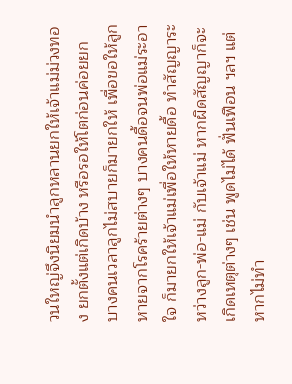วนใหญ่จึงนิยมนำลูกหลานยกให้เจ้าแม่ม่วงทอง ยกตั้งแต่เกิดบ้าง หรือรอให้โตก่อนค่อยยก บางคนเวลาลูกไม่สบายก็มายกให้ เพื่อขอให้ลูกหายจากโรคร้ายต่างๆ บางคนดื้อจนพ่อแม่ระอาใจ ก็มายกให้เจ้าแม่เพื่อให้หายดื้อ ทำสัญญาระหว่างลูก-พ่อ-แม่ กับเจ้าแม่ หากผิดสัญญาก็จะเกิดเหตุต่างๆ เช่น พูดไม่ได้ ฟั่นเฟือน ฯลฯ แต่หากไม่ทำ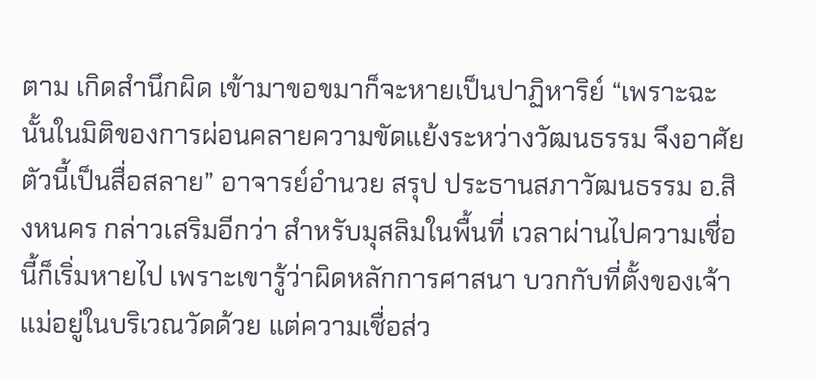ตาม เกิดสำนึกผิด เข้ามาขอขมาก็จะหายเป็นปาฏิหาริย์ “เพราะฉะนั้นในมิติของการผ่อนคลายความขัดแย้งระหว่างวัฒนธรรม จึงอาศัยตัวนี้เป็นสื่อสลาย” อาจารย์อำนวย สรุป ประธานสภาวัฒนธรรม อ.สิงหนคร กล่าวเสริมอีกว่า สำหรับมุสลิมในพื้นที่ เวลาผ่านไปความเชื่อนี้ก็เริ่มหายไป เพราะเขารู้ว่าผิดหลักการศาสนา บวกกับที่ตั้งของเจ้าแม่อยู่ในบริเวณวัดด้วย แต่ความเชื่อส่ว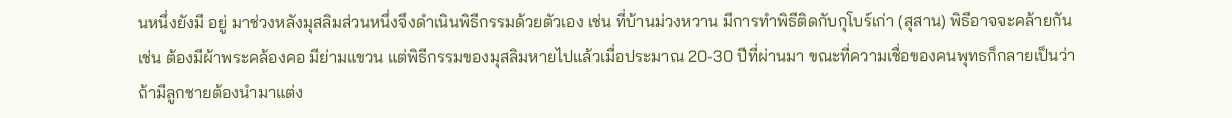นหนึ่งยังมี อยู่ มาช่วงหลังมุสลิมส่วนหนึ่งจึงดำเนินพิธีกรรมด้วยตัวเอง เช่น ที่บ้านม่วงหวาน มีการทำพิธีติดกับกุโบร์เก่า (สุสาน) พิธีอาจจะคล้ายกัน เช่น ต้องมีผ้าพระคล้องคอ มีย่ามแขวน แต่พิธีกรรมของมุสลิมหายไปแล้วเมื่อประมาณ 20-30 ปีที่ผ่านมา ขณะที่ความเชื่อของคนพุทธก็กลายเป็นว่าถ้ามีลูกชายต้องนำมาแต่ง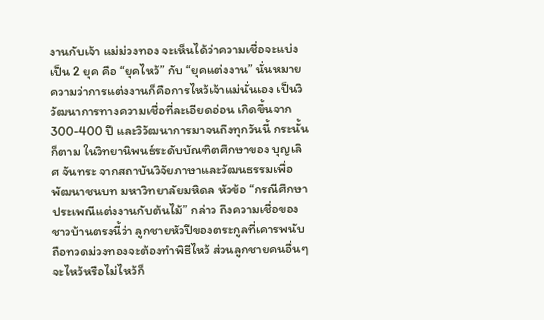งานกับเจ้า แม่ม่วงทอง จะเห็นได้ว่าความเชื่อจะแบ่งเป็น 2 ยุค คือ “ยุคไหว้” กับ “ยุคแต่งงาน” นั่นหมายความว่าการแต่งงานก็คือการไหว้เจ้าแม่นั่นเอง เป็นวิวัฒนาการทางความเชื่อที่ละเอียดอ่อน เกิดขึ้นจาก 300-400 ปี และวิวัฒนาการมาจนถึงทุกวันนี้ กระนั้นก็ตาม ในวิทยานิพนธ์ระดับบัณฑิตศึกษาของ บุญเลิศ จันทระ จากสถาบันวิจัยภาษาและวัฒนธรรมเพื่อพัฒนาชนบท มหาวิทยาลัยมหิดล หัวข้อ “กรณีศึกษาประเพณีแต่งงานกับต้นไม้” กล่าว ถึงความเชื่อของชาวบ้านตรงนี้ว่า ลูกชายหัวปีของตระกูลที่เคารพนับถือทวดม่วงทองจะต้องทำพิธีไหว้ ส่วนลูกชายคนอื่นๆ จะไหว้หรือไม่ไหว้ก็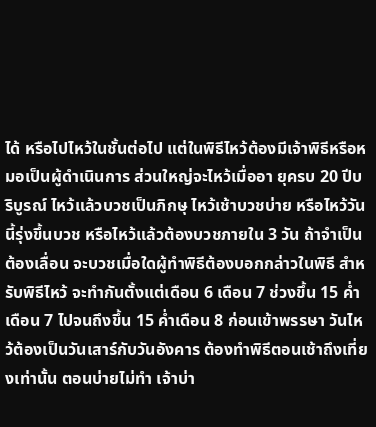ได้ หรือไปไหว้ในชั้นต่อไป แต่ในพิธีไหว้ต้องมีเจ้าพิธีหรือหมอเป็นผู้ดำเนินการ ส่วนใหญ่จะไหว้เมื่ออา ยุครบ 20 ปีบริบูรณ์ ไหว้แล้วบวชเป็นภิกษุ ไหว้เช้าบวชบ่าย หรือไหว้วันนี้รุ่งขึ้นบวช หรือไหว้แล้วต้องบวชภายใน 3 วัน ถ้าจำเป็นต้องเลื่อน จะบวชเมื่อใดผู้ทำพิธีต้องบอกกล่าวในพิธี สำหรับพิธีไหว้ จะทำกันตั้งแต่เดือน 6 เดือน 7 ช่วงขึ้น 15 ค่ำเดือน 7 ไปจนถึงขึ้น 15 ค่ำเดือน 8 ก่อนเข้าพรรษา วันไหว้ต้องเป็นวันเสาร์กับวันอังคาร ต้องทำพิธีตอนเช้าถึงเที่ยงเท่านั้น ตอนบ่ายไม่ทำ เจ้าบ่า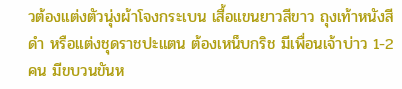วต้องแต่งตัวนุ่งผ้าโจงกระเบน เสื้อแขนยาวสีขาว ถุงเท้าหนังสีดำ หรือแต่งชุดราชปะแตน ต้องเหน็บกริช มีเพื่อนเจ้าบ่าว 1-2 คน มีขบวนขันห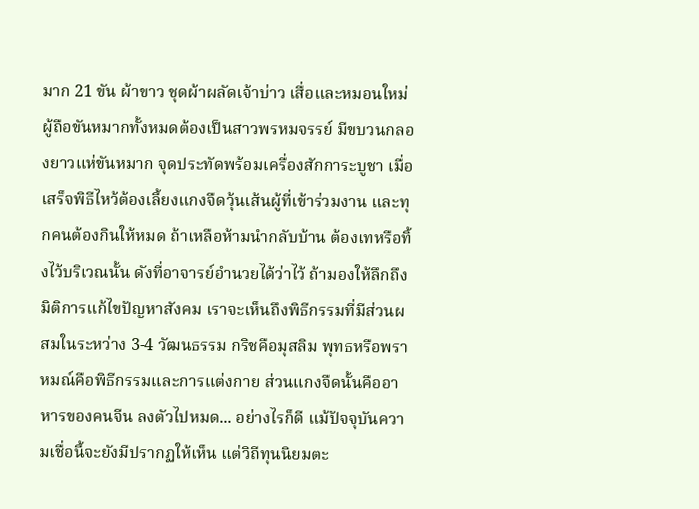มาก 21 ขัน ผ้าขาว ชุดผ้าผลัดเจ้าบ่าว เสื่อและหมอนใหม่ ผู้ถือขันหมากทั้งหมดต้องเป็นสาวพรหมจรรย์ มีขบวนกลองยาวแห่ขันหมาก จุดประทัดพร้อมเครื่องสักการะบูชา เมื่อเสร็จพิธีไหว้ต้องเลี้ยงแกงจืดวุ้นเส้นผู้ที่เข้าร่วมงาน และทุกคนต้องกินให้หมด ถ้าเหลือห้ามนำกลับบ้าน ต้องเทหรือทิ้งไว้บริเวณนั้น ดังที่อาจารย์อำนวยได้ว่าไว้ ถ้ามองให้ลึกถึงมิติการแก้ไขปัญหาสังคม เราจะเห็นถึงพิธีกรรมที่มีส่วนผสมในระหว่าง 3-4 วัฒนธรรม กริชคือมุสลิม พุทธหรือพราหมณ์คือพิธีกรรมและการแต่งกาย ส่วนแกงจืดนั้นคืออาหารของคนจีน ลงตัวไปหมด... อย่างไรก็ดี แม้ปัจจุบันความเชื่อนี้จะยังมีปรากฏให้เห็น แต่วิถีทุนนิยมตะ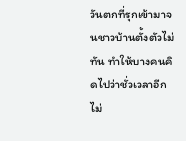วันตกที่รุกเข้ามาจนชาวบ้านตั้งตัวไม่ทัน ทำให้บางคนคิดไปว่าชั่วเวลาอีกไม่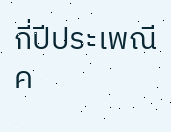กี่ปีประเพณีค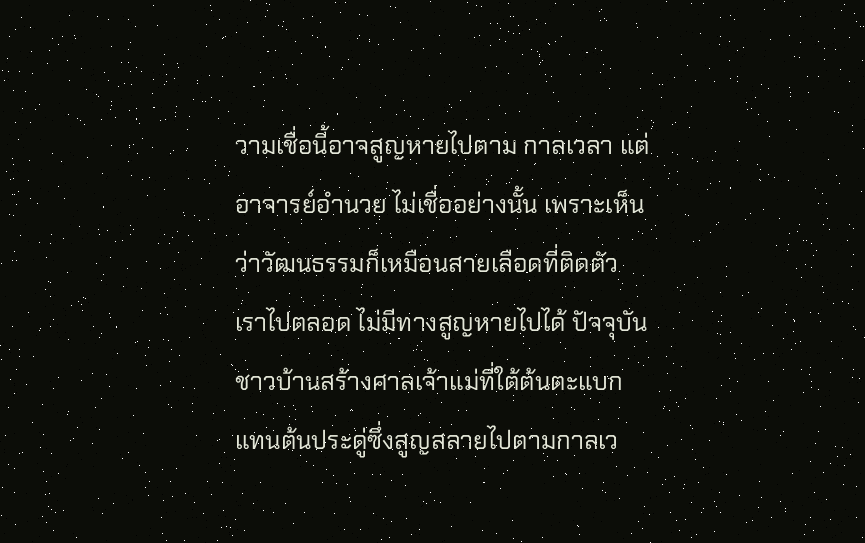วามเชื่อนี้อาจสูญหายไปตาม กาลเวลา แต่ อาจารย์อำนวย ไม่เชื่ออย่างนั้น เพราะเห็นว่าวัฒนธรรมก็เหมือนสายเลือดที่ติดตัวเราไปตลอด ไม่มีทางสูญหายไปได้ ปัจจุบันชาวบ้านสร้างศาลเจ้าแม่ที่ใต้ต้นตะแบกแทนต้นประดู่ซึ่งสูญสลายไปตามกาลเว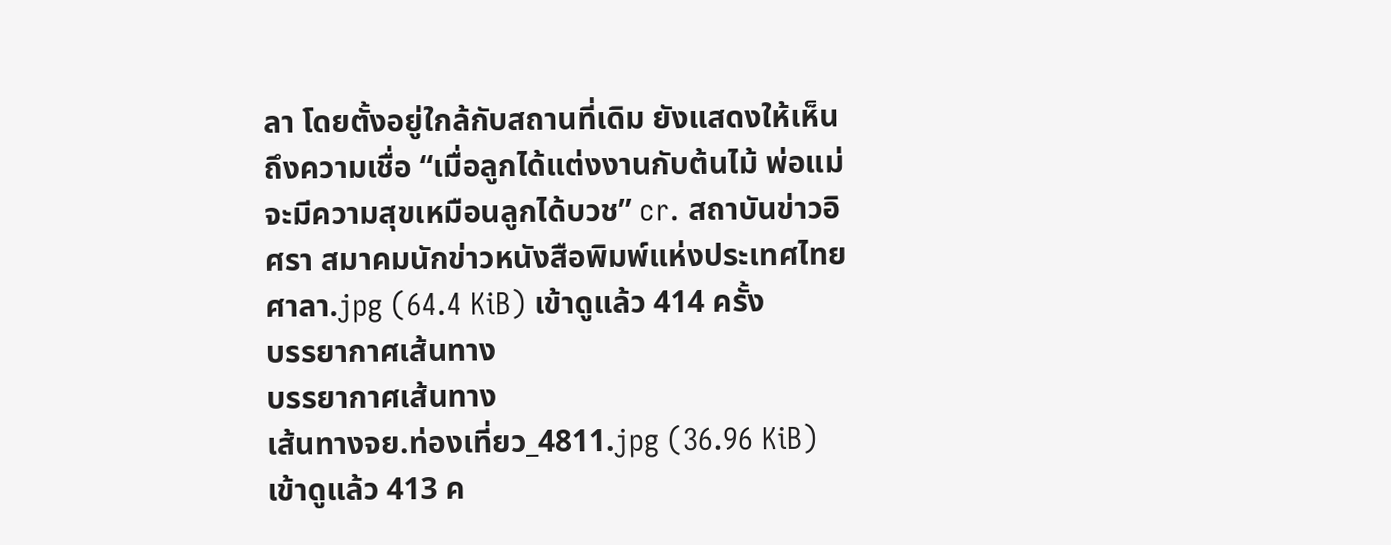ลา โดยตั้งอยู่ใกล้กับสถานที่เดิม ยังแสดงให้เห็นถึงความเชื่อ “เมื่อลูกได้แต่งงานกับต้นไม้ พ่อแม่จะมีความสุขเหมือนลูกได้บวช” cr. สถาบันข่าวอิศรา สมาคมนักข่าวหนังสือพิมพ์แห่งประเทศไทย
ศาลา.jpg (64.4 KiB) เข้าดูแล้ว 414 ครั้ง
บรรยากาศเส้นทาง
บรรยากาศเส้นทาง
เส้นทางจย.ท่องเที่ยว_4811.jpg (36.96 KiB) เข้าดูแล้ว 413 ค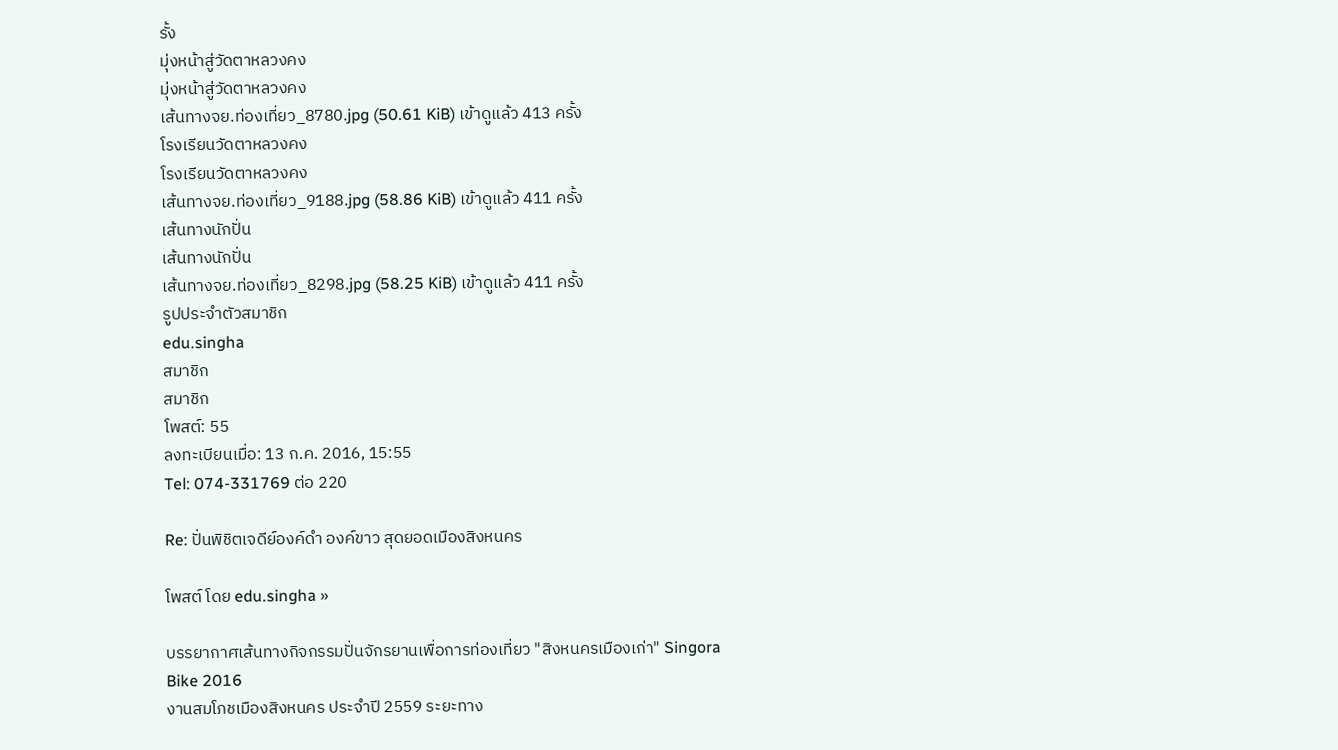รั้ง
มุ่งหน้าสู่วัดตาหลวงคง
มุ่งหน้าสู่วัดตาหลวงคง
เส้นทางจย.ท่องเที่ยว_8780.jpg (50.61 KiB) เข้าดูแล้ว 413 ครั้ง
โรงเรียนวัดตาหลวงคง
โรงเรียนวัดตาหลวงคง
เส้นทางจย.ท่องเที่ยว_9188.jpg (58.86 KiB) เข้าดูแล้ว 411 ครั้ง
เส้นทางนักปั่น
เส้นทางนักปั่น
เส้นทางจย.ท่องเที่ยว_8298.jpg (58.25 KiB) เข้าดูแล้ว 411 ครั้ง
รูปประจำตัวสมาชิก
edu.singha
สมาชิก
สมาชิก
โพสต์: 55
ลงทะเบียนเมื่อ: 13 ก.ค. 2016, 15:55
Tel: 074-331769 ต่อ 220

Re: ปั่นพิชิตเจดีย์องค์ดำ องค์ขาว สุดยอดเมืองสิงหนคร

โพสต์ โดย edu.singha »

บรรยากาศเส้นทางกิจกรรมปั่นจักรยานเพื่อการท่องเที่ยว "สิงหนครเมืองเก่า" Singora Bike 2016
งานสมโภชเมืองสิงหนคร ประจำปี 2559 ระยะทาง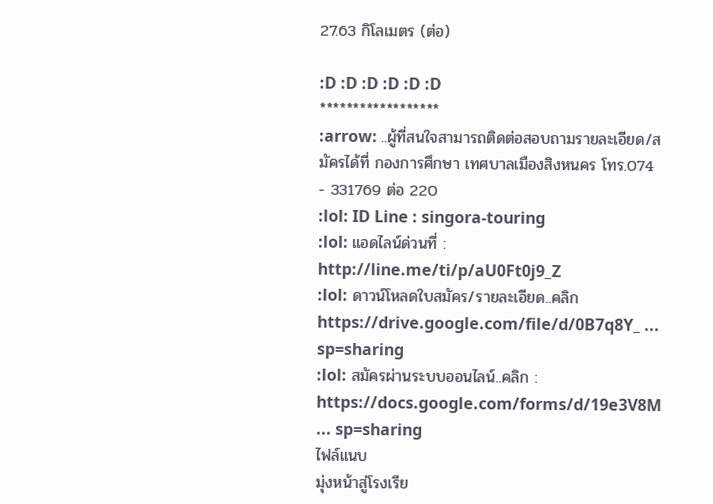27.63 กิโลเมตร (ต่อ)

:D :D :D :D :D :D
******************
:arrow: ..ผู้ที่สนใจสามารถติดต่อสอบถามรายละเอียด/สมัครได้ที่ กองการศึกษา เทศบาลเมืองสิงหนคร โทร.074 - 331769 ต่อ 220
:lol: ID Line : singora-touring
:lol: แอดไลน์ด่วนที่ : http://line.me/ti/p/aU0Ft0j9_Z
:lol: ดาวน์โหลดใบสมัคร/รายละเอียด..คลิก
https://drive.google.com/file/d/0B7q8Y_ ... sp=sharing
:lol: สมัครผ่านระบบออนไลน์..คลิก :
https://docs.google.com/forms/d/19e3V8M ... sp=sharing
ไฟล์แนบ
มุ่งหน้าสู่โรงเรีย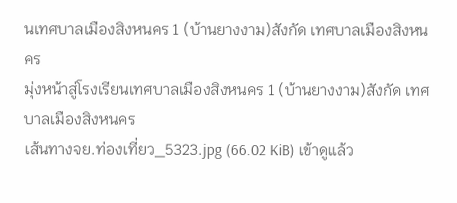นเทศบาลเมืองสิงหนคร 1 (บ้านยางงาม)สังกัด เทศบาลเมืองสิงหนคร
มุ่งหน้าสู่โรงเรียนเทศบาลเมืองสิงหนคร 1 (บ้านยางงาม)สังกัด เทศบาลเมืองสิงหนคร
เส้นทางจย.ท่องเที่ยว_5323.jpg (66.02 KiB) เข้าดูแล้ว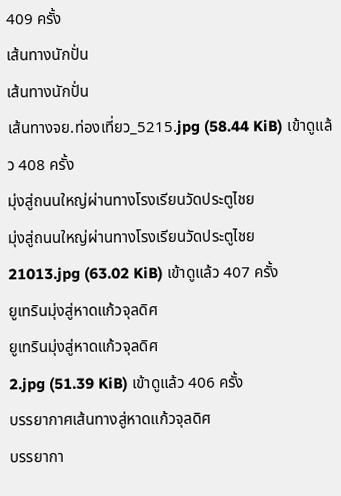409 ครั้ง
เส้นทางนักปั่น
เส้นทางนักปั่น
เส้นทางจย.ท่องเที่ยว_5215.jpg (58.44 KiB) เข้าดูแล้ว 408 ครั้ง
มุ่งสู่ถนนใหญ่ผ่านทางโรงเรียนวัดประตูไชย
มุ่งสู่ถนนใหญ่ผ่านทางโรงเรียนวัดประตูไชย
21013.jpg (63.02 KiB) เข้าดูแล้ว 407 ครั้ง
ยูเทรินมุ่งสู่หาดแก้วจุลดิศ
ยูเทรินมุ่งสู่หาดแก้วจุลดิศ
2.jpg (51.39 KiB) เข้าดูแล้ว 406 ครั้ง
บรรยากาศเส้นทางสู่หาดแก้วจุลดิศ
บรรยากา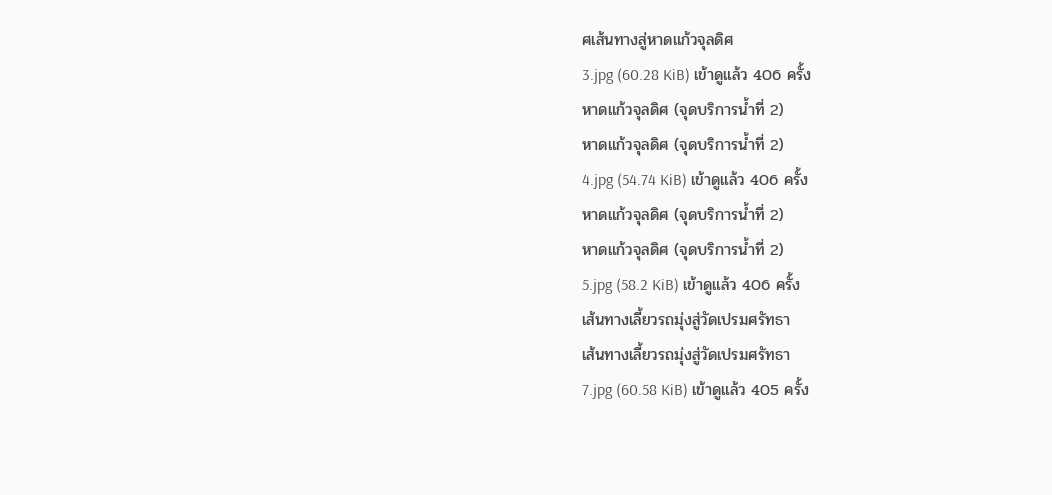ศเส้นทางสู่หาดแก้วจุลดิศ
3.jpg (60.28 KiB) เข้าดูแล้ว 406 ครั้ง
หาดแก้วจุลดิศ (จุดบริการน้ำที่ 2)
หาดแก้วจุลดิศ (จุดบริการน้ำที่ 2)
4.jpg (54.74 KiB) เข้าดูแล้ว 406 ครั้ง
หาดแก้วจุลดิศ (จุดบริการน้ำที่ 2)
หาดแก้วจุลดิศ (จุดบริการน้ำที่ 2)
5.jpg (58.2 KiB) เข้าดูแล้ว 406 ครั้ง
เส้นทางเลี้ยวรถมุ่งสู่วัดเปรมศรัทธา
เส้นทางเลี้ยวรถมุ่งสู่วัดเปรมศรัทธา
7.jpg (60.58 KiB) เข้าดูแล้ว 405 ครั้ง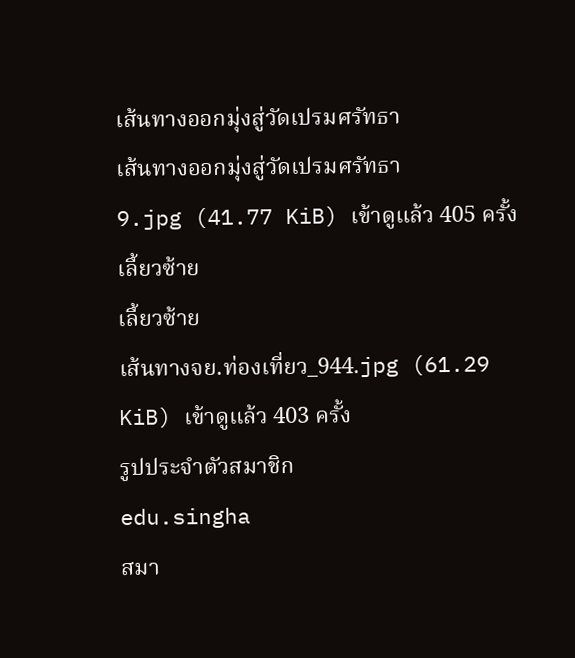เส้นทางออกมุ่งสู่วัดเปรมศรัทธา
เส้นทางออกมุ่งสู่วัดเปรมศรัทธา
9.jpg (41.77 KiB) เข้าดูแล้ว 405 ครั้ง
เลี้ยวซ้าย
เลี้ยวซ้าย
เส้นทางจย.ท่องเที่ยว_944.jpg (61.29 KiB) เข้าดูแล้ว 403 ครั้ง
รูปประจำตัวสมาชิก
edu.singha
สมา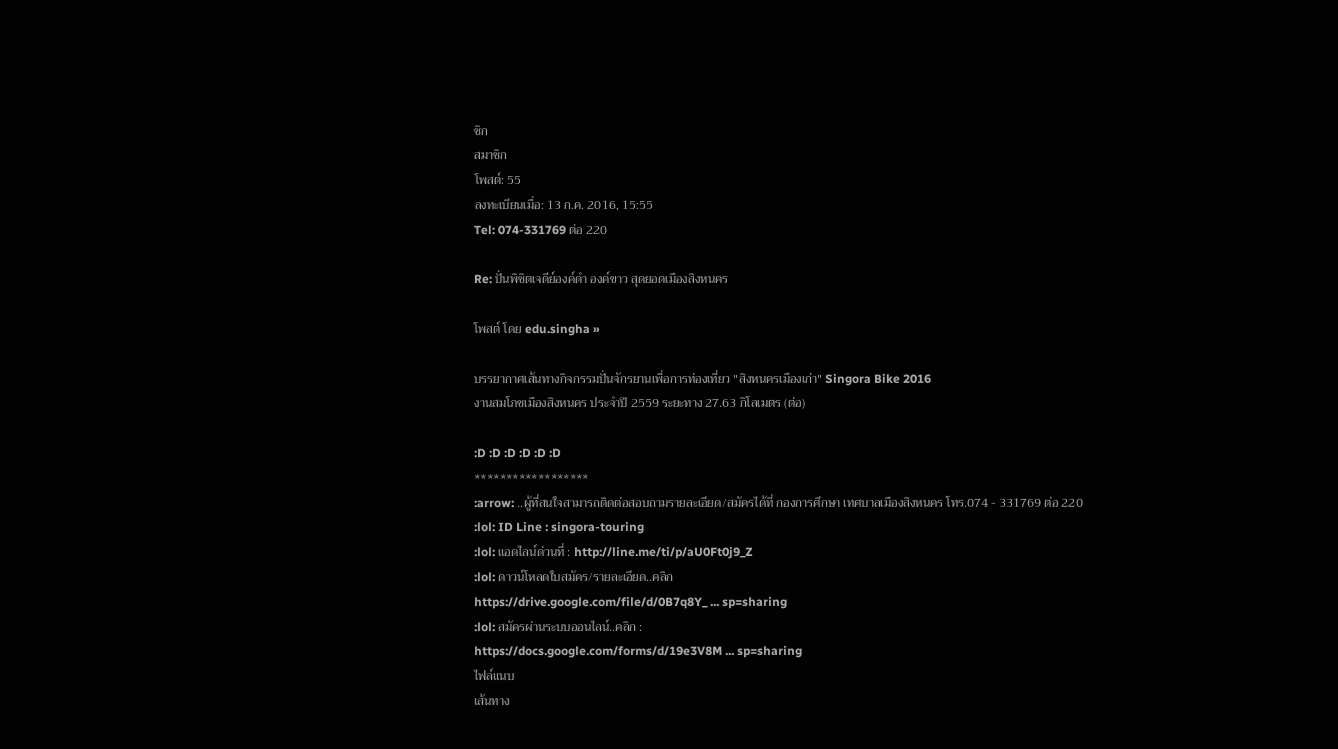ชิก
สมาชิก
โพสต์: 55
ลงทะเบียนเมื่อ: 13 ก.ค. 2016, 15:55
Tel: 074-331769 ต่อ 220

Re: ปั่นพิชิตเจดีย์องค์ดำ องค์ขาว สุดยอดเมืองสิงหนคร

โพสต์ โดย edu.singha »

บรรยากาศเส้นทางกิจกรรมปั่นจักรยานเพื่อการท่องเที่ยว "สิงหนครเมืองเก่า" Singora Bike 2016
งานสมโภชเมืองสิงหนคร ประจำปี 2559 ระยะทาง 27.63 กิโลเมตร (ต่อ)

:D :D :D :D :D :D
******************
:arrow: ..ผู้ที่สนใจสามารถติดต่อสอบถามรายละเอียด/สมัครได้ที่ กองการศึกษา เทศบาลเมืองสิงหนคร โทร.074 - 331769 ต่อ 220
:lol: ID Line : singora-touring
:lol: แอดไลน์ด่วนที่ : http://line.me/ti/p/aU0Ft0j9_Z
:lol: ดาวน์โหลดใบสมัคร/รายละเอียด..คลิก
https://drive.google.com/file/d/0B7q8Y_ ... sp=sharing
:lol: สมัครผ่านระบบออนไลน์..คลิก :
https://docs.google.com/forms/d/19e3V8M ... sp=sharing
ไฟล์แนบ
เส้นทาง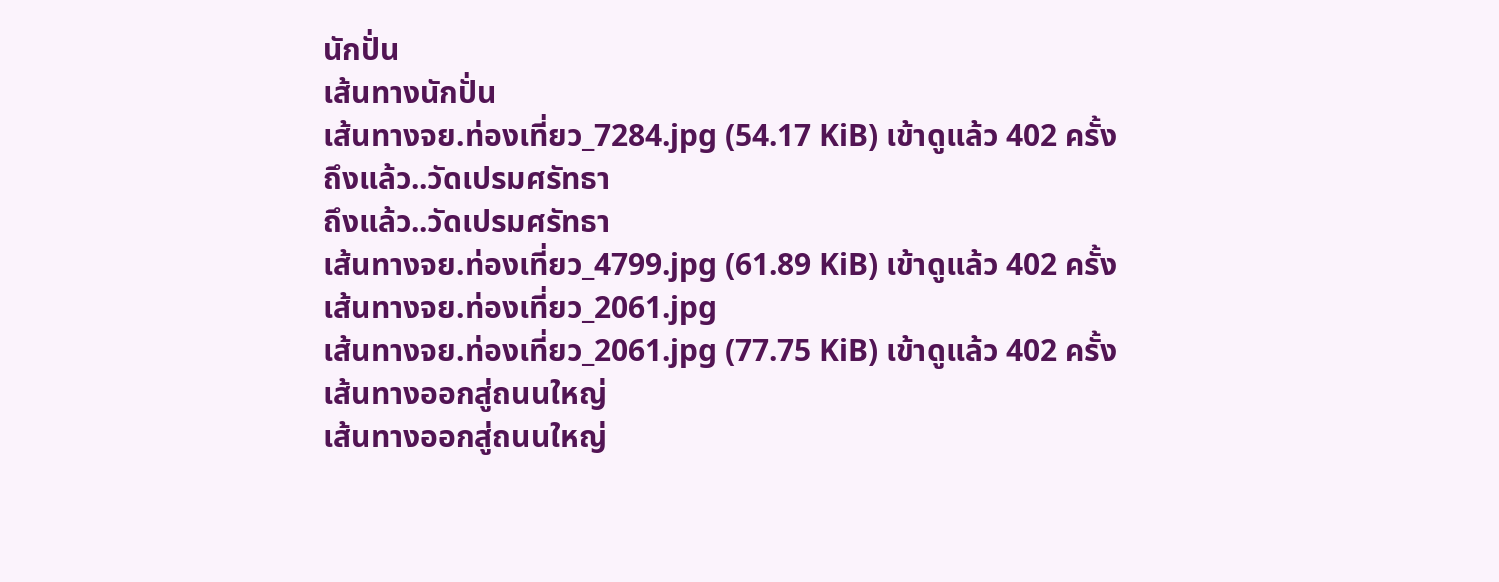นักปั่น
เส้นทางนักปั่น
เส้นทางจย.ท่องเที่ยว_7284.jpg (54.17 KiB) เข้าดูแล้ว 402 ครั้ง
ถึงแล้ว..วัดเปรมศรัทธา
ถึงแล้ว..วัดเปรมศรัทธา
เส้นทางจย.ท่องเที่ยว_4799.jpg (61.89 KiB) เข้าดูแล้ว 402 ครั้ง
เส้นทางจย.ท่องเที่ยว_2061.jpg
เส้นทางจย.ท่องเที่ยว_2061.jpg (77.75 KiB) เข้าดูแล้ว 402 ครั้ง
เส้นทางออกสู่ถนนใหญ่
เส้นทางออกสู่ถนนใหญ่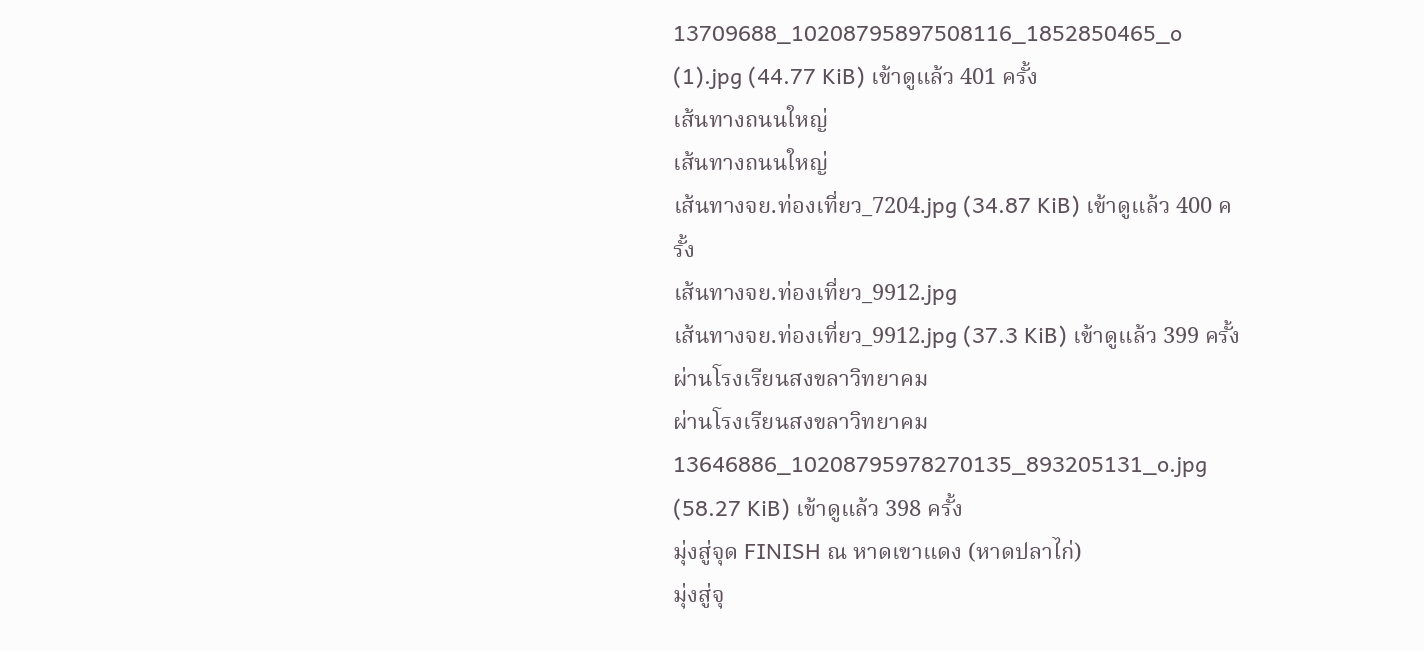13709688_10208795897508116_1852850465_o (1).jpg (44.77 KiB) เข้าดูแล้ว 401 ครั้ง
เส้นทางถนนใหญ่
เส้นทางถนนใหญ่
เส้นทางจย.ท่องเที่ยว_7204.jpg (34.87 KiB) เข้าดูแล้ว 400 ครั้ง
เส้นทางจย.ท่องเที่ยว_9912.jpg
เส้นทางจย.ท่องเที่ยว_9912.jpg (37.3 KiB) เข้าดูแล้ว 399 ครั้ง
ผ่านโรงเรียนสงขลาวิทยาคม
ผ่านโรงเรียนสงขลาวิทยาคม
13646886_10208795978270135_893205131_o.jpg (58.27 KiB) เข้าดูแล้ว 398 ครั้ง
มุ่งสู่จุด FINISH ณ หาดเขาแดง (หาดปลาไก่)
มุ่งสู่จุ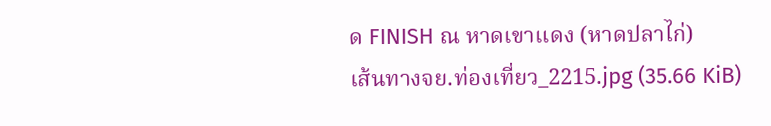ด FINISH ณ หาดเขาแดง (หาดปลาไก่)
เส้นทางจย.ท่องเที่ยว_2215.jpg (35.66 KiB)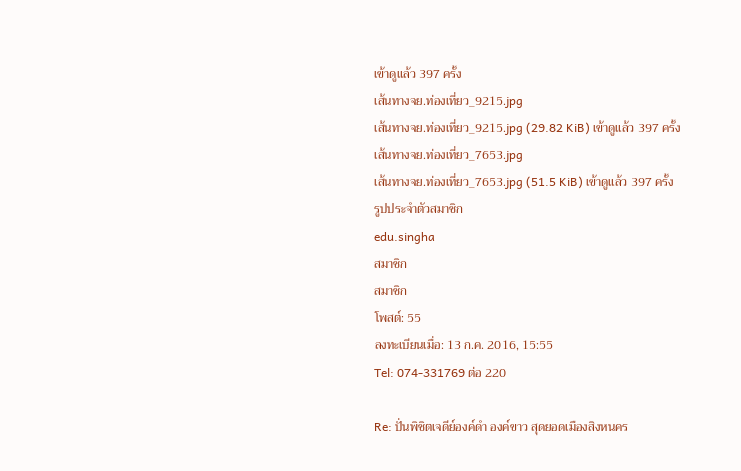เข้าดูแล้ว 397 ครั้ง
เส้นทางจย.ท่องเที่ยว_9215.jpg
เส้นทางจย.ท่องเที่ยว_9215.jpg (29.82 KiB) เข้าดูแล้ว 397 ครั้ง
เส้นทางจย.ท่องเที่ยว_7653.jpg
เส้นทางจย.ท่องเที่ยว_7653.jpg (51.5 KiB) เข้าดูแล้ว 397 ครั้ง
รูปประจำตัวสมาชิก
edu.singha
สมาชิก
สมาชิก
โพสต์: 55
ลงทะเบียนเมื่อ: 13 ก.ค. 2016, 15:55
Tel: 074-331769 ต่อ 220

Re: ปั่นพิชิตเจดีย์องค์ดำ องค์ขาว สุดยอดเมืองสิงหนคร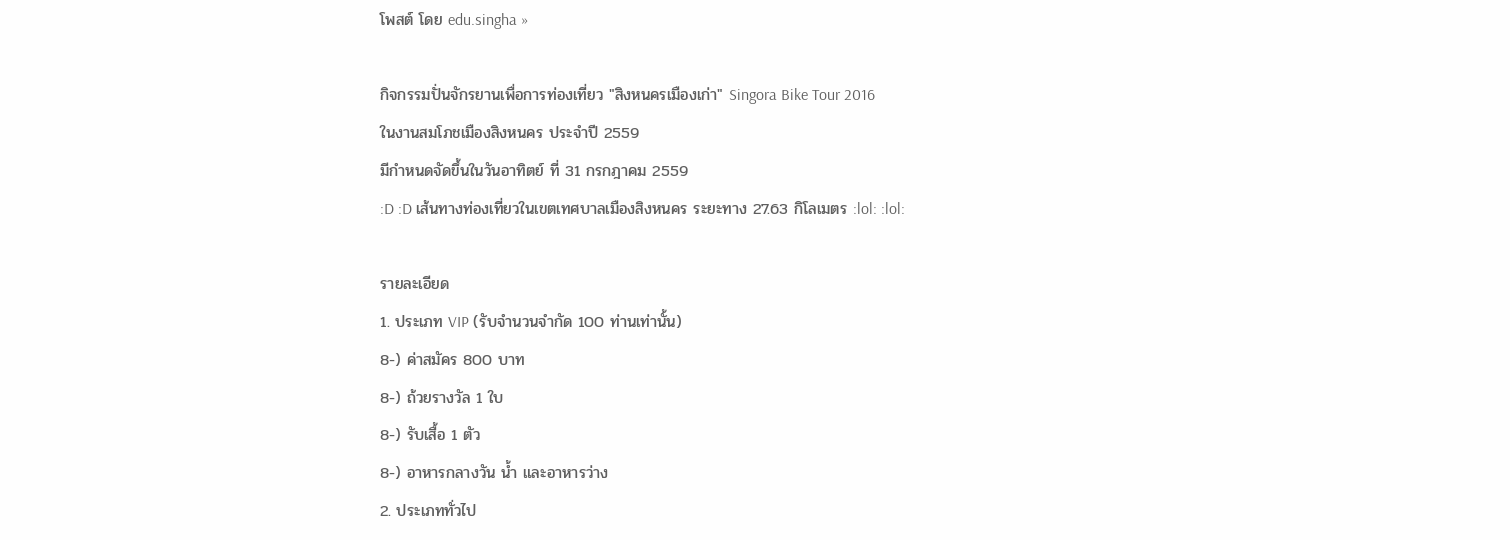โพสต์ โดย edu.singha »

กิจกรรมปั่นจักรยานเพื่อการท่องเที่ยว "สิงหนครเมืองเก่า" Singora Bike Tour 2016
ในงานสมโภชเมืองสิงหนคร ประจำปี 2559
มีกำหนดจัดขึ้นในวันอาทิตย์ ที่ 31 กรกฎาคม 2559
:D :D เส้นทางท่องเที่ยวในเขตเทศบาลเมืองสิงหนคร ระยะทาง 27.63 กิโลเมตร :lol: :lol:

รายละเอียด
1. ประเภท VIP (รับจำนวนจำกัด 100 ท่านเท่านั้น)
8-) ค่าสมัคร 800 บาท
8-) ถ้วยรางวัล 1 ใบ
8-) รับเสื้อ 1 ตัว
8-) อาหารกลางวัน น้ำ และอาหารว่าง
2. ประเภททั่วไป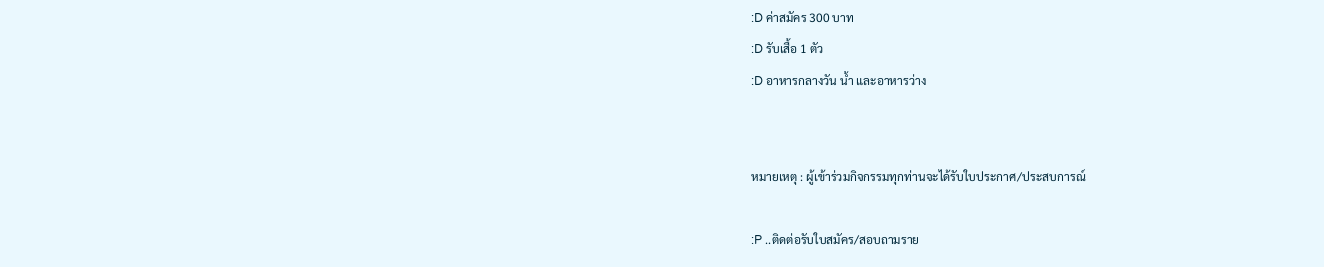:D ค่าสมัคร 300 บาท
:D รับเสื้อ 1 ตัว
:D อาหารกลางวัน น้ำ และอาหารว่าง


หมายเหตุ : ผู้เข้าร่วมกิจกรรมทุกท่านจะได้รับใบประกาศ/ประสบการณ์

:P ..ติดต่อรับใบสมัคร/สอบถามราย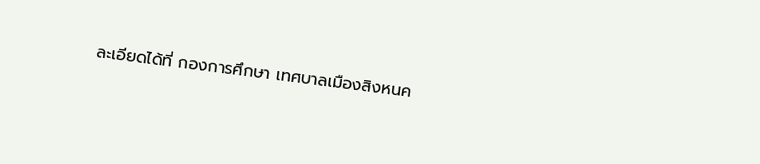ละเอียดได้ที่ กองการศึกษา เทศบาลเมืองสิงหนค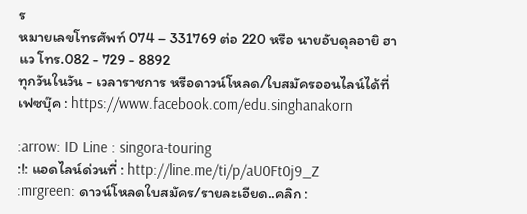ร
หมายเลขโทรศัพท์ 074 – 331769 ต่อ 220 หรือ นายอับดุลอายิ ฮาแว โทร.082 - 729 - 8892
ทุกวันในวัน - เวลาราชการ หรือดาวน์โหลด/ใบสมัครออนไลน์ได้ที่
เฟซบุ๊ค : https://www.facebook.com/edu.singhanakorn

:arrow: ID Line : singora-touring
:!: แอดไลน์ด่วนที่ : http://line.me/ti/p/aU0Ft0j9_Z
:mrgreen: ดาวน์โหลดใบสมัคร/รายละเอียด..คลิก :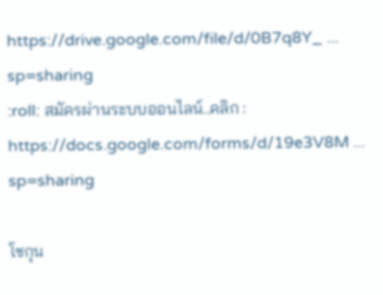https://drive.google.com/file/d/0B7q8Y_ ... sp=sharing
:roll: สมัครผ่านระบบออนไลน์..คลิก :
https://docs.google.com/forms/d/19e3V8M ... sp=sharing

โชกุน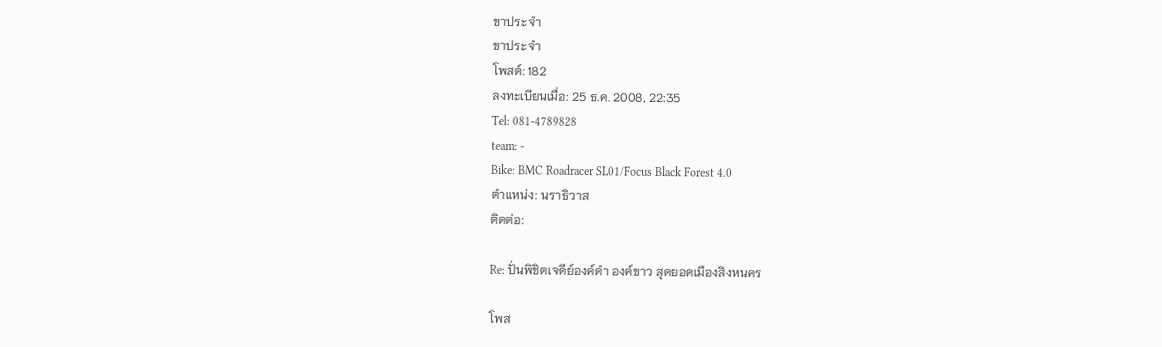ขาประจำ
ขาประจำ
โพสต์: 182
ลงทะเบียนเมื่อ: 25 ธ.ค. 2008, 22:35
Tel: 081-4789828
team: -
Bike: BMC Roadracer SL01/Focus Black Forest 4.0
ตำแหน่ง: นราธิวาส
ติดต่อ:

Re: ปั่นพิชิตเจดีย์องค์ดำ องค์ขาว สุดยอดเมืองสิงหนคร

โพส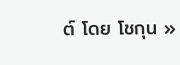ต์ โดย โชกุน »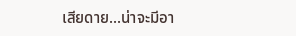เสียดาย...น่าจะมีอา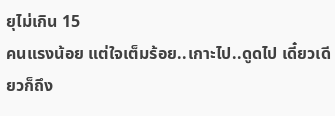ยุไม่เกิน 15
คนแรงน้อย แต่ใจเต็มร้อย..เกาะไป..ดูดไป เดี๋ยวเดียวก็ถึง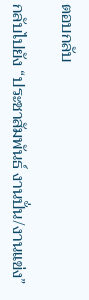ตอบกลับ

กลับไปยัง “ประชาสัมพันธ์ งานปั่น/งานแข่ง”